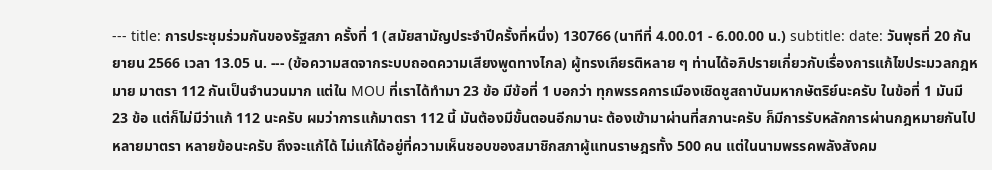--- title: การประชุมร่วมกันของรัฐสภา ครั้งที่ 1 (สมัยสามัญประจำปีครั้งที่หนึ่ง) 130766 (นาทีที่ 4.00.01 - 6.00.00 น.) subtitle: date: วันพุธที่ 20 กันยายน 2566 เวลา 13.05 น. --- (ข้อความสดจากระบบถอดความเสียงพูดทางไกล) ผู้ทรงเกียรติหลาย ๆ ท่านได้อภิปรายเกี่ยวกับเรื่องการแก้ไขประมวลกฎหมาย มาตรา 112 กันเป็นจำนวนมาก แต่ใน MOU ที่เราได้ทำมา 23 ข้อ มีข้อที่ 1 บอกว่า ทุกพรรคการเมืองเชิดชูสถาบันมหากษัตริย์นะครับ ในข้อที่ 1 มันมี 23 ข้อ แต่ก็ไม่มีว่าแก้ 112 นะครับ ผมว่าการแก้มาตรา 112 นี้ มันต้องมีขั้นตอนอีกมานะ ต้องเข้ามาผ่านที่สภานะครับ ก็มีการรับหลักการผ่านกฎหมายกันไปหลายมาตรา หลายข้อนะครับ ถึงจะแก้ได้ ไม่แก้ได้อยู่ที่ความเห็นชอบของสมาชิกสภาผู้แทนราษฎรทั้ง 500 คน แต่ในนามพรรคพลังสังคม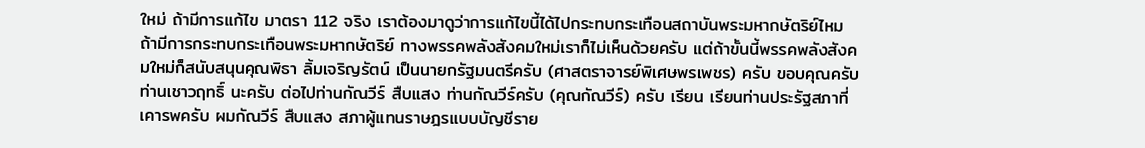ใหม่ ถ้ามีการแก้ไข มาตรา 112 จริง เราต้องมาดูว่าการแก้ไขนี้ได้ไปกระทบกระเทือนสถาบันพระมหากษัตริย์ไหม ถ้ามีการกระทบกระเทือนพระมหากษัตริย์ ทางพรรคพลังสังคมใหม่เราก็ไม่เห็นด้วยครับ แต่ถ้าขั้นนี้พรรคพลังสังคมใหม่ก็สนับสนุนคุณพิธา ลิ้มเจริญรัตน์ เป็นนายกรัฐมนตรีครับ (ศาสตราจารย์พิเศษพรเพชร) ครับ ขอบคุณครับ ท่านเชาวฤทธิ์ นะครับ ต่อไปท่านกัณวีร์ สืบแสง ท่านกัณวีร์ครับ (คุณกัณวีร์) ครับ เรียน เรียนท่านประรัฐสภาที่เคารพครับ ผมกัณวีร์ สืบแสง สภาผู้แทนราษฎรแบบบัญชีราย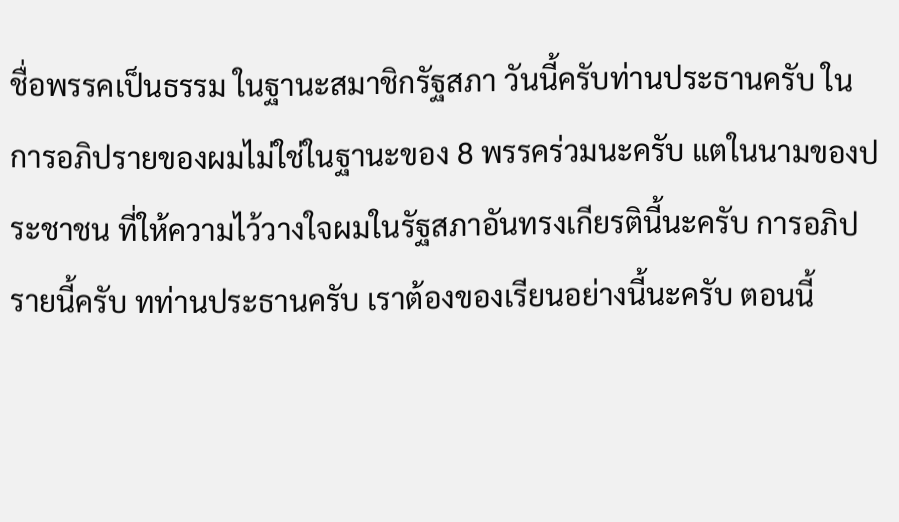ชื่อพรรคเป็นธรรม ในฐานะสมาชิกรัฐสภา วันนี้ครับท่านประธานครับ ในการอภิปรายของผมไม่ใช่ในฐานะของ 8 พรรคร่วมนะครับ แตในนามของประชาชน ที่ให้ความไว้วางใจผมในรัฐสภาอันทรงเกียรตินี้นะครับ การอภิปรายนี้ครับ ทท่านประธานครับ เราต้องของเรียนอย่างนี้นะครับ ตอนนี้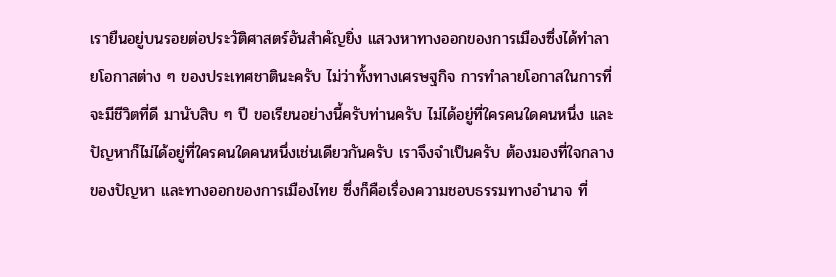เรายืนอยู่บนรอยต่อประวัติศาสตร์อันสำคัญยิ่ง แสวงหาทางออกของการเมืองซึ่งได้ทำลายโอกาสต่าง ๆ ของประเทศชาตินะครับ ไม่ว่าทั้งทางเศรษฐกิจ การทำลายโอกาสในการที่จะมีชีวิตที่ดี มานับสิบ ๆ ปี ขอเรียนอย่างนี้ครับท่านครับ ไม่ได้อยู่ที่ใครคนใดคนหนึ่ง และปัญหาก็ไม่ได้อยู่ที่ใครคนใดคนหนึ่งเช่นเดียวกันครับ เราจึงจำเป็นครับ ต้องมองที่ใจกลางของปัญหา และทางออกของการเมืองไทย ซึ่งก็คือเรื่องความชอบธรรมทางอำนาจ ที่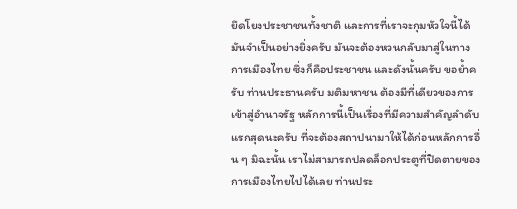ยึดโยงประชาชนทั้งชาติ และการที่เราจะกุมหัวใจนี้ได้มันจำเป็นอย่างยิ่งครับ มันจะต้องหวนกลับมาสู่ในทางการเมืองไทย ซึ่งก็คือประชาชน และดังนั้นครับ ขอย้ำครับ ท่านประธานครับ มติมหาชน ต้องมีที่เดียวของการเข้าสู่อำนาจรัฐ หลักการนี้เป็นเรื่องที่มีความสำคัญลำดับแรกสุดนะครับ ที่จะต้องสถาปนามาให้ได้ก่อนหลักการอื่น ๆ มิฉะนั้น เราไม่สามารถปลดล็อกประตูที่ปิดตายของการเมืองไทยไปได้เลย ท่านประ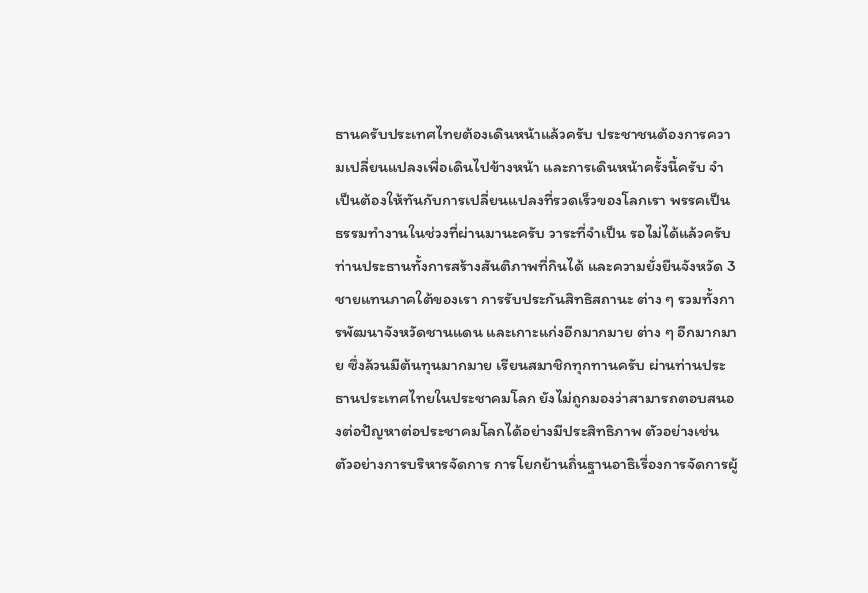ธานครับประเทศไทยต้องเดินหน้าแล้วครับ ประชาชนต้องการความเปลี่ยนแปลงเพื่อเดินไปข้างหน้า และการเดินหน้าครั้งนี้ครับ จำเป็นต้องให้ทันกับการเปลี่ยนแปลงที่รวดเร็วของโลกเรา พรรคเป็นธรรมทำงานในช่วงที่ผ่านมานะครับ วาระที่จำเป็น รอไม่ได้แล้วครับท่านประธานทั้งการสร้างสันติภาพที่กินได้ และความยั่งยืนจังหวัด 3 ชายแทนภาคใต้ของเรา การรับประกันสิทธิสถานะ ต่าง ๆ รวมทั้งการพัฒนาจังหวัดชานแดน และเกาะแก่งอีกมากมาย ต่าง ๆ อีกมากมาย ซึ่งล้วนมีต้นทุนมากมาย เรียนสมาชิกทุกทานครับ ผ่านท่านประธานประเทศไทยในประชาคมโลก ยังไม่ถูกมองว่าสามารถตอบสนองต่อปัญหาต่อประชาคมโลกได้อย่างมีประสิทธิภาพ ตัวอย่างเช่น ตัวอย่างการบริหารจัดการ การโยกย้านถิ่นฐานอาธิเรื่องการจัดการผู้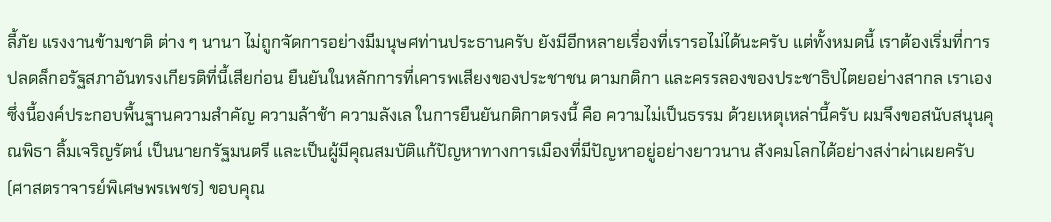ลี้ภัย แรงงานข้ามชาติ ต่าง ๆ นานา ไม่ถูกจัดการอย่างมีมนุษศท่านประธานครับ ยังมีอีกหลายเรื่องที่เรารอไม่ได้นะครับ แต่ทั้งหมดนี้ เราต้องเริ่มที่การปลดล็กอรัฐสภาอันทรงเกียรติที่นี้เสียก่อน ยืนยันในหลักการที่เคารพเสียงของประชาชน ตามกติกา และครรลองของประชาธิปไตยอย่างสากล เราเอง ซึ่งนี้องค์ประกอบพื้นฐานความสำคัญ ความล้าช้า ความลังเล ในการยืนยันกติกาตรงนี้ คือ ความไม่เป็นธรรม ด้วยเหตุเหล่านี้ครับ ผมจึงขอสนับสนุนคุณพิธา ลิ้มเจริญรัตน์ เป็นนายกรัฐมนตรี และเป็นผู้มีคุณสมบัติแก้ปัญหาทางการเมืองที่มีปัญหาอยู่อย่างยาวนาน สังคมโลกได้อย่างสง่าผ่าเผยครับ (ศาสตราจารย์พิเศษพรเพชร) ขอบคุณ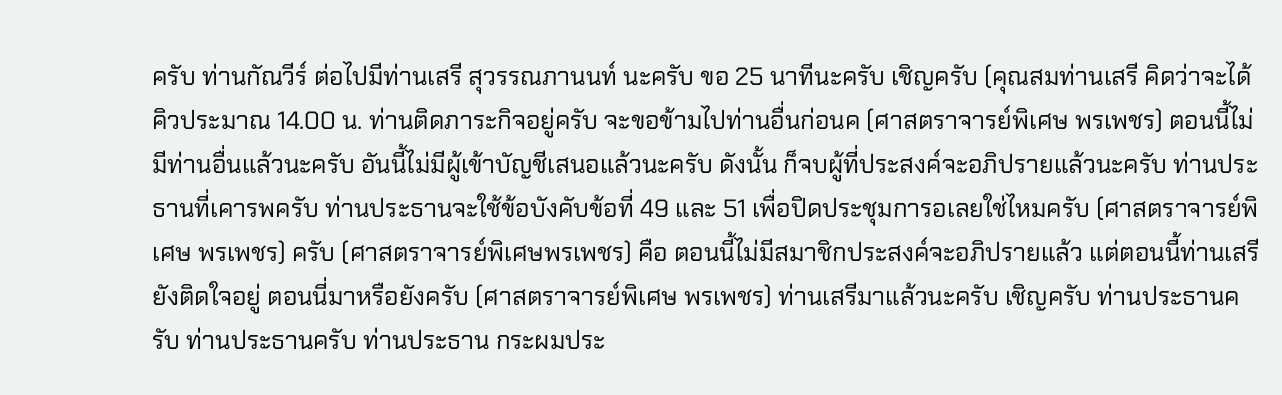ครับ ท่านกัณวีร์ ต่อไปมีท่านเสรี สุวรรณภานนท์ นะครับ ขอ 25 นาทีนะครับ เชิญครับ (คุณสมท่านเสรี คิดว่าจะได้คิวประมาณ 14.00 น. ท่านติดภาระกิจอยู่ครับ จะขอข้ามไปท่านอื่นก่อนค (ศาสตราจารย์พิเศษ พรเพชร) ตอนนี้ไม่มีท่านอื่นแล้วนะครับ อันนี้ไม่มีผู้เข้าบัญชีเสนอแล้วนะครับ ดังนั้น ก็จบผู้ที่ประสงค์จะอภิปรายแล้วนะครับ ท่านประธานที่เคารพครับ ท่านประธานจะใช้ข้อบังคับข้อที่ 49 และ 51 เพื่อปิดประชุมการอเลยใช่ไหมครับ (ศาสตราจารย์พิเศษ พรเพชร) ครับ (ศาสตราจารย์พิเศษพรเพชร) คือ ตอนนี้ไม่มีสมาชิกประสงค์จะอภิปรายแล้ว แต่ตอนนี้ท่านเสรียังติดใจอยู่ ตอนนี่มาหรือยังครับ (ศาสตราจารย์พิเศษ พรเพชร) ท่านเสรีมาแล้วนะครับ เชิญครับ ท่านประธานครับ ท่านประธานครับ ท่านประธาน กระผมประ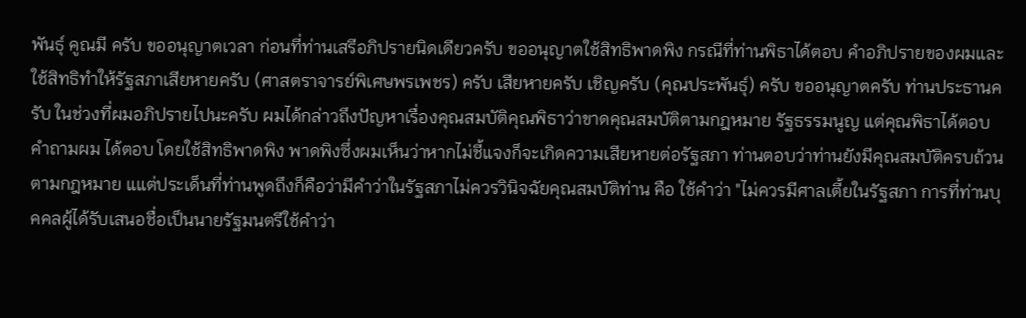พันธุ์ คูณมี ครับ ขออนุญาตเวลา ก่อนที่ท่านเสรีอภิปรายนิดเดียวครับ ขออนุญาตใช้สิทธิพาดพิง กรณีที่ท่านพิธาได้ตอบ คำอภิปรายของผมและใช้สิทธิทำให้รัฐสภาเสียหายครับ (ศาสตราจารย์พิเศษพรเพชร) ครับ เสียหายครับ เชิญครับ (คุณประพันธุ์) ครับ ขออนุญาตครับ ท่านประธานครับ ในช่วงที่ผมอภิปรายไปนะครับ ผมได้กล่าวถึงปัญหาเรื่องคุณสมบัติคุณพิธาว่าขาดคุณสมบัติตามกฎหมาย รัฐธรรมนูญ แต่คุณพิธาได้ตอบคำถามผม ได้ตอบ โดยใช้สิทธิพาดพิง พาดพิงซึ่งผมเห็นว่าหากไม่ชี้แจงก็จะเกิดความเสียหายต่อรัฐสภา ท่านตอบว่าท่านยังมีคุณสมบัติครบถ้วนตามกฎหมาย แแต่ประเด็นที่ท่านพูดถึงก็คือว่ามีคำว่าในรัฐสภาไม่ควรวินิจฉัยคุณสมบัติท่าน คือ ใช้คำว่า "ไม่ควรมีศาลเตี้ยในรัฐสภา การที่ท่านบุคคลผู้ได้รับเสนอชื่อเป็นนายรัฐมนตรีใช้คำว่า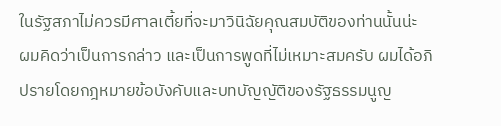ในรัฐสภาไม่ควรมีศาลเตี้ยที่จะมาวินิฉัยคุณสมบัติของท่านนั้นน่ะ ผมคิดว่าเป็นการกล่าว และเป็นการพูดที่ไม่เหมาะสมครับ ผมได้อภิปรายโดยกฎหมายข้อบังคับและบทบัญญัติของรัฐธรรมนูญ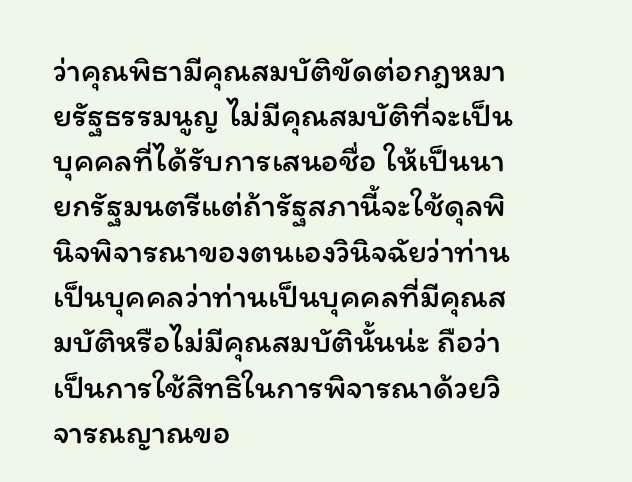ว่าคุณพิธามีคุณสมบัติขัดต่อกฎหมายรัฐธรรมนูญ ไม่มีคุณสมบัติที่จะเป็นบุคคลที่ได้รับการเสนอชื่อ ให้เป็นนายกรัฐมนตรีแต่ถ้ารัฐสภานี้จะใช้ดุลพินิจพิจารณาของตนเองวินิจฉัยว่าท่านเป็นบุคคลว่าท่านเป็นบุคคลที่มีคุณสมบัติหรือไม่มีคุณสมบัตินั้นน่ะ ถือว่าเป็นการใช้สิทธิในการพิจารณาด้วยวิจารณญาณขอ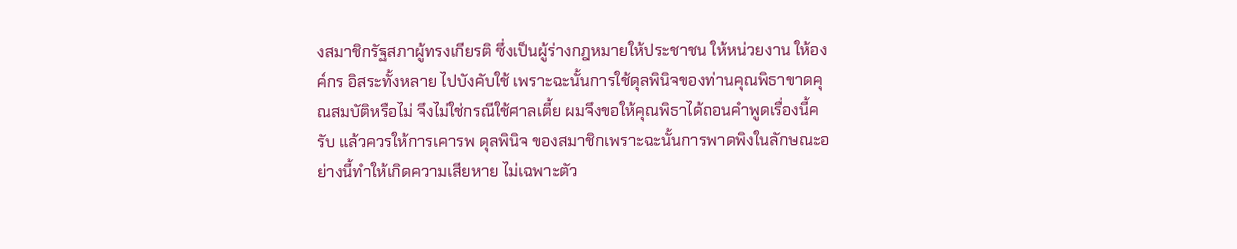งสมาชิกรัฐสภาผู้ทรงเกียรติ ซึ่งเป็นผู้ร่างกฎหมายให้ประชาชน ให้หน่วยงาน ให้องค์กร อิสระทั้งหลาย ไปบังคับใช้ เพราะฉะนั้นการใช้ดุลพินิจของท่านคุณพิธาขาดคุณสมบัติหรือไม่ จึงไม่ใช่กรณีใช้ศาลเตี้ย ผมจึงขอให้คุณพิธาได้ถอนคำพูดเรื่องนี้ครับ แล้วควรให้การเคารพ ดุลพินิจ ของสมาชิกเพราะฉะนั้นการพาดพิงในลักษณะอย่างนี้ทำให้เกิดความเสียหาย ไม่เฉพาะตัว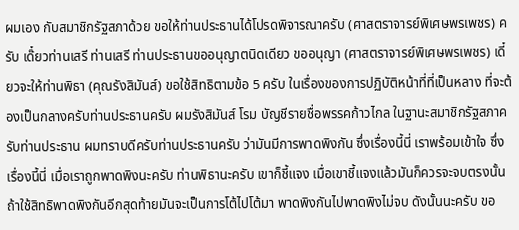ผมเอง กับสมาชิกรัฐสภาด้วย ขอให้ท่านประธานได้โปรดพิจารณาครับ (ศาสตราจารย์พิเศษพรเพชร) ครับ เด๊๋ยวท่านเสรี ท่านเสรี ท่านประธานขออนุญาตนิดเดียว ขออนุญา (ศาสตราจารย์พิเศษพรเพชร) เดี๋ยวจะให้ท่านพิธา (คุณรังสิมันส์) ขอใช้สิทธิตามข้อ 5 ครับ ในเรื่องของการปฏิบัติหน้าที่ที่เป็นหลาง ที่จะต้องเป็นกลางครับท่านประธานครับ ผมรังสิมันส์ โรม บัญชีรายชื่อพรรคก้าวไกล ในฐานะสมาชิกรัฐสภาครับท่านประธาน ผมทราบดีครับท่านประธานครับ ว่ามันมีการพาดพิงกัน ซึ่งเรื่องนี้นี่ เราพร้อมเข้าใจ ซึ่งเรื่องนี้นี่ เมื่อเราถูกพาดพิงนะครับ ท่านพิธานะครับ เขาก็ชี้แจง เมื่อเขาชี้แจงแล้วมันก็ควรจะจบตรงนั้น ถ้าใช้สิทธิพาดพิงกันอีกสุดท้ายมันจะเป็นการโต้ไปโต้มา พาดพิงกันไปพาดพิงไม่จบ ดังนั้นนะครับ ขอ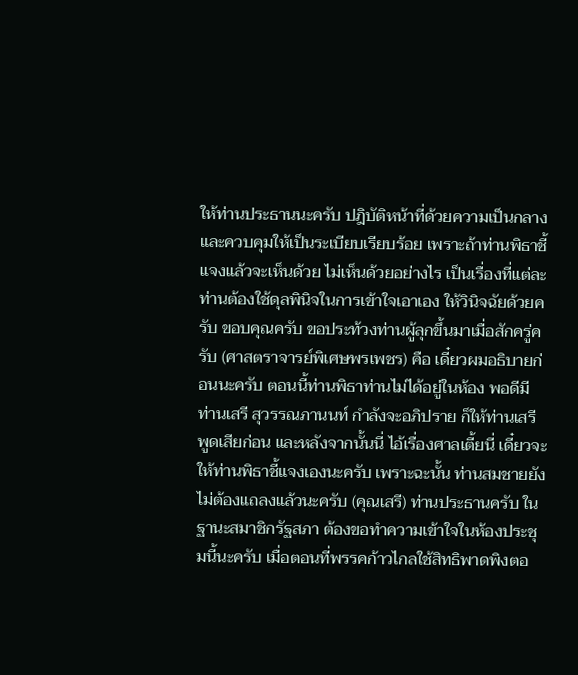ให้ท่านประธานนะครับ ปฎิบัติหน้าที่ด้วยความเป็นกลาง และควบคุมให้เป็นระเบียบเรียบร้อย เพราะถ้าท่านพิธาชี้แจงแล้วจะเห็นด้วย ไม่เห็นด้วยอย่างไร เป็นเรื่องที่แต่ละท่านต้องใช้ดุลพินิจในการเข้าใจเอาเอง ให้วินิจฉัยด้วยครับ ขอบคุณครับ ขอประท้วงท่านผู้ลุกขึ้นมาเมื่อสักครู่ครับ (ศาสตราจารย์พิเศษพรเพชร) คือ เดี๋ยวผมอธิบายก่อนนะครับ ตอนนี้ท่านพิธาท่านไม่ได้อยู่ในห้อง พอดีมีท่านเสรี สุวรรณภานนท์ กำลังจะอภิปราย ก็ให้ท่านเสรีพูดเสียก่อน และหลังจากนั้นนี่ ไอ้เรื่องศาลเตี้ยนี่ เดี๋ยวจะให้ท่านพิธาชี้แจงเองนะครับ เพราะฉะนั้น ท่านสมชายยังไม่ต้องแถลงแล้วนะครับ (คุณเสรี) ท่านประธานครับ ในฐานะสมาชิกรัฐสภา ต้องขอทำความเข้าใจในห้องประชุมนี้นะครับ เมื่อตอนที่พรรคก้าวไกลใช้สิทธิพาดพิงตอ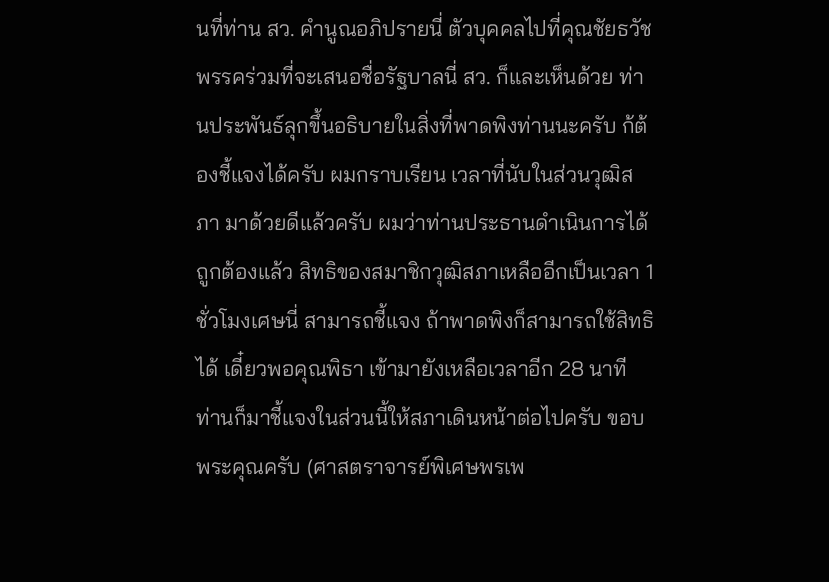นที่ท่าน สว. คำนูณอภิปรายนี่ ตัวบุคคลไปที่คุณชัยธวัช พรรคร่วมที่จะเสนอชื่อรัฐบาลนี่ สว. ก็และเห็นด้วย ท่านประพันธ์ลุกขึ้นอธิบายในสิ่งที่พาดพิงท่านนะครับ ก้ต้องชี้แจงได้ครับ ผมกราบเรียน เวลาที่นับในส่วนวุฒิสภา มาด้วยดีแล้วครับ ผมว่าท่านประธานดำเนินการได้ถูกต้องแล้ว สิทธิของสมาชิกวุฒิสภาเหลืออีกเป็นเวลา 1 ชั่วโมงเศษนี่ สามารถชี้แจง ถ้าพาดพิงก็สามารถใช้สิทธิได้ เดี๋ยวพอคุณพิธา เข้ามายังเหลือเวลาอีก 28 นาที ท่านก็มาชี้แจงในส่วนนี้ให้สภาเดินหน้าต่อไปครับ ขอบพระคุณครับ (ศาสตราจารย์พิเศษพรเพ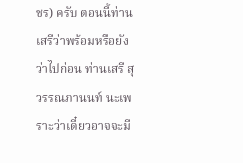ชร) ครับ ตอนนี้ท่านเสรีว่าพร้อมหรือยัง ว่าไปก่อน ท่านเสรี สุวรรณภานนท์ นะเพราะว่าเดี๋ยวอาจจะมี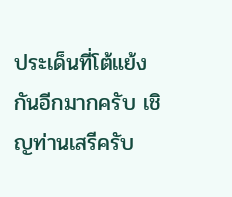ประเด็นที่โต้แย้งกันอีกมากครับ เชิญท่านเสรีครับ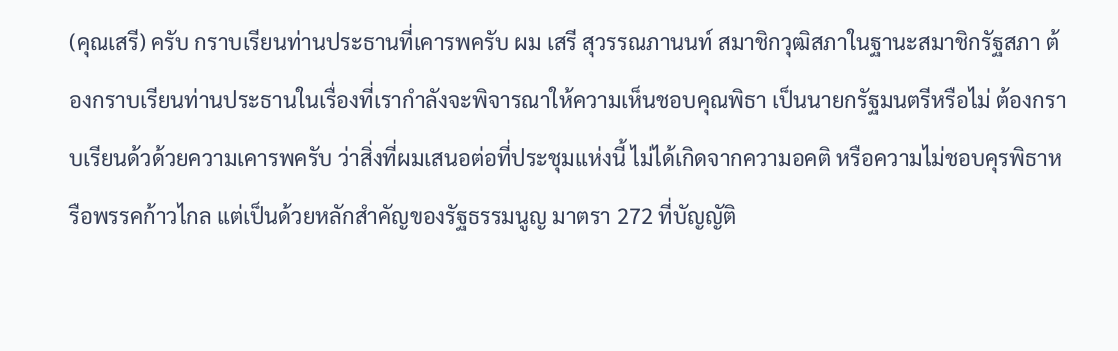(คุณเสรี) ครับ กราบเรียนท่านประธานที่เคารพครับ ผม เสรี สุวรรณภานนท์ สมาชิกวุฒิสภาในฐานะสมาชิกรัฐสภา ต้องกราบเรียนท่านประธานในเรื่องที่เรากำลังจะพิจารณาให้ความเห็นชอบคุณพิธา เป็นนายกรัฐมนตรีหรือไม่ ต้องกราบเรียนด้วด้วยความเคารพครับ ว่าสิ่งที่ผมเสนอต่อที่ประชุมแห่งนี้ ไม่ได้เกิดจากความอคติ หรือความไม่ชอบคุรพิธาหรือพรรคก้าวไกล แต่เป็นด้วยหลักสำคัญของรัฐธรรมนูญ มาตรา 272 ที่บัญญัติ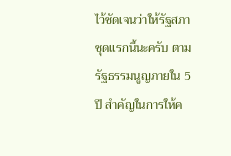ไว้ชัดเจนว่าให้รัฐสภาชุดแรกนี้นะครับ ตามรัฐธรรมนูญภายใน 5 ปี สำคัญในการให้ค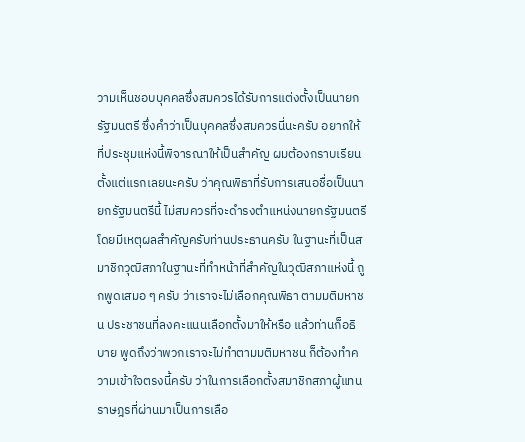วามเห็นชอบบุคคลซึ่งสมควรได้รับการแต่งตั้งเป็นนายกรัฐมนตรี ซึ่งคำว่าเป็นบุคคลซึ่งสมควรนี่นะครับ อยากให้ที่ประชุมแห่งนี้พิจารณาให้เป็นสำคัญ ผมต้องกราบเรียนตั้งแต่แรกเลยนะครับ ว่าคุณพิธาที่รับการเสนอชื่อเป็นนายกรัฐมนตรีนี้ ไม่สมควรที่จะดำรงตำแหน่งนายกรัฐมนตรี โดยมีเหตุผลสำคัญครับท่านประธานครับ ในฐานะที่เป็นสมาชิกวุฒิสภาในฐานะที่ทำหน้าที่สำคัญในวุฒิสภาแห่งนี้ ถูกพูดเสมอ ๆ ครับ ว่าเราจะไม่เลือกคุณพิธา ตามมติมหาชน ประชาชนที่ลงคะแนนเลือกตั้งมาให้หรือ แล้วท่านก็อธิบาย พูดถึงว่าพวกเราจะไม่ทำตามมติมหาชน ก็ต้องทำความเข้าใจตรงนี้ครับ ว่าในการเลือกตั้งสมาชิกสภาผู้แทนราษฎรที่ผ่านมาเป็นการเลือ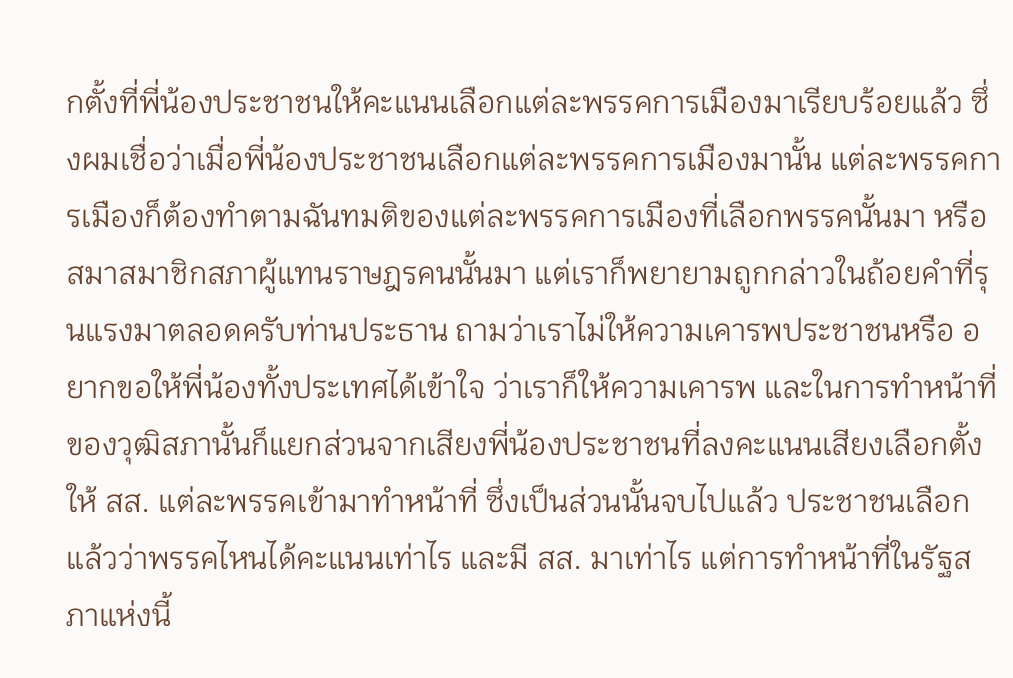กตั้งที่พี่น้องประชาชนให้คะแนนเลือกแต่ละพรรคการเมืองมาเรียบร้อยแล้ว ซึ่งผมเชื่อว่าเมื่อพี่น้องประชาชนเลือกแต่ละพรรคการเมืองมานั้น แต่ละพรรคการเมืองก็ต้องทำตามฉันทมติของแต่ละพรรคการเมืองที่เลือกพรรคนั้นมา หรือสมาสมาชิกสภาผู้แทนราษฎรคนนั้นมา แต่เราก็พยายามถูกกล่าวในถ้อยคำที่รุนแรงมาตลอดครับท่านประธาน ถามว่าเราไม่ให้ความเคารพประชาชนหรือ อยากขอให้พี่น้องทั้งประเทศได้เข้าใจ ว่าเราก็ให้ความเคารพ และในการทำหน้าที่ของวุฒิสภานั้นก็แยกส่วนจากเสียงพี่น้องประชาชนที่ลงคะแนนเสียงเลือกตั้งให้ สส. แต่ละพรรคเข้ามาทำหน้าที่ ซึ่งเป็นส่วนนั้นจบไปแล้ว ประชาชนเลือกแล้วว่าพรรคไหนได้คะแนนเท่าไร และมี สส. มาเท่าไร แต่การทำหน้าที่ในรัฐสภาแห่งนี้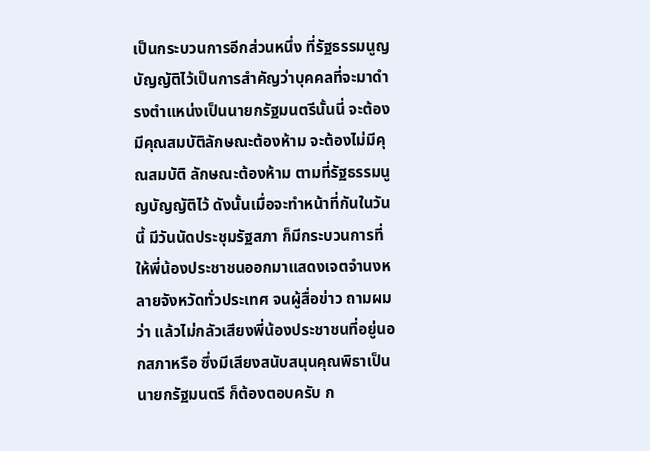เป็นกระบวนการอีกส่วนหนึ่ง ที่รัฐธรรมนูญบัญญัติไว้เป็นการสำคัญว่าบุคคลที่จะมาดำรงตำแหน่งเป็นนายกรัฐมนตรีนั้นนี่ จะต้องมีคุณสมบัติลักษณะต้องห้าม จะต้องไม่มีคุณสมบัติ ลักษณะต้องห้าม ตามที่รัฐธรรมนูญบัญญัติไว้ ดังนั้นเมื่อจะทำหน้าที่กันในวันนี้ มีวันนัดประชุมรัฐสภา ก็มีกระบวนการที่ให้พี่น้องประชาชนออกมาแสดงเจตจำนงหลายจังหวัดทั่วประเทศ จนผู้สื่อข่าว ถามผมว่า แล้วไม่กลัวเสียงพี่น้องประชาชนที่อยู่นอกสภาหรือ ซึ่งมีเสียงสนับสนุนคุณพิธาเป็นนายกรัฐมนตรี ก็ต้องตอบครับ ก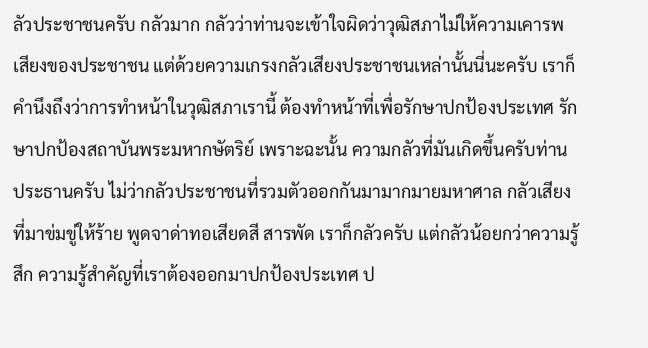ลัวประชาชนครับ กลัวมาก กลัวว่าท่านจะเข้าใจผิดว่าวุฒิสภาไม่ให้ความเคารพเสียงของประชาชน แต่ด้วยความเกรงกลัวเสียงประชาชนเหล่านั้นนี่นะครับ เราก็คำนึงถึงว่าการทำหน้าในวุฒิสภาเรานี้ ต้องทำหน้าที่เพื่อรักษาปกป้องประเทศ รักษาปกป้องสถาบันพระมหากษัตริย์ เพราะฉะนั้น ความกลัวที่มันเกิดขึ้นครับท่านประธานครับ ไม่ว่ากลัวประชาชนที่รวมตัวออกกันมามากมายมหาศาล กลัวเสียงที่มาข่มขู่ให้ร้าย พูดจาด่าทอเสียดสี สารพัด เราก็กลัวครับ แต่กลัวน้อยกว่าความรู้สึก ความรู้สำคัญที่เราต้องออกมาปกป้องประเทศ ป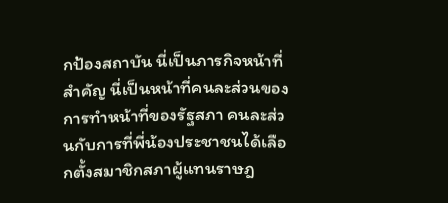กป้องสถาบัน นี่เป็นภารกิจหน้าที่สำคัญ นี่เป็นหน้าที่คนละส่วนของการทำหน้าที่ของรัฐสภา คนละส่วนกับการที่พี่น้องประชาชนได้เลือกตั้งสมาชิกสภาผู้แทนราษฎ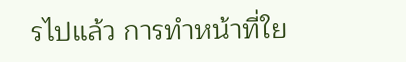รไปแล้ว การทำหน้าที่ใย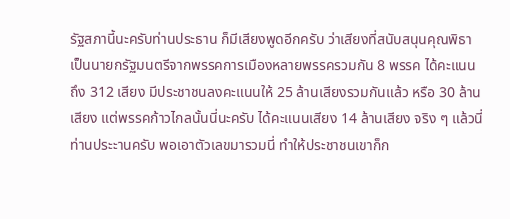รัฐสภานี้นะครับท่านประธาน ก็มีเสียงพูดอีกครับ ว่าเสียงที่สนับสนุนคุณพิธา เป็นนายกรัฐมนตรีจากพรรคการเมืองหลายพรรครวมกัน 8 พรรค ได้คะแนนถึง 312 เสียง มีประชาชนลงคะแนนให้ 25 ล้านเสียงรวมกันแล้ว หรือ 30 ล้านเสียง แต่พรรคก้าวไกลนั้นนี่นะครับ ได้คะแนนเสียง 14 ล้านเสียง จริง ๆ แล้วนี่ท่านประะานครับ พอเอาตัวเลขมารวมนี่ ทำให้ประชาชนเขาก็ก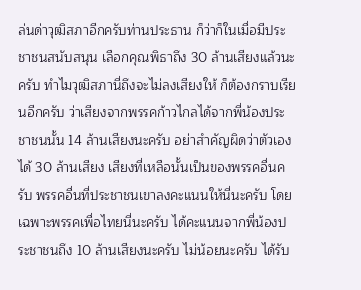ล่นด่าวุฒิสภาอีกครับท่านประธาน ก็ว่าก็ในเมื่อมีประชาชนสนับสนุน เลือกคุณพิธาถึง 30 ล้านเสียงแล้วนะครับ ทำไมวุฒิสภานี่ถึงจะไม่ลงเสียงให้ ก็ต้องกราบเรียนอีกครับ ว่าเสียงจากพรรคก้าวไกลได้จากพี่น้องประชาชนนั้น 14 ล้านเสียงนะครับ อย่าสำคัญผิดว่าตัวเองได้ 30 ล้านเสียง เสียงที่เหลือนั้นเป็นของพรรคอื่นครับ พรรคอื่นที่ประชาชนเขาลงคะแนนให้นี่นะครับ โดยเฉพาะพรรคเพื่อไทยนี่นะครับ ได้คะแนนจากพี่น้องประชาชนถึง 10 ล้านเสียงนะครับ ไม่น้อยนะครับ ได้รับ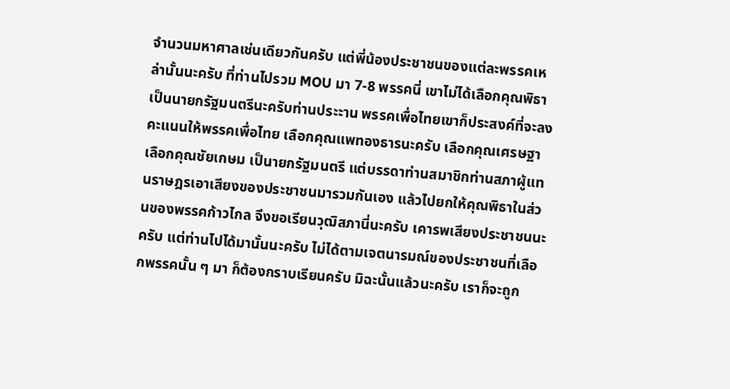จำนวนมหาศาลเช่นเดียวกันครับ แต่พี่น้องประชาชนของแต่ละพรรคเหล่านั้นนะครับ ที่ท่านไปรวม MOU มา 7-8 พรรคนี่ เขาไม่ได้เลือกคุณพิธาเป็นนายกรัฐมนตรีนะครับท่านประะาน พรรคเพื่อไทยเขาก็ประสงค์ที่จะลงคะแนนให้พรรคเพื่อไทย เลือกคุณแพทองธารนะครับ เลือกคุณเศรษฐา เลือกคุณชัยเกษม เป็นายกรัฐมนตรี แต่บรรดาท่านสมาชิกท่านสภาผู้แทนราษฎรเอาเสียงของประชาชนมารวมกันเอง แล้วไปยกให้คุณพิธาในส่วนของพรรคก้าวไกล จึงขอเรียนวุฒิสภานี่นะครับ เคารพเสียงประชาชนนะครับ แต่ท่านไปได้มานั้นนะครับ ไม่ได้ตามเจตนารมณ์ของประชาชนที่เลือกพรรคนั้น ๆ มา ก็ต้องกราบเรียนครับ มิฉะนั้นแล้วนะครับ เราก็จะถูก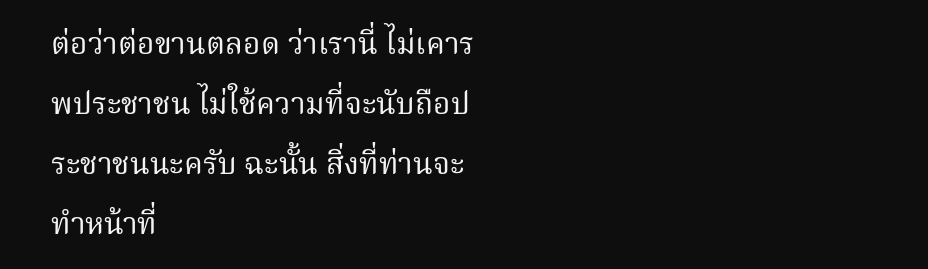ต่อว่าต่อขานตลอด ว่าเรานี่ ไม่เคารพประชาชน ไม่ใช้ความที่จะนับถือประชาชนนะครับ ฉะนั้น สิ่งที่ท่านจะทำหน้าที่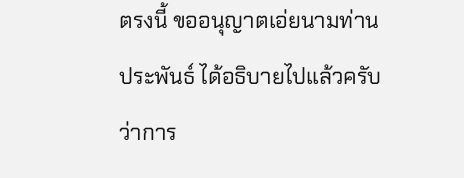ตรงนี้ ขออนุญาตเอ่ยนามท่านประพันธ์ ได้อธิบายไปแล้วครับ ว่าการ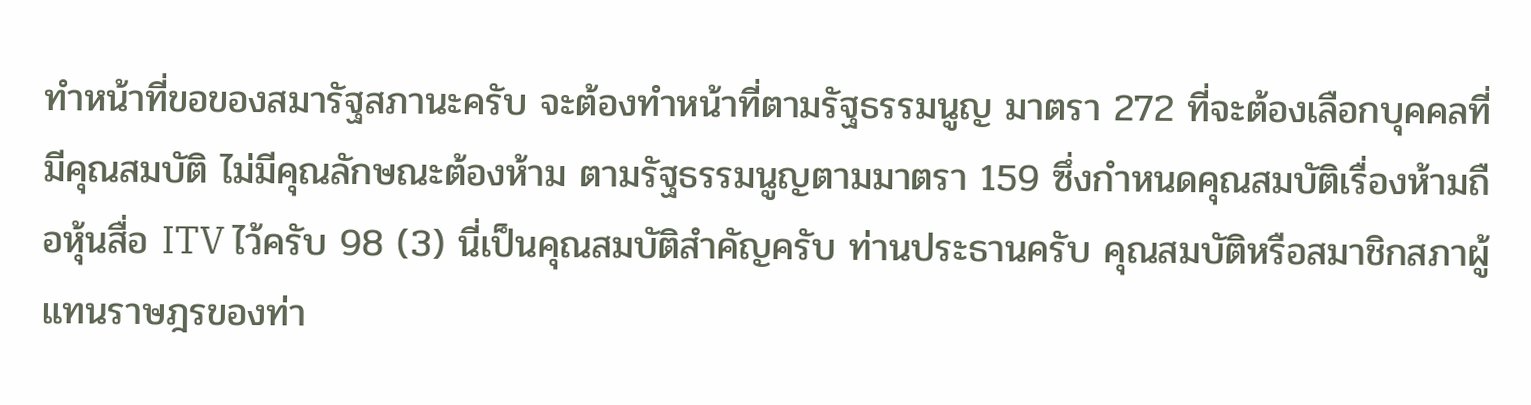ทำหน้าที่ขอของสมารัฐสภานะครับ จะต้องทำหน้าที่ตามรัฐธรรมนูญ มาตรา 272 ที่จะต้องเลือกบุคคลที่มีคุณสมบัติ ไม่มีคุณลักษณะต้องห้าม ตามรัฐธรรมนูญตามมาตรา 159 ซึ่งกำหนดคุณสมบัติเรื่องห้ามถือหุ้นสื่อ ITV ไว้ครับ 98 (3) นี่เป็นคุณสมบัติสำคัญครับ ท่านประธานครับ คุณสมบัติหรือสมาชิกสภาผู้แทนราษฎรของท่า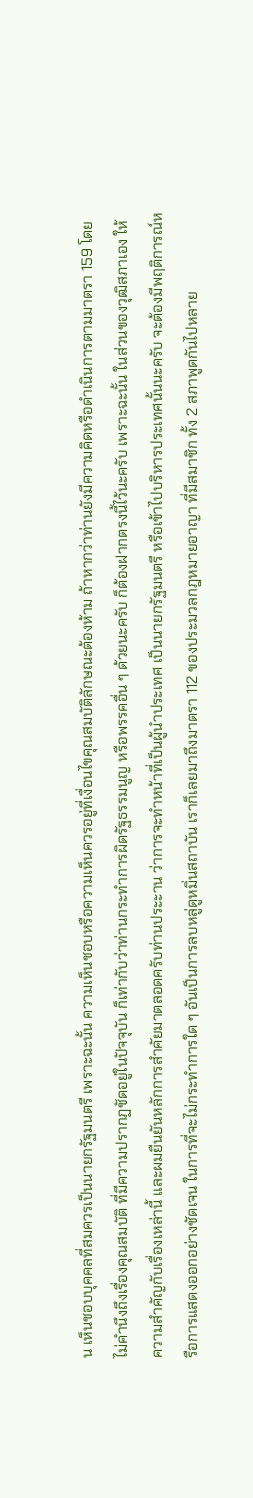น เห็นชอบบุคคลที่สมควรเป็นนายกรัฐมนตรี เพราะฉะนั้น ความเห็นชอบหรือความเห็นควรอยู่ที่เงื่อนไขคุณสมบัติลักษณะต้องห้าม ถ้าหากว่าท่านยังมีความคิดหรือดำเนินการตามมาตรา 159 โดยไม่คำนึงถึงเรื่องคุณสมบัติ ที่มีความปรากฏชัดอยู่ในปัจจุบัน ก็เท่ากับว่าท่านกระทำการผิดรัฐธรรมนูญ หรือพรรคอื่น ๆ ด้วยนะครับ ก็ต้องฝากตรงนี้ไว้นะครับ เพราะฉะนั้น ในส่วนของวุฒิสภาเอง ให้ความสำคัญกับเรื่องเหล่านี้ และผมยืนยันหลักการสำคัยมาตลอดครับท่านประะาน ว่าการจะทำหน้าที่เป็นผู้นำประเทศ เป็นนายกรัฐมนตรี หรือเข้าไปบริหารประเทศนั้นนะครับ จะต้องมีพฤติการณ์หรือการแสดงออกอย่างชัดเจน ในการที่จะไม่กระทำการใด ๆ อันเป็นการลบหลู่ดูหมิ่นสถาบัน เราก็เลยมาถึงมาตรา 112 ของประมวลกฎหมายอาญา ที่มีสมาชิก ทั้ง 2 สภาพูดกันไปหลาย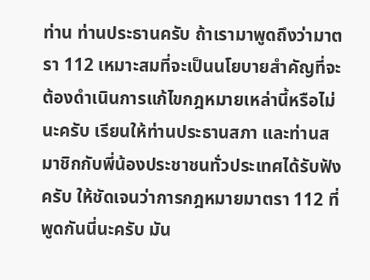ท่าน ท่านประธานครับ ถ้าเรามาพูดถึงว่ามาตรา 112 เหมาะสมที่จะเป็นนโยบายสำคัญที่จะต้องดำเนินการแก้ไขกฎหมายเหล่านี้หรือไม่นะครับ เรียนให้ท่านประธานสภา และท่านสมาชิกกับพี่น้องประชาชนทั่วประเทศได้รับฟังครับ ให้ชัดเจนว่าการกฎหมายมาตรา 112 ที่พูดกันนี่นะครับ มัน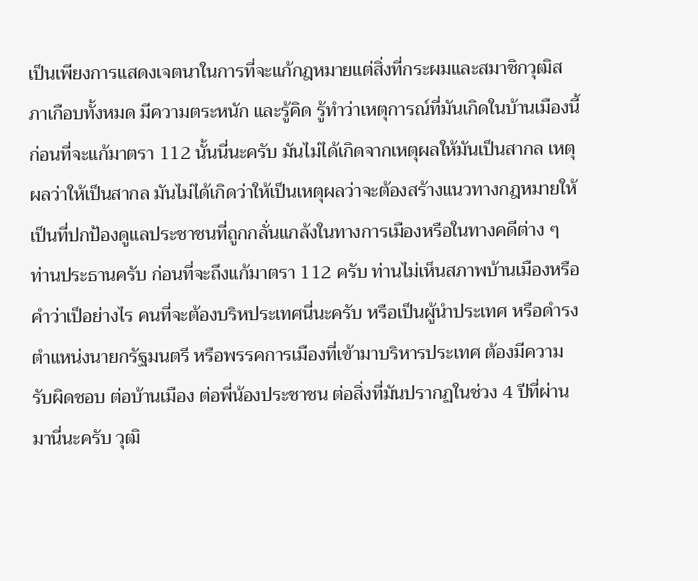เป็นเพียงการแสดงเจตนาในการที่จะแก้กฎหมายแต่สิ่งที่กระผมและสมาชิกวุฒิสภาเกือบทั้งหมด มีความตระหนัก และรู้คิด รู้ทำว่าเหตุการณ์ที่มันเกิดในบ้านเมืองนี้ ก่อนที่จะแก้มาตรา 112 นั้นนี่นะครับ มันไม่ได้เกิดจากเหตุผลให้มันเป็นสากล เหตุผลว่าให้เป็นสากล มันไม่ได้เกิดว่าให้เป็นเหตุผลว่าจะต้องสร้างแนวทางกฎหมายให้เป็นที่ปกป้องดูแลประชาชนที่ถูกกลั่นแกล้งในทางการเมืองหรือในทางคดีต่าง ๆ ท่านประธานครับ ก่อนที่จะถึงแก้มาตรา 112 ครับ ท่านไม่เห็นสภาพบ้านเมืองหรือคำว่าเป็อย่างไร คนที่จะต้องบริหประเทศนี่นะครับ หรือเป็นผู้นำประเทศ หรือดำรงตำแหน่งนายกรัฐมนตรี หรือพรรคการเมืองที่เข้ามาบริหารประเทศ ต้องมีความรับผิดชอบ ต่อบ้านเมือง ต่อพี่น้องประชาชน ต่อสิ่งที่มันปรากฏในช่วง 4 ปีที่ผ่านมานี่นะครับ วุฒิ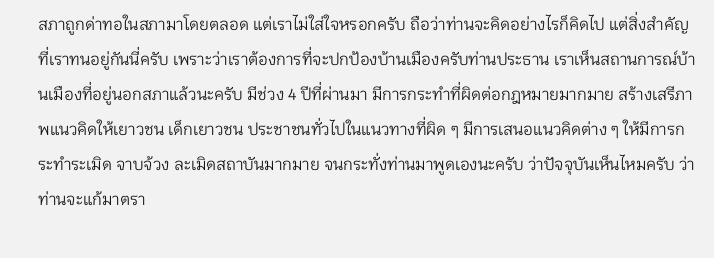สภาถูกด่าทอในสภามาโดยตลอด แต่เราไม่ใส่ใจหรอกครับ ถือว่าท่านจะคิดอย่างไรก็คิดไป แต่สิ่งสำคัญที่เราทนอยู่กันนี่ครับ เพราะว่าเราต้องการที่จะปกป้องบ้านเมืองครับท่านประธาน เราเห็นสถานการณ์บ้านเมืองที่อยู่นอกสภาแล้วนะครับ มีช่วง 4 ปีที่ผ่านมา มีการกระทำที่ผิดต่อกฎหมายมากมาย สร้างเสรีภาพแนวคิดให้เยาวชน เด็กเยาวชน ประชาชนทั่วไปในแนวทางที่ผิด ๆ มีการเสนอแนวคิดต่าง ๆ ให้มีการกระทำระเมิด จาบจ้วง ละเมิดสถาบันมากมาย จนกระทั่งท่านมาพูดเองนะครับ ว่าปัจจุบันเห็นไหมครับ ว่าท่านจะแก้มาตรา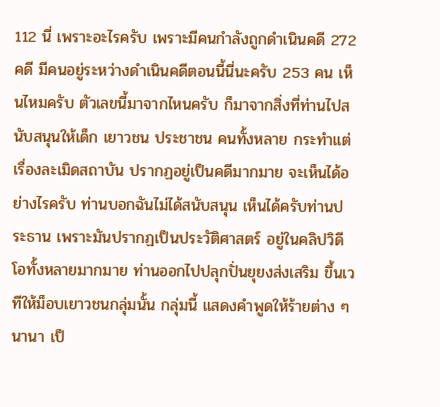112 นี่ เพราะอะไรครับ เพราะมีคนกำลังถูกดำเนินคดี 272 คดี มีคนอยู่ระหว่างดำเนินคดีตอนนี้นี่นะครับ 253 คน เห็นไหมครับ ตัวเลขนี้มาจากไหนครับ ก็มาจากสิ่งที่ท่านไปสนับสนุนให้เด็ก เยาวชน ประชาชน คนทั้งหลาย กระทำแต่เรื่องละเมิดสถาบัน ปรากฏอยู่เป็นคดีมากมาย จะเห็นได้อย่างไรครับ ท่านบอกฉันไม่ได้สนับสนุน เห็นได้ครับท่านประธาน เพราะมันปรากฏเป็นประวัติศาสตร์ อยู่ในคลิปวิดีโอทั้งหลายมากมาย ท่านออกไปปลุกปั่นยุยงส่งเสริม ขึ้นเวทีให้ม็อบเยาวชนกลุ่มนั้น กลุ่มนี้ แสดงคำพูดให้ร้ายต่าง ๆ นานา เป็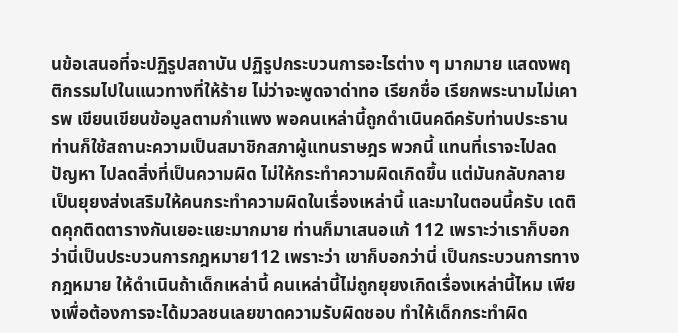นข้อเสนอที่จะปฏิรูปสถาบัน ปฏิรูปกระบวนการอะไรต่าง ๆ มากมาย แสดงพฤติกรรมไปในแนวทางที่ให้ร้าย ไม่ว่าจะพูดจาด่าทอ เรียกชื่อ เรียกพระนามไม่เคารพ เขียนเขียนข้อมูลตามกำแพง พอคนเหล่านี้ถูกดำเนินคดีครับท่านประธาน ท่านก็ใช้สถานะความเป็นสมาชิกสภาผู้แทนราษฎร พวกนี้ แทนที่เราจะไปลดปัญหา ไปลดสิ่งที่เป็นความผิด ไม่ให้กระทำความผิดเกิดขึ้น แต่มันกลับกลายเป็นยุยงส่งเสริมให้คนกระทำความผิดในเรื่องเหล่านี้ และมาในตอนนี้ครับ เดติดคุกติดตารางกันเยอะแยะมากมาย ท่านก็มาเสนอแก้ 112 เพราะว่าเราก็บอกว่านี่เป็นประบวนการกฎหมาย112 เพราะว่า เขาก็บอกว่านี่ เป็นกระบวนการทางกฎหมาย ให้ดำเนินถ้าเด็กเหล่านี้ คนเหล่านี้ไม่ถูกยุยงเกิดเรื่องเหล่านี้ไหม เพียงเพื่อต้องการจะได้มวลชนเลยขาดความรับผิดชอบ ทำให้เด็กกระทำผิด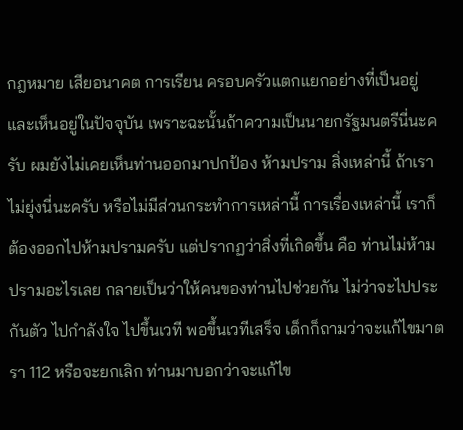กฎหมาย เสียอนาคต การเรียน ครอบครัวแตกแยกอย่างที่เป็นอยู่และเห็นอยู่ในปัจจุบัน เพราะฉะนั้นถ้าความเป็นนายกรัฐมนตรีนี่นะครับ ผมยังไม่เคยเห็นท่านออกมาปกป้อง ห้ามปราม สิ่งเหล่านี้ ถ้าเราไม่ยุ่งนี่นะครับ หรือไม่มีส่วนกระทำการเหล่านี้ การเรื่องเหล่านี้ เราก็ต้องออกไปห้ามปรามครับ แต่ปรากฏว่าสิ่งที่เกิดขึ้น คือ ท่านไม่ห้ามปรามอะไรเลย กลายเป็นว่าให้คนของท่านไปช่วยกัน ไม่ว่าจะไปประกันตัว ไปกำลังใจ ไปขึ้นเวที พอขึ้นเวทีเสร็จ เด็กก็ถามว่าจะแก้ไขมาตรา 112 หรือจะยกเลิก ท่านมาบอกว่าจะแก้ไข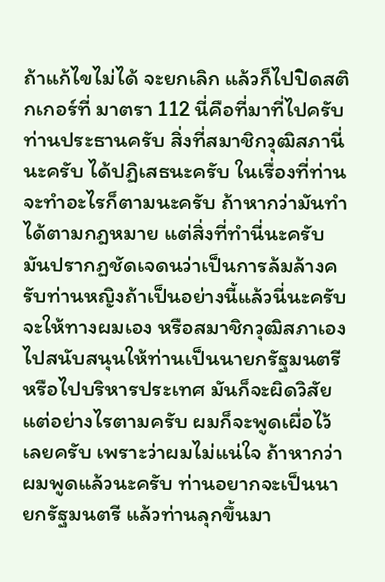ถ้าแก้ไขไม่ได้ จะยกเลิก แล้วก็ไปปิดสติกเกอร์ที่ มาตรา 112 นี่คือที่มาที่ไปครับท่านประธานครับ สิ่งที่สมาชิกวุฒิสภานี่นะครับ ได้ปฏิเสธนะครับ ในเรื่องที่ท่านจะทำอะไรก็ตามนะครับ ถ้าหากว่ามันทำได้ตามกฎหมาย แต่สิ่งที่ทำนี่นะครับ มันปรากฏชัดเจดนว่าเป็นการล้มล้างครับท่านหญิงถ้าเป็นอย่างนี้แล้วนี่นะครับ จะให้ทางผมเอง หรือสมาชิกวุฒิสภาเองไปสนับสนุนให้ท่านเป็นนายกรัฐมนตรี หรือไปบริหารประเทศ มันก็จะผิดวิสัย แต่อย่างไรตามครับ ผมก็จะพูดเผื่อไว้เลยครับ เพราะว่าผมไม่แน่ใจ ถ้าหากว่าผมพูดแล้วนะครับ ท่านอยากจะเป็นนายกรัฐมนตรี แล้วท่านลุกขึ้นมา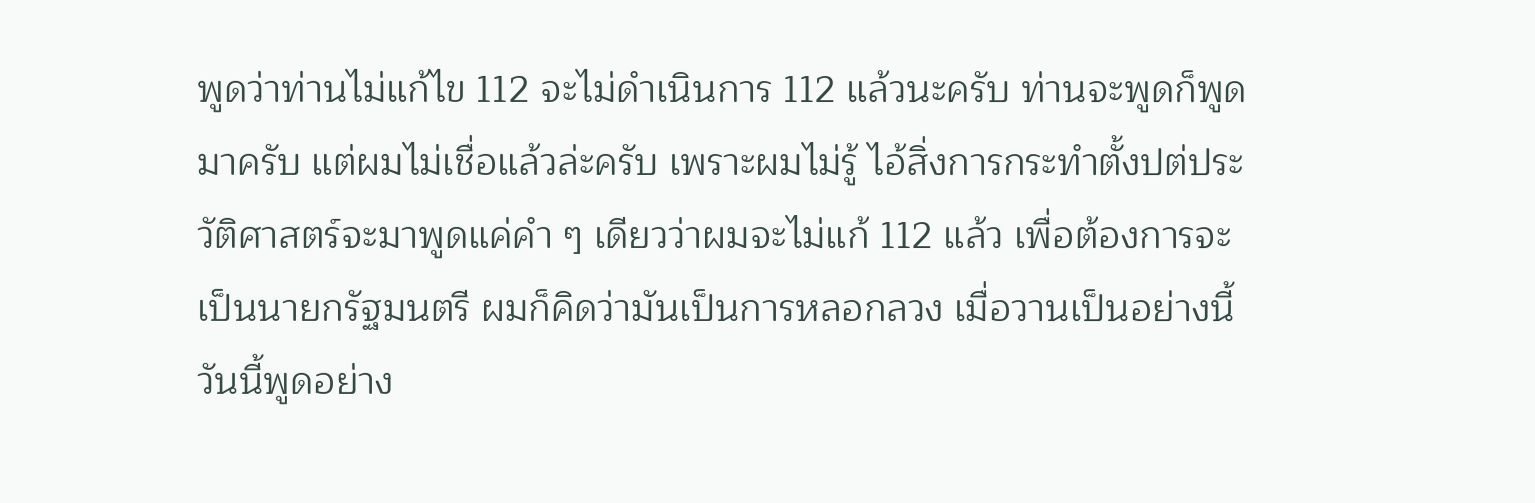พูดว่าท่านไม่แก้ไข 112 จะไม่ดำเนินการ 112 แล้วนะครับ ท่านจะพูดก็พูดมาครับ แต่ผมไม่เชื่อแล้วล่ะครับ เพราะผมไม่รู้ ไอ้สิ่งการกระทำตั้งปต่ประวัติศาสตร์จะมาพูดแค่คำ ๆ เดียวว่าผมจะไม่แก้ 112 แล้ว เพื่อต้องการจะเป็นนายกรัฐมนตรี ผมก็คิดว่ามันเป็นการหลอกลวง เมื่อวานเป็นอย่างนี้ วันนี้พูดอย่าง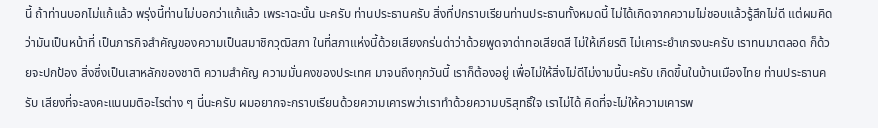นี้ ถ้าท่านบอกไม่แก้แล้ว พรุ่งนี้ท่านไม่บอกว่าแก้แล้ว เพระาฉะนั้น นะครับ ท่านประธานครับ สิ่งที่ปกราบเรียนท่านประธานทั้งหมดนี้ ไม่ได้เกิดจากความไม่ชอบแล้วรู้สึกไม่ดี แต่ผมคิดว่ามันเป็นหน้าที่ เป็นภารกิจสำคัญของความเป็นสมาชิกวุฒิสภา ในที่สภาแห่งนี้ด้วยเสียงกร่นด่าว่าด้วยพูดจาด่าทอเสียดสี ไม่ให้เกียรติ ไม่เคาระยำเกรงนะครับ เราทนมาตลอด ก็ด้วยจะปกป้อง สิ่งซึ่งเป็นเสาหลักของชาติ ความสำคัญ ความมั่นคงของประเทศ มาจนถึงทุกวันนี้ เราก็ต้องอยู่ เพื่อไม่ให้สิ่งไม่ดีไม่งามนี้นะครับ เกิดขึ้นในบ้านเมืองไทย ท่านประธานครับ เสียงที่จะลงคะแนนมติอะไรต่าง ๆ นี่นะครับ ผมอยากจะกราบเรียนด้วยความเคารพว่าเราทำด้วยความบริสุทธิ์ใจ เราไม่ได้ คิดที่จะไม่ให้ความเคารพ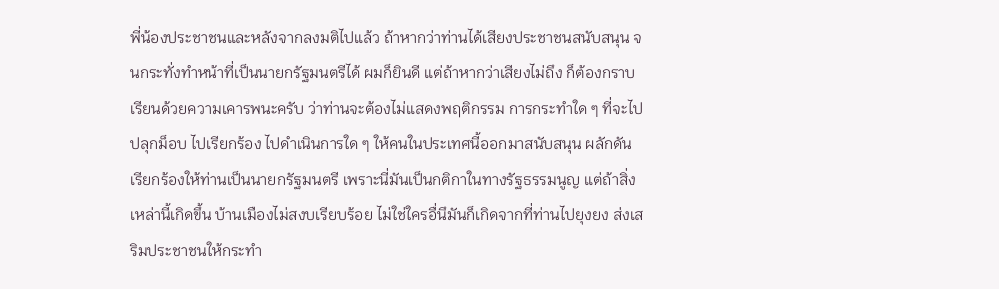พี่น้องประชาชนและหลังจากลงมติไปแล้ว ถ้าหากว่าท่านได้เสียงประชาชนสนับสนุน จนกระทั่งทำหน้าที่เป็นนายกรัฐมนตรีได้ ผมก็ยินดี แต่ถ้าหากว่าเสียงไม่ถึง ก็ต้องกราบเรียนด้วยความเคารพนะครับ ว่าท่านจะต้องไม่แสดงพฤติกรรม การกระทำใด ๆ ที่จะไปปลุกม็อบ ไปเรียกร้อง ไปดำเนินการใด ๆ ให้คนในประเทศนี้ออกมาสนับสนุน ผลักดันเรียกร้องให้ท่านเป็นนายกรัฐมนตรี เพราะนี่มันเป็นกติกาในทางรัฐธรรมนูญ แต่ถ้าสิ่งเหล่านี้เกิดขึ้น บ้านเมืองไม่สงบเรียบร้อย ไม่ใช่ใครอื่นึมันก็เกิดจากที่ท่านไปยุงยง ส่งเสริมประชาชนให้กระทำ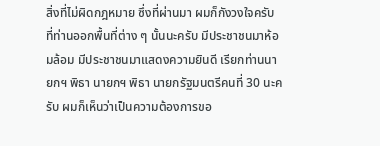สิ่งที่ไม่ผิดกฎหมาย ซึ่งที่ผ่านมา ผมก็กังวงใจครับ ที่ท่านออกพื้นที่ต่าง ๆ นั้นนะครับ มีประชาชนมาห้อมล้อม มีประชาชนมาแสดงความยินดี เรียกท่านนายกฯ พิธา นายกฯ พิธา นายกรัฐมนตรีคนที่ 30 นะครับ ผมก็เห็นว่าเป็นความต้องการขอ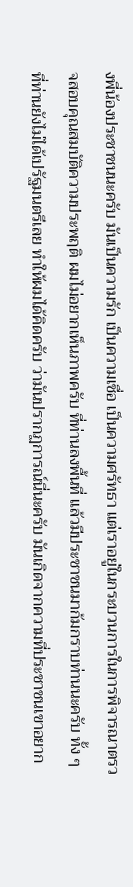งพี่น้องประชาชนนะครับ มันเป็นความรัก เป็นความเชื่อ เป็นความศรัทธา แต่เราอยู่ในกระบวนการในการพิจารณาตรวจสอบคุณสมบัติความประพฤติ ผมไม่อยากเห็นภาพครับ ที่ท่านลงพื้นที่ แล้วมีประชาชนมาก้มกราบท่านนะครับ ทั้ง ๆ ที่ท่านยังไม่ได้เปรัฐมนตรีเลย ทำให้ผมได้คิดครับ ว่ามันปรากฏการณ์นี่นะครับ มันเกิดจากความที่ประชาชนเขาอยาก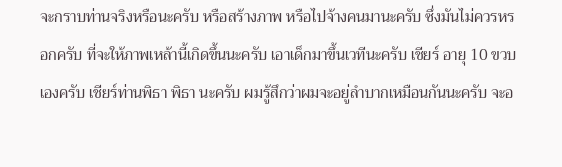จะกราบท่านจริงหรือนะครับ หรือสร้างภาพ หรือไปจ้างคนมานะครับ ซึ่งมันไม่ควรหรอกครับ ที่จะให้ภาพเหล้านี้เกิดขึ้นนะครับ เอาเด็กมาขึ้นเวทีนะครับ เชียร์ อายุ 10 ขวบเองครับ เชียร์ท่านพิธา พิธา นะครับ ผมรู้สึกว่าผมจะอยู่ลำบากเหมือนกันนะครับ จะอ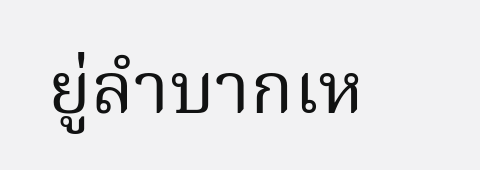ยู่ลำบากเห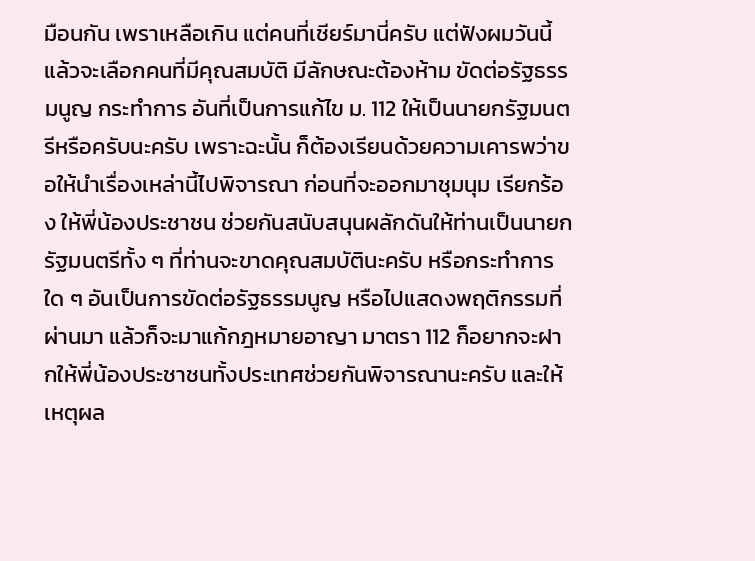มือนกัน เพราเหลือเกิน แต่คนที่เชียร์มานี่ครับ แต่ฟังผมวันนี้แล้วจะเลือกคนที่มีคุณสมบัติ มีลักษณะต้องห้าม ขัดต่อรัฐธรรมนูญ กระทำการ อันที่เป็นการแก้ไข ม. 112 ให้เป็นนายกรัฐมนตรีหรือครับนะครับ เพราะฉะนั้น ก็ต้องเรียนด้วยความเคารพว่าขอให้นำเรื่องเหล่านี้ไปพิจารณา ก่อนที่จะออกมาชุมนุม เรียกร้อง ให้พี่น้องประชาชน ช่วยกันสนับสนุนผลักดันให้ท่านเป็นนายกรัฐมนตรีทั้ง ๆ ที่ท่านจะขาดคุณสมบัตินะครับ หรือกระทำการใด ๆ อันเป็นการขัดต่อรัฐธรรมนูญ หรือไปแสดงพฤติกรรมที่ผ่านมา แล้วก็จะมาแก้กฎหมายอาญา มาตรา 112 ก็อยากจะฝากให้พี่น้องประชาชนทั้งประเทศช่วยกันพิจารณานะครับ และให้เหตุผล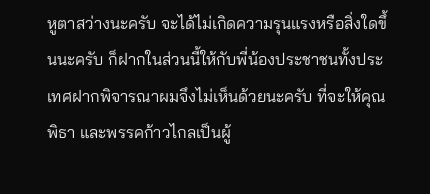หูตาสว่างนะครับ จะได้ไม่เกิดความรุนแรงหรือสิ่งใดขึ้นนะครับ ก็ฝากในส่วนนี้ให้กับพี่น้องประชาชนทั้งประเทศฝากพิจารณาผมจึงไม่เห็นด้วยนะครับ ที่จะให้คุณพิธา และพรรคก้าวไกลเป็นผู้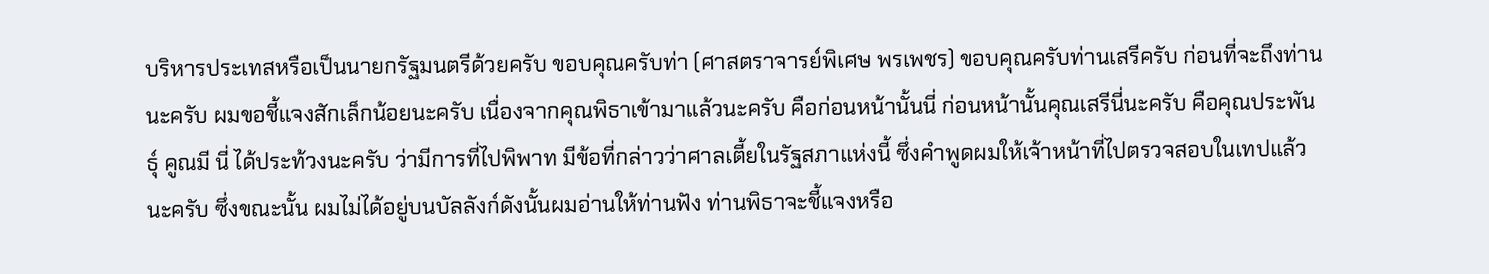บริหารประเทสหรือเป็นนายกรัฐมนตรีด้วยครับ ขอบคุณครับท่า (ศาสตราจารย์พิเศษ พรเพชร) ขอบคุณครับท่านเสรีครับ ก่อนที่จะถึงท่านนะครับ ผมขอชี้แจงสักเล็กน้อยนะครับ เนื่องจากคุณพิธาเข้ามาแล้วนะครับ คือก่อนหน้านั้นนี่ ก่อนหน้านั้นคุณเสรีนี่นะครับ คือคุณประพันธุ์ คูณมี นี่ ได้ประท้วงนะครับ ว่ามีการที่ไปพิพาท มีข้อที่กล่าวว่าศาลเตี้ยในรัฐสภาแห่งนี้ ซึ่งคำพูดผมให้เจ้าหน้าที่ไปตรวจสอบในเทปแล้วนะครับ ซึ่งขณะนั้น ผมไม่ได้อยู่บนบัลลังก์ดังนั้นผมอ่านให้ท่านฟัง ท่านพิธาจะชี้แจงหรือ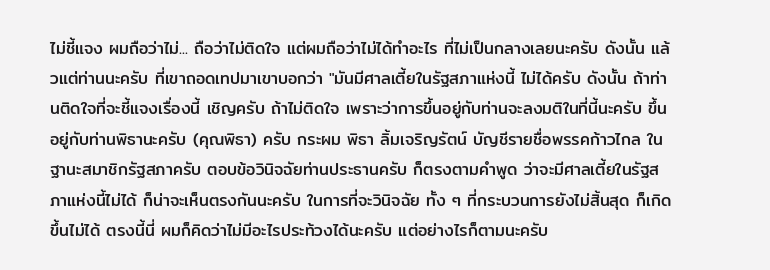ไม่ชี้แจง ผมถือว่าไม่... ถือว่าไม่ติดใจ แต่ผมถือว่าไม่ได้ทำอะไร ที่ไม่เป็นกลางเลยนะครับ ดังนั้น แล้วแต่ท่านนะครับ ที่เขาถอดเทปมาเขาบอกว่า "มันมีศาลเตี้ยในรัฐสภาแห่งนี้ ไม่ได้ครับ ดังนั้น ถ้าท่านติดใจที่จะชี้แจงเรื่องนี้ เชิญครับ ถ้าไม่ติดใจ เพราะว่าการขึ้นอยู่กับท่านจะลงมติในที่นี้นะครับ ขึ้นอยู่กับท่านพิธานะครับ (คุณพิธา) ครับ กระผม พิธา ลิ้มเจริญรัตน์ บัญชีรายชื่อพรรคก้าวไกล ในฐานะสมาชิกรัฐสภาครับ ตอบข้อวินิจฉัยท่านประธานครับ ก็ตรงตามคำพูด ว่าจะมีศาลเตี้ยในรัฐสภาแห่งนี้ไม่ได้ ก็น่าจะเห็นตรงกันนะครับ ในการที่จะวินิจฉัย ทั้ง ๆ ที่กระบวนการยังไม่สิ้นสุด ก็เกิดขึ้นไม่ได้ ตรงนี้นี่ ผมก็คิดว่าไม่มีอะไรประท้วงได้นะครับ แต่อย่างไรก็ตามนะครับ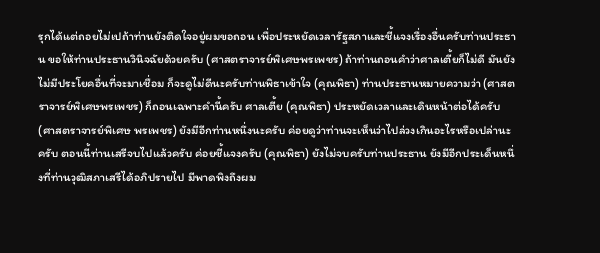รุกได้แต่ถอยไม่เปถ้าท่านยังติดใจอยู่ผมขอถอน เพื่อประหยัดเวลารัฐสภาและชี้แจงเรื่องอื่นครับท่านประธาน ขอให้ท่านประธานวินิจฉัยด้วยครับ (ศาสตราจารย์พิเศษพรเพชร) ถ้าท่านถอนคำว่าศาลเตี้ยก็ไม่ดี มันยังไม่มีประโยคอื่นที่จะมาเชื่อม ก็จะดูไม่ดีนะครับท่านพิธาเข้าใจ (คุณพิธา) ท่านประธานหมายความว่า (ศาสตราจารย์พิเศษพรเพชร) ก็ถอนเฉพาะคำนี้ครับ ศาลเตี้ย (คุณพิธา) ประหยัดเวลาและเดินหน้าต่อได้ครับ (ศาสตราจารย์พิเศษ พรเพชร) ยังมีอีกท่านหนึ่งนะครับ ค่อยดูว่าท่านจะเห็นว่าไปล่วงเกินอะไรหรือเปล่านะครับ ตอนนี้ท่านเสรีจบไปแล้วครับ ค่อยชี้แจงครับ (คุณพิธา) ยังไม่จบครับท่านประธาน ยังมีอีกประเด็นหนึ่งที่ท่านวุฒิสภาเสรีได้อภิปรายไป มีพาดพิงถึงผม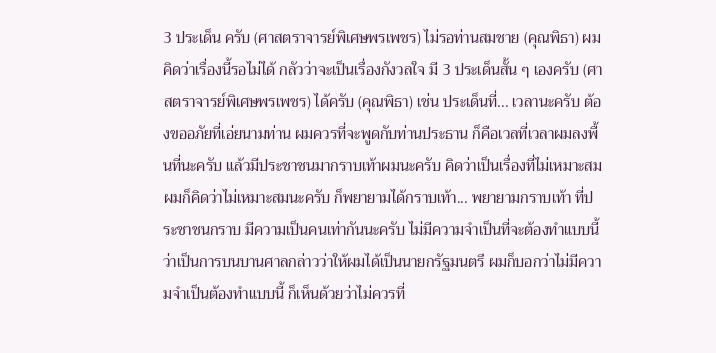3 ประเด็น ครับ (ศาสตราจารย์พิเศษพรเพชร) ไม่รอท่านสมชาย (คุณพิธา) ผมคิดว่าเรื่องนี้รอไม่ได้ กลัวว่าจะเป็นเรื่องกังวลใจ มี 3 ประเด็นสั้น ๆ เองครับ (ศาสตราจารย์พิเศษพรเพชร) ได้ครับ (คุณพิธา) เช่น ประเด็นที่... เวลานะครับ ต้องขออภัยที่เอ่ยนามท่าน ผมควรที่จะพูดกับท่านประธาน ก็คือเวลที่เวลาผมลงพื้นที่นะครับ แล้วมีประชาชนมากราบเท้าผมนะครับ คิดว่าเป็นเรื่องที่ไม่เหมาะสม ผมก็คิดว่าไม่เหมาะสมนะครับ ก็พยายามได้กราบเท้า... พยายามกราบเท้า ที่ประชาชนกราบ มีความเป็นคนเท่ากันนะครับ ไม่มีความจำเป็นที่จะต้องทำแบบนี้ ว่าเป็นการบนบานศาลกล่าวว่าให้ผมได้เป็นนายกรัฐมนตรี ผมก็บอกว่าไม่มีความจำเป็นต้องทำแบบนี้ ก็เห็นด้วยว่าไม่ควรที่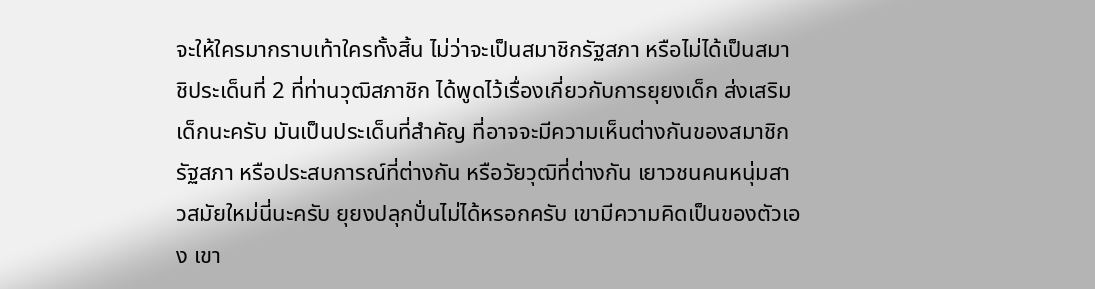จะให้ใครมากราบเท้าใครทั้งสิ้น ไม่ว่าจะเป็นสมาชิกรัฐสภา หรือไม่ได้เป็นสมาชิประเด็นที่ 2 ที่ท่านวุฒิสภาชิก ได้พูดไว้เรื่องเกี่ยวกับการยุยงเด็ก ส่งเสริมเด็กนะครับ มันเป็นประเด็นที่สำคัญ ที่อาจจะมีความเห็นต่างกันของสมาชิกรัฐสภา หรือประสบการณ์ที่ต่างกัน หรือวัยวุฒิที่ต่างกัน เยาวชนคนหนุ่มสาวสมัยใหม่นี่นะครับ ยุยงปลุกปั่นไม่ได้หรอกครับ เขามีความคิดเป็นของตัวเอง เขา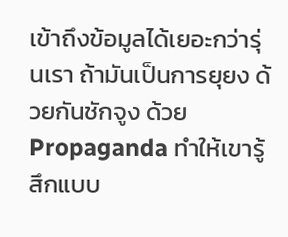เข้าถึงข้อมูลได้เยอะกว่ารุ่นเรา ถ้ามันเป็นการยุยง ด้วยกันชักจูง ด้วย Propaganda ทำให้เขารู้สึกแบบ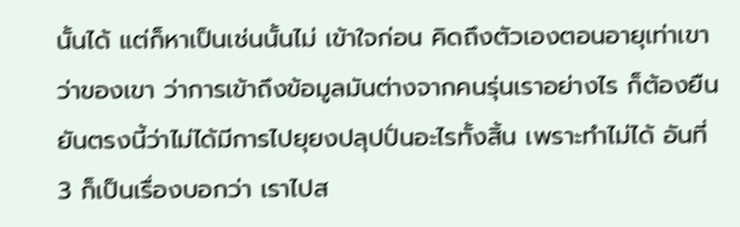นั้นได้ แต่ก็หาเป็นเช่นนั้นไม่ เข้าใจก่อน คิดถึงตัวเองตอนอายุเท่าเขา ว่าของเขา ว่าการเข้าถึงข้อมูลมันต่างจากคนรุ่นเราอย่างไร ก็ต้องยืนยันตรงนี้ว่าไม่ได้มีการไปยุยงปลุปปั่นอะไรทั้งสิ้น เพราะทำไม่ได้ อันที่ 3 ก็เป็นเรื่องบอกว่า เราไปส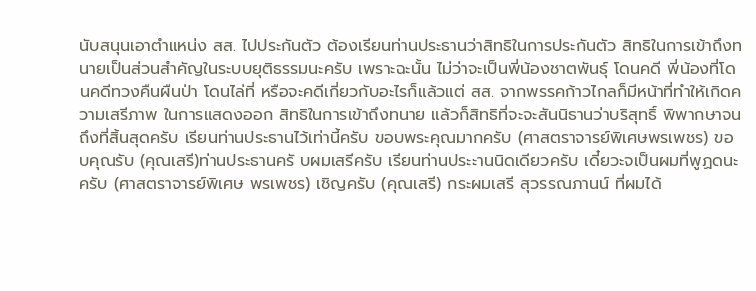นับสนุนเอาตำแหน่ง สส. ไปประกันตัว ต้องเรียนท่านประธานว่าสิทธิในการประกันตัว สิทธิในการเข้าถึงทนายเป็นส่วนสำคัญในระบบยุติธรรมนะครับ เพราะฉะนั้น ไม่ว่าจะเป็นพี่น้องชาตพันธุ์ โดนคดี พี่น้องที่โดนคดีทวงคืนผืนป่า โดนไล่ที่ หรือจะคดีเกี่ยวกับอะไรก็แล้วแต่ สส. จากพรรคก้าวไกลก็มีหน้าที่ทำให้เกิดความเสรีภาพ ในการแสดงออก สิทธิในการเข้าถึงทนาย แล้วก็สิทธิที่จะจะสันนิธานว่าบริสุทธิ์ พิพากษาจนถึงที่สิ้นสุดครับ เรียนท่านประธานไว้เท่านี้ครับ ขอบพระคุณมากครับ (ศาสตราจารย์พิเศษพรเพชร) ขอบคุณรับ (คุณเสรี)ท่านประธานครั บผมเสรีครับ เรียนท่านประะานนิดเดียวครับ เดี๋ยวะจเป็นผมที่พูฏดนะครับ (ศาสตราจารย์พิเศษ พรเพชร) เชิญครับ (คุณเสรี) กระผมเสรี สุวรรณภานน์ ที่ผมได้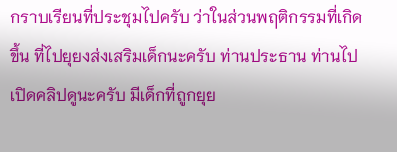กราบเรียนที่ประชุมไปครับ ว่าในส่วนพฤติกรรมที่เกิดขึ้น ที่ไปยุยงส่งเสริมเด็กนะครับ ท่านประธาน ท่านไปเปิดคลิปดูนะครับ มีเด็กที่ถูกยุย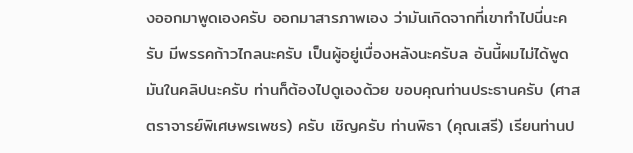งออกมาพูดเองครับ ออกมาสารภาพเอง ว่ามันเกิดจากที่เขาทำไปนี่นะครับ มีพรรคก้าวไกลนะครับ เป็นผู้อยู่เบื่องหลังนะครับล อันนี้ผมไม่ได้พูด มันในคลิปนะครับ ท่านก็ต้องไปดูเองด้วย ขอบคุณท่านประธานครับ (ศาสตราจารย์พิเศษพรเพชร) ครับ เชิญครับ ท่านพิธา (คุณเสรี) เรียนท่านป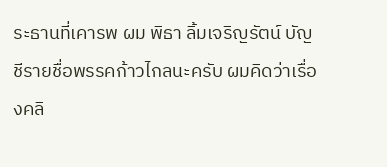ระธานที่เคารพ ผม พิธา ลิ้มเจริญรัตน์ บัญชีรายชื่อพรรคก้าวไกลนะครับ ผมคิดว่าเรื่องคลิ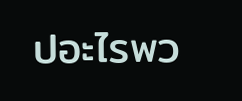ปอะไรพว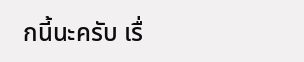กนี้นะครับ เรื่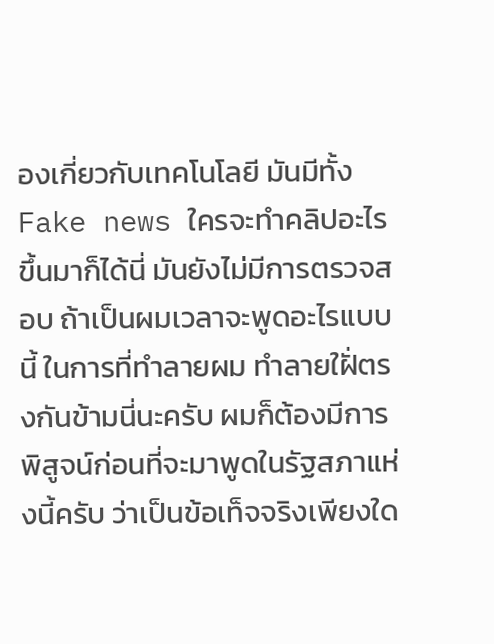องเกี่ยวกับเทคโนโลยี มันมีทั้ง Fake news ใครจะทำคลิปอะไรขึ้นมาก็ได้นี่ มันยังไม่มีการตรวจสอบ ถ้าเป็นผมเวลาจะพูดอะไรแบบนี้ ในการที่ทำลายผม ทำลายใฝั่ตรงกันข้ามนี่นะครับ ผมก็ต้องมีการพิสูจน์ก่อนที่จะมาพูดในรัฐสภาแห่งนี้ครับ ว่าเป็นข้อเท็จจริงเพียงใด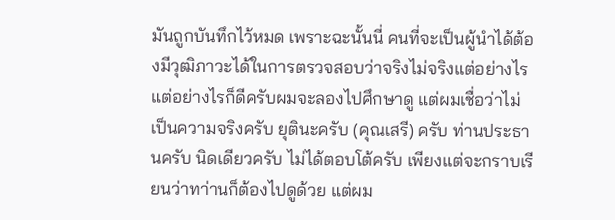มันถูกบันทึกไว้หมด เพราะฉะนั้นนี่ คนที่จะเป็นผู้นำได้ต้องมีวุฒิภาวะได้ในการตรวจสอบว่าจริงไม่จริงแต่อย่างไร แต่อย่างไรก็ดีครับผมจะลองไปศึกษาดู แต่ผมเชื่อว่าไม่เป็นความจริงครับ ยุตินะครับ (คุณเสรี) ครับ ท่านประธานครับ นิดเดียวครับ ไม่ได้ตอบโต้ครับ เพียงแต่จะกราบเรียนว่าทา่านก็ต้องไปดูด้วย แต่ผม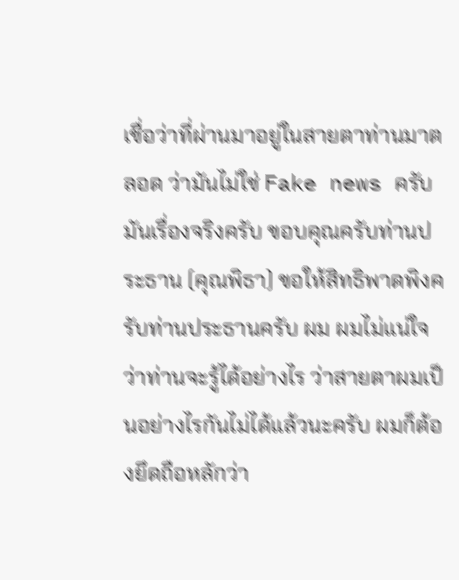เชื่อว่าที่ผ่านมาอยู่ในสายตาท่านมาตลอด ว่ามันไม่ใช่ Fake news ครับ มันเรื่องจริงครับ ขอบคุณครับท่านประธาน (คุณพิธา) ขอให้สิทธิพาดพิงครับท่านประธานครับ ผม ผมไม่แน่ใจว่าท่านจะรู้ได้อย่างไร ว่าสายตาผมเป็นอย่างไรกันไม่ได้แล้วนะครับ ผมก็ต้องยึดถือหลักว่า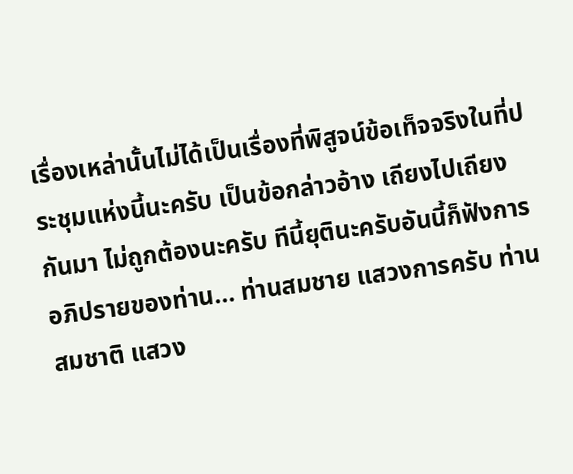เรื่องเหล่านั้นไม่ได้เป็นเรื่องที่พิสูจน์ข้อเท็จจริงในที่ประชุมแห่งนี้นะครับ เป็นข้อกล่าวอ้าง เถียงไปเถียงกันมา ไม่ถูกต้องนะครับ ทีนี้ยุตินะครับอันนี้ก็ฟังการอภิปรายของท่าน... ท่านสมชาย แสวงการครับ ท่านสมชาติ แสวง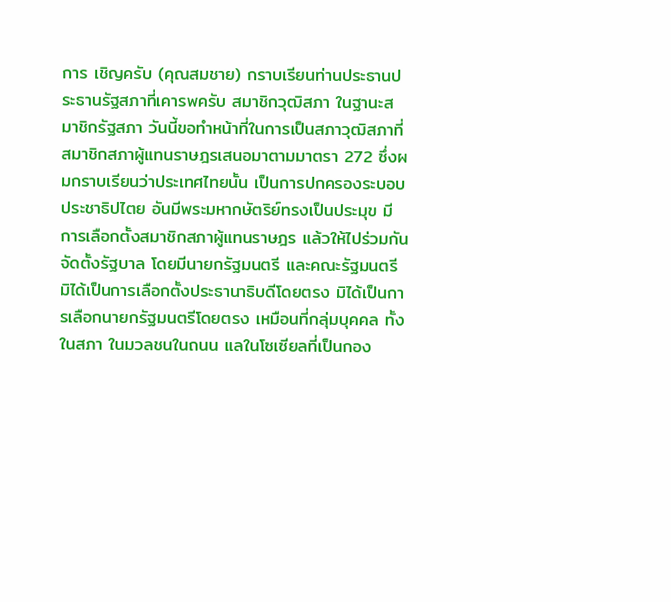การ เชิญครับ (คุณสมชาย) กราบเรียนท่านประธานประธานรัฐสภาที่เคารพครับ สมาชิกวุฒิสภา ในฐานะสมาชิกรัฐสภา วันนี้ขอทำหน้าที่ในการเป็นสภาวุฒิสภาที่สมาชิกสภาผู้แทนราษฎรเสนอมาตามมาตรา 272 ซึ่งผมกราบเรียนว่าประเทศไทยนั้น เป็นการปกครองระบอบประชาธิปไตย อันมีพระมหากษัตริย์ทรงเป็นประมุข มีการเลือกตั้งสมาชิกสภาผู้แทนราษฎร แล้วให้ไปร่วมกันจัดตั้งรัฐบาล โดยมีนายกรัฐมนตรี และคณะรัฐมนตรี มิได้เป็นการเลือกตั้งประธานาธิบดีโดยตรง มิได้เป็นการเลือกนายกรัฐมนตรีโดยตรง เหมือนที่กลุ่มบุคคล ทั้งในสภา ในมวลชนในถนน แลในโซเซียลที่เป็นกอง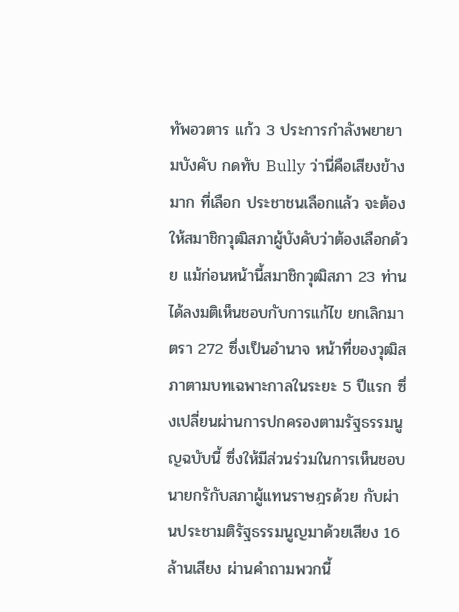ทัพอวตาร แก้ว 3 ประการกำลังพยายามบังคับ กดทับ Bully ว่านี่คือเสียงข้างมาก ที่เลือก ประชาชนเลือกแล้ว จะต้องให้สมาชิกวุฒิสภาผู้บังคับว่าต้องเลือกด้วย แม้ก่อนหน้านี้สมาชิกวุฒิสภา 23 ท่าน ได้ลงมติเห็นชอบกับการแก้ไข ยกเลิกมาตรา 272 ซึ่งเป็นอำนาจ หน้าที่ของวุฒิสภาตามบทเฉพาะกาลในระยะ 5 ปีแรก ซึ่งเปลี่ยนผ่านการปกครองตามรัฐธรรมนูญฉบับนี้ ซึ่งให้มีส่วนร่วมในการเห็นชอบนายกรักับสภาผู้แทนราษฎรด้วย กับผ่านประชามติรัฐธรรมนูญมาด้วยเสียง 16 ล้านเสียง ผ่านคำถามพวกนี้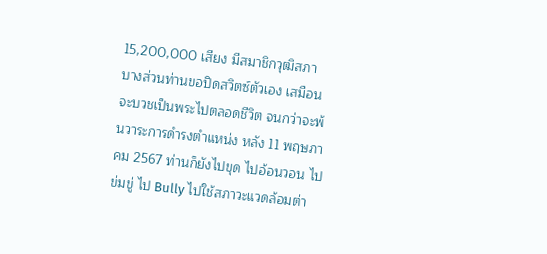15,200,000 เสียง มีสมาชิกวุฒิสภา บางส่วนท่านขอปิดสวิตซ์ตัวเอง เสมือนจะบวชเป็นพระไปตลอดชีวิต จนกว่าจะพ้นวาระการดำรงตำแหน่ง หลัง 11 พฤษภาคม 2567 ท่านก็ยังไปขุด ไปอ้อนวอน ไปข่มขู่ ไป Bully ไปใช้สภาวะแวดล้อมต่า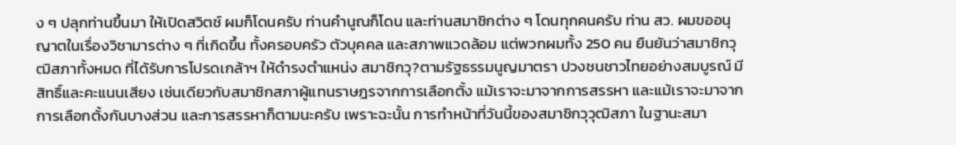ง ๆ ปลุกท่านขึ้นมา ให้เปิดสวิตช์ ผมก็โดนครับ ท่านคำนูณก็โดน และท่านสมาชิกต่าง ๆ โดนทุกคนครับ ท่าน สว. ผมขออนุญาตในเรื่องวิชามารต่าง ๆ ที่เกิดขึ้น ทั้งครอบครัว ตัวบุคคล และสภาพแวดล้อม แต่พวกผมทั้ง 250 คน ยืนยันว่าสมาชิกวุฒิสภาทั้งหมด ที่ได้รับการโปรดเกล้าฯ ให้ดำรงตำแหน่ง สมาชิกวุ?ตามรัฐธรรมนูญมาตรา ปวงชนชาวไทยอย่างสมบูรณ์ มีสิทธิ์และคะแนนเสียง เช่นเดียวกับสมาชิกสภาผู้แทนราษฎรจากการเลือกตั้ง แม้เราจะมาจากการสรรหา และแม้เราจะมาจากการเลือกตั้งกันบางส่วน และการสรรหาก็ตามนะครับ เพราะฉะนั้น การทำหน้าที่วันนี้ของสมาชิกวุวุฒิสภา ในฐานะสมา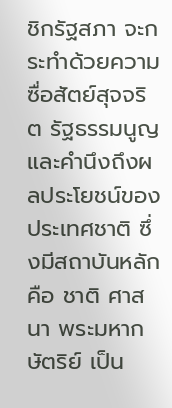ชิกรัฐสภา จะกระทำด้วยความซื่อสัตย์สุจจริต รัฐธรรมนูญและคำนึงถึงผลประโยชน์ของประเทศชาติ ซึ่งมีสถาบันหลัก คือ ชาติ ศาสนา พระมหากษัตริย์ เป็น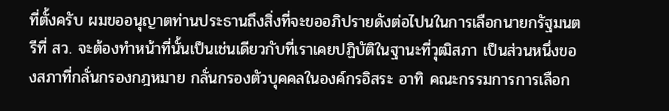ที่ตั้งครับ ผมขออนุญาตท่านประธานถึงสิ่งที่จะขออภิปรายดังต่อไปนในการเลือกนายกรัฐมนตรีที่ สว. จะต้องทำหน้าที่นั้นเป็นเช่นเดียวกับที่เราเคยปฏิบัติในฐานะที่วุฒิสภา เป็นส่วนหนึ่งของสภาที่กลั่นกรองกฎหมาย กลั่นกรองตัวบุคคลในองค์กรอิสระ อาทิ คณะกรรมการการเลือก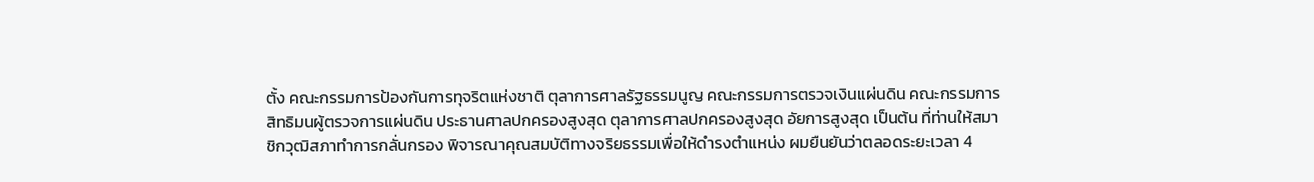ตั้ง คณะกรรมการป้องกันการทุจริตแห่งชาติ ตุลาการศาลรัฐธรรมนูญ คณะกรรมการตรวจเงินแผ่นดิน คณะกรรมการสิทธิมนผู้ตรวจการแผ่นดิน ประธานศาลปกครองสูงสุด ตุลาการศาลปกครองสูงสุด อัยการสูงสุด เป็นต้น ที่ท่านให้สมาชิกวุฒิสภาทำการกลั่นกรอง พิจารณาคุณสมบัติทางจริยธรรมเพื่อให้ดำรงตำแหน่ง ผมยืนยันว่าตลอดระยะเวลา 4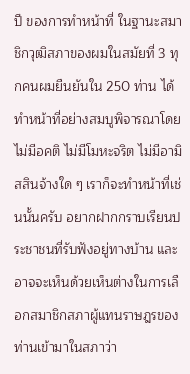ปี ของการทำหน้าที่ ในฐานะสมาชิกวุฒิสภาของผมในสมัยที่ 3 ทุกคนผมยืนยันใน 250 ท่าน ได้ทำหน้าที่อย่างสมบูพิจารณาโดยไม่มีอคติ ไม่มีโมหะจริต ไม่มีอามิสสินจ้างใด ๆ เราก็จะทำหน้าที่เช่นนั้นครับ อยากฝากกราบเรียนประชาชนที่รับฟังอยู่ทางบ้าน และอาจจะเห็นด้วยเห็นต่างในการเลือกสมาชิกสภาผู้แทนราษฎรของท่านเข้ามาในสภาว่า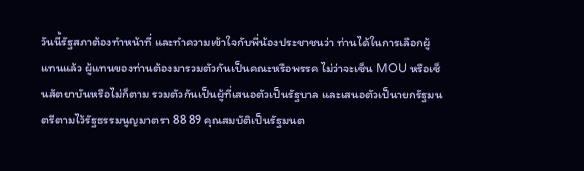วันนี้รัฐสภาต้องทำหน้าที่ และทำความเข้าใจกับพี่น้องประชาชนว่า ท่านได้ในการเลือกผู้แทนแล้ว ผู้แทนของท่านต้องมารวมตัวกันเป็นคณะหรือพรรค ไม่ว่าจะเซ็น MOU หรือเซ็นสัตยาบันหรือไม่ก็ตาม รวมตัวกันเป็นผู้ที่เสนอตัวเป็นรัฐบาล และเสนอตัวเป็นายกรัฐมนตรีตามไว้รัฐธรรมนูญมาตรา 88 89 คุณสมบัติเป็นรัฐมนต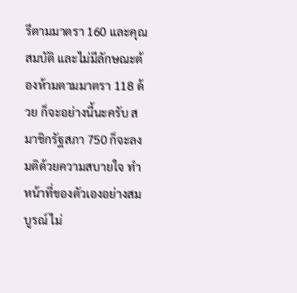รีตามมาตรา 160 และคุณสมบัติ และไม่มีลักษณะต้องห้ามตามมาตรา 118 ด้วย ก็จะอย่างนี้นะครับ สมาชิกรัฐสภา 750 ก็จะลงมติด้วยความสบายใจ ทำหน้าที่ของตัวเองอย่างสมบูรณ์ ไม่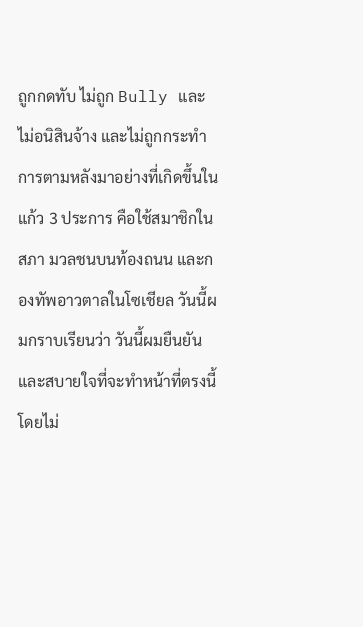ถูกกดทับ ไม่ถูก Bully และไม่อนิสินจ้าง และไม่ถูกกระทำการตามหลังมาอย่างที่เกิดขึ้นในแก้ว 3 ประการ คือใช้สมาชิกในสภา มวลชนบนท้องถนน และกองทัพอาวตาลในโซเชียล วันนี้ผมกราบเรียนว่า วันนี้ผมยืนยัน และสบายใจที่จะทำหน้าที่ตรงนี้ โดยไม่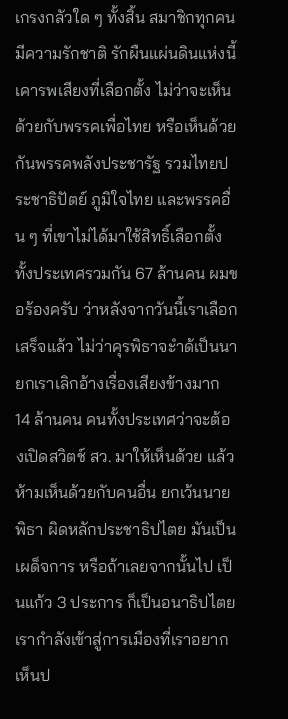เกรงกลัวใด ๆ ทั้งสิ้น สมาชิกทุกคนมีความรักชาติ รักผืนแผ่นดินแห่งนี้ เคารพเสียงที่เลือกตั้ง ไม่ว่าจะเห็นด้วยกับพรรคเพื่อไทย หรือเห็นด้วยกันพรรคพลังประชารัฐ รวมไทยประชาธิปัตย์ ภูมิใจไทย และพรรคอื่น ๆ ที่เขาไม่ได้มาใช้สิทธิ์เลือกตั้ง ทั้งประเทศรวมกัน 67 ล้านคน ผมขอร้องครับ ว่าหลังจากวันนี้เราเลือกเสร็จแล้ว ไม่ว่าคุรพิธาจะำด้เป็นนายกเราเลิกอ้างเรื่องเสียงข้างมาก 14 ล้านคน คนทั้งประเทศว่าจะต้องเปิดสวิตช์ สว. มาให้เห็นด้วย แล้วห้ามเห็นด้วยกับคนอื่น ยกเว้นนายพิธา ผิดหลักประชาธิปไตย มันเป็นเผด็จการ หรือถ้าเลยจากนั้นไป เป็นแก้ว 3 ประการ ก็เป็นอนาธิปไตย เรากำลังเข้าสู่การเมืองที่เราอยากเห็นป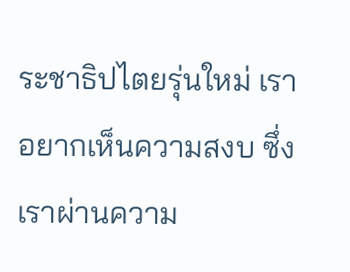ระชาธิปไตยรุ่นใหม่ เราอยากเห็นความสงบ ซึ่งเราผ่านความ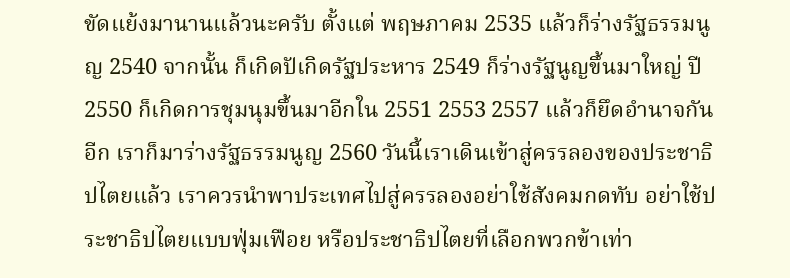ขัดแย้งมานานแล้วนะครับ ตั้งแต่ พฤษภาคม 2535 แล้วก็ร่างรัฐธรรมนูญ 2540 จากนั้น ก็เกิดปัเกิดรัฐประหาร 2549 ก็ร่างรัฐนูญขึ้นมาใหญ่ ปี 2550 ก็เกิดการชุมนุมขึ้นมาอีกใน 2551 2553 2557 แล้วก็ยึดอำนาจกันอีก เราก็มาร่างรัฐธรรมนูญ 2560 วันนี้เราเดินเข้าสู่ครรลองของประชาธิปไตยแล้ว เราควรนำพาประเทศไปสู่ครรลองอย่าใช้สังคมกดทับ อย่าใช้ประชาธิปไตยแบบฟุ่มเฟือย หรือประชาธิปไตยที่เลือกพวกข้าเท่า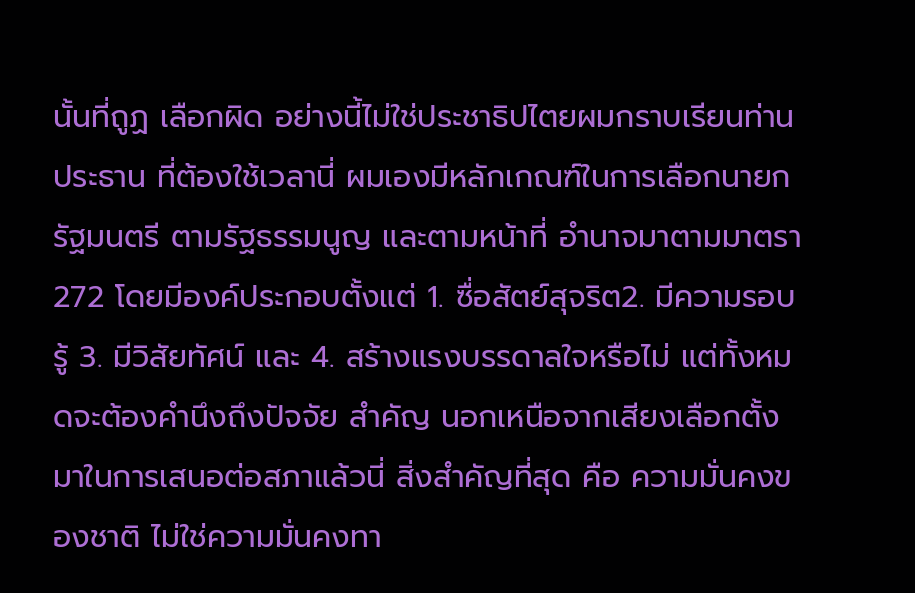นั้นที่ถูฏ เลือกผิด อย่างนี้ไม่ใช่ประชาธิปไตยผมกราบเรียนท่านประธาน ที่ต้องใช้เวลานี่ ผมเองมีหลักเกณฑ์ในการเลือกนายกรัฐมนตรี ตามรัฐธรรมนูญ และตามหน้าที่ อำนาจมาตามมาตรา 272 โดยมีองค์ประกอบตั้งแต่ 1. ซื่อสัตย์สุจริต2. มีความรอบรู้ 3. มีวิสัยทัศน์ และ 4. สร้างแรงบรรดาลใจหรือไม่ แต่ทั้งหมดจะต้องคำนึงถึงปัจจัย สำคัญ นอกเหนือจากเสียงเลือกตั้งมาในการเสนอต่อสภาแล้วนี่ สิ่งสำคัญที่สุด คือ ความมั่นคงของชาติ ไม่ใช่ความมั่นคงทา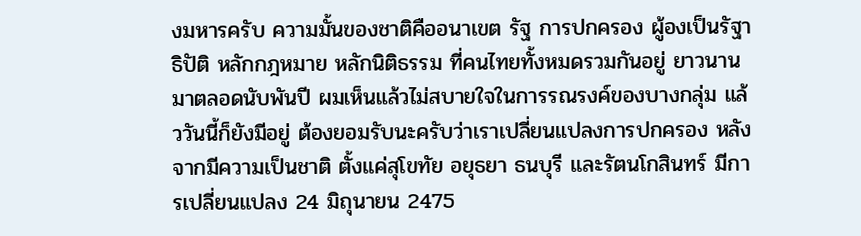งมหารครับ ความมั้นของชาติคืออนาเขต รัฐ การปกครอง ผู้องเป็นรัฐาธิปัติ หลักกฎหมาย หลักนิติธรรม ที่คนไทยทั้งหมดรวมกันอยู่ ยาวนานมาตลอดนับพันปี ผมเห็นแล้วไม่สบายใจในการรณรงค์ของบางกลุ่ม แล้ววันนี้ก็ยังมีอยู่ ต้องยอมรับนะครับว่าเราเปลี่ยนแปลงการปกครอง หลังจากมีความเป็นชาติ ตั้งแค่สุโขทัย อยุธยา ธนบุรี และรัตนโกสินทร์ มีการเปลี่ยนแปลง 24 มิถุนายน 2475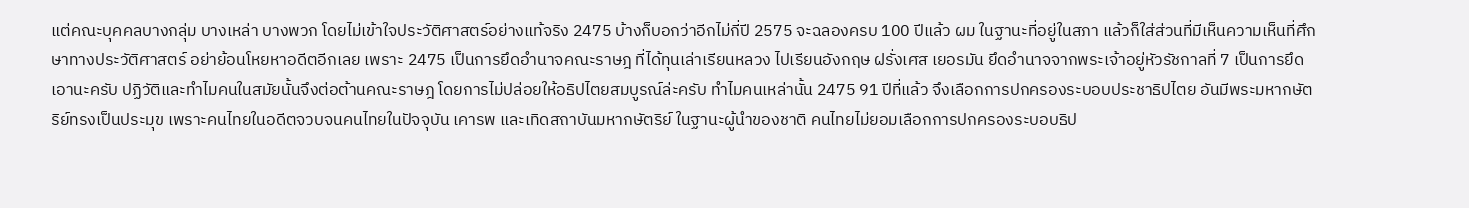แต่คณะบุคคลบางกลุ่ม บางเหล่า บางพวก โดยไม่เข้าใจประวัติศาสตร์อย่างแท้จริง 2475 บ้างก็บอกว่าอีกไม่กี่ปี 2575 จะฉลองครบ 100 ปีแล้ว ผม ในฐานะที่อยู่ในสภา แล้วก็ใส่ส่วนที่มีเห็นความเห็นที่ศึกษาทางประวัติศาสตร์ อย่าย้อนโหยหาอดีตอีกเลย เพราะ 2475 เป็นการยึดอำนาจคณะราษฎ ที่ได้ทุนเล่าเรียนหลวง ไปเรียนอังกฤษ ฝรั่งเศส เยอรมัน ยึดอำนาจจากพระเจ้าอยู่หัวรัชกาลที่ 7 เป็นการยึดเอานะครับ ปฏิวัติและทำไมคนในสมัยนั้นจึงต่อต้านคณะราษฎ โดยการไม่ปล่อยให้อธิปไตยสมบูรณ์ล่ะครับ ทำไมคนเหล่านั้น 2475 91 ปีที่แล้ว จึงเลือกการปกครองระบอบประชาธิปไตย อันมีพระมหากษัตริย์ทรงเป็นประมุข เพราะคนไทยในอดีตจวบจนคนไทยในปัจจุบัน เคารพ และเทิดสถาบันมหากษัตริย์ ในฐานะผู้นำของชาติ คนไทยไม่ยอมเลือกการปกครองระบอบธิป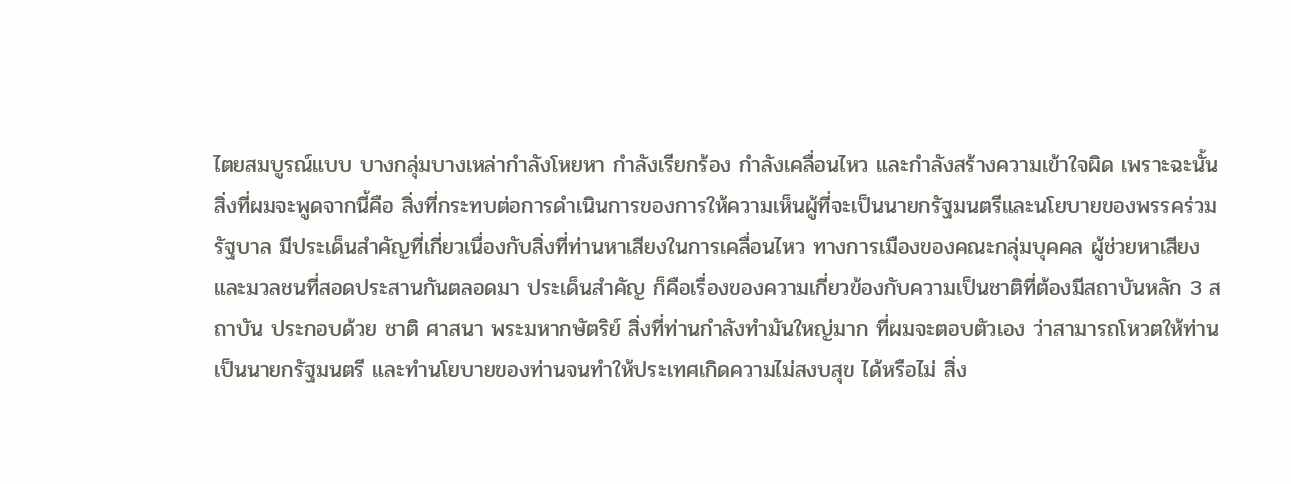ไตยสมบูรณ์แบบ บางกลุ่มบางเหล่ากำลังโหยหา กำลังเรียกร้อง กำลังเคลื่อนไหว และกำลังสร้างความเข้าใจผิด เพราะฉะนั้น สิ่งที่ผมจะพูดจากนี้คือ สิ่งที่กระทบต่อการดำเนินการของการให้ความเห็นผู้ที่จะเป็นนายกรัฐมนตรีและนโยบายของพรรคร่วมรัฐบาล มีประเด็นสำคัญที่เกี่ยวเนื่องกับสิ่งที่ท่านหาเสียงในการเคลื่อนไหว ทางการเมืองของคณะกลุ่มบุคคล ผู้ช่วยหาเสียง และมวลชนที่สอดประสานกันตลอดมา ประเด็นสำคัญ ก็คือเรื่องของความเกี่ยวข้องกับความเป็นชาติที่ต้องมีสถาบันหลัก 3 สถาบัน ประกอบด้วย ชาติ ศาสนา พระมหากษัตริย์ สิ่งที่ท่านกำลังทำมันใหญ่มาก ที่ผมจะตอบตัวเอง ว่าสามารถโหวตให้ท่านเป็นนายกรัฐมนตรี และทำนโยบายของท่านจนทำให้ประเทศเกิดความไม่สงบสุข ได้หรือไม่ สิ่ง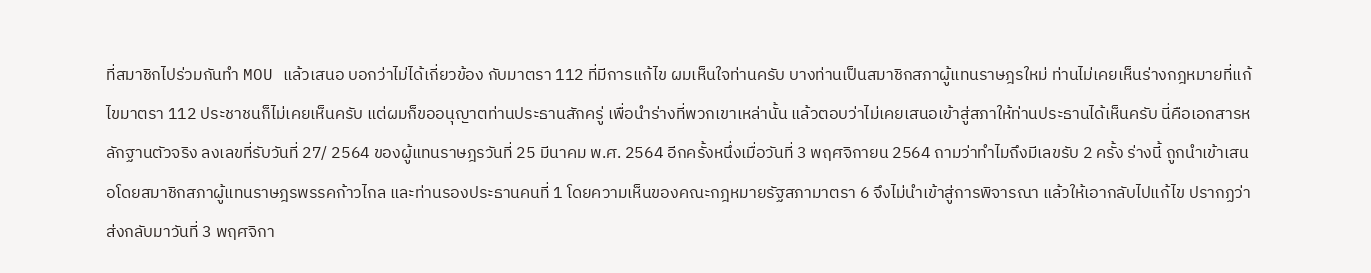ที่สมาชิกไปร่วมกันทำ MOU แล้วเสนอ บอกว่าไม่ได้เกี่ยวข้อง กับมาตรา 112 ที่มีการแก้ไข ผมเห็นใจท่านครับ บางท่านเป็นสมาชิกสภาผู้แทนราษฎรใหม่ ท่านไม่เคยเห็นร่างกฎหมายที่แก้ไขมาตรา 112 ประชาชนก็ไม่เคยเห็นครับ แต่ผมก็ขออนุญาตท่านประธานสักครู่ เพื่อนำร่างที่พวกเขาเหล่านั้น แล้วตอบว่าไม่เคยเสนอเข้าสู่สภาให้ท่านประธานได้เห็นครับ นี่คือเอกสารหลักฐานตัวจริง ลงเลขที่รับวันที่ 27/ 2564 ของผู้แทนราษฎรวันที่ 25 มีนาคม พ.ศ. 2564 อีกครั้งหนึ่งเมื่อวันที่ 3 พฤศจิกายน 2564 ถามว่าทำไมถึงมีเลขรับ 2 ครั้ง ร่างนี้ ถูกนำเข้าเสนอโดยสมาชิกสภาผู้แทนราษฎรพรรคก้าวไกล และท่านรองประธานคนที่ 1 โดยความเห็นของคณะกฎหมายรัฐสภามาตรา 6 จึงไม่นำเข้าสู่การพิจารณา แล้วให้เอากลับไปแก้ไข ปรากฏว่าส่งกลับมาวันที่ 3 พฤศจิกา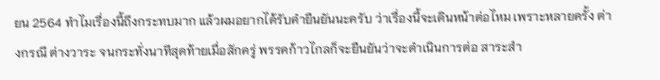ยน 2564 ทำไมเรื่องนี้ถึงกระทบมาก แล้วผมอยากได้รับคำยืนยันนะครับ ว่าเรื่องนี้จะเดินหน้าต่อไหม เพราะหลายครั้ง ต่างกรณี ต่างวาระ จนกระทั่งนาทีสุดท้ายเมื่อสักครู่ พรรคก้าวไกลก็จะยืนยันว่าจะดำเนินการต่อ สาระสำ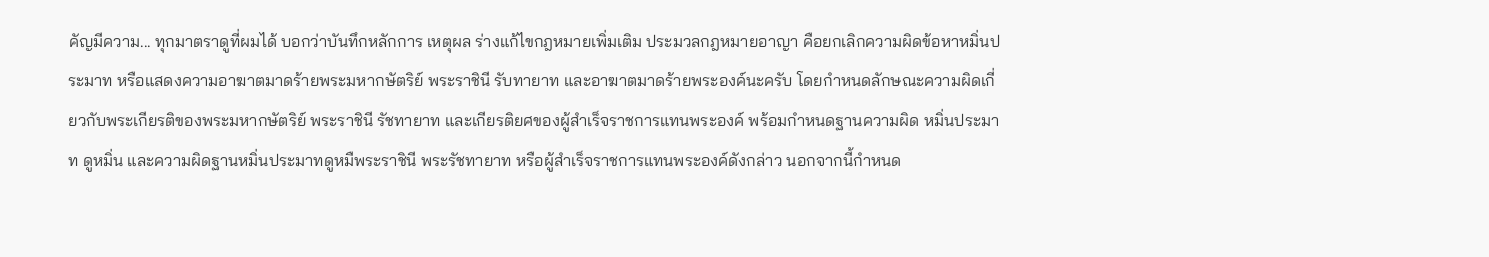คัญมีความ... ทุกมาตราดูที่ผมได้ บอกว่าบันทึกหลักการ เหตุผล ร่างแก้ไขกฎหมายเพิ่มเติม ประมวลกฎหมายอาญา คือยกเลิกความผิดข้อหาหมิ่นประมาท หรือแสดงความอาฆาตมาดร้ายพระมหากษัตริย์ พระราชินี รับทายาท และอาฆาตมาดร้ายพระองค์นะครับ โดยกำหนดลักษณะความผิดเกี่ยวกับพระเกียรติของพระมหากษัตริย์ พระราชินี รัชทายาท และเกียรติยศของผู้สำเร็จราชการแทนพระองค์ พร้อมกำหนดฐานความผิด หมิ่นประมาท ดูหมิ่น และความผิดฐานหมิ่นประมาทดูหมืพระราชินี พระรัชทายาท หรือผู้สำเร็จราชการแทนพระองค์ดังกล่าว นอกจากนี้กำหนด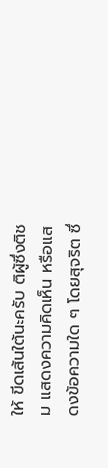ให้ ขีดเส้นใต้นะครับ ติผู้ซึ่งติชม แสดงความคิดเห็น หรือแสดงข้อความใด ๆ โดยสุจริต ซึ่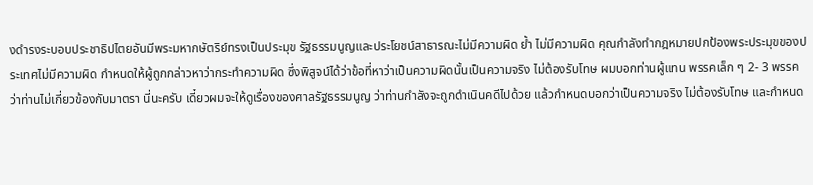งดำรงระบอบประชาธิปไตยอันมีพระมหากษัตริย์ทรงเป็นประมุข รัฐธรรมนูญและประโยชน์สาธารณะไม่มีความผิด ย้ำ ไม่มีความผิด คุณกำลังทำกฎหมายปกป้องพระประมุขของประเทศไม่มีความผิด กำหนดให้ผู้ถูกกล่าวหาว่ากระทำความผิด ซึ่งพิสูจน์ได้ว่าข้อที่หาว่าเป็นความผิดนั้นเป็นความจริง ไม่ต้องรับโทษ ผมบอกท่านผู้แทน พรรคเล็ก ๆ 2- 3 พรรค ว่าท่านไม่เกี่ยวข้องกับมาตรา นี่นะครับ เดี๋ยวผมจะให้ดูเรื่องของศาลรัฐธรรมนูญ ว่าท่านกำลังจะถูกดำเนินคดีไปด้วย แล้วกำหนดบอกว่าเป็นความจริง ไม่ต้องรับโทษ และกำหนด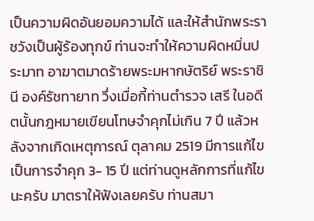เป็นความผิดอันยอมความได้ และให้สำนักพระราชวังเป็นผู้ร้องทุกข์ ท่านจะทำให้ความผิดหมิ่นประมาท อาฆาตมาดร้ายพระมหากษัตริย์ พระราชินี องค์รัชทายาท วึ่งเมื่อกี้ท่านตำรวจ เสรี ในอดีตนั้นกฎหมายเขียนโทษจำคุกไม่เกิน 7 ปี แล้วหลังจากเกิดเหตุการณ์ ตุลาคม 2519 มีการแก้ไข เป็นการจำคุก 3- 15 ปี แต่ท่านดูหลักการที่แก้ไขนะครับ มาตราให้ฟังเลยครับ ท่านสมา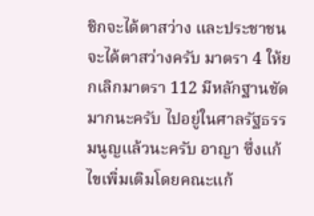ชิกจะได้ตาสว่าง และประชาชนจะได้ตาสว่างครับ มาตรา 4 ให้ยกเลิกมาตรา 112 มีหลักฐานชัดมากนะครับ ไปอยู่ในศาลรัฐธรรมนูญแล้วนะครับ อาญา ซึ่งแก้ไขเพิ่มเติมโดยคณะแก้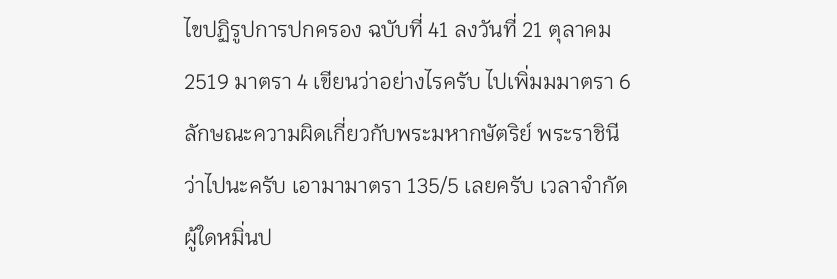ไขปฏิรูปการปกครอง ฉบับที่ 41 ลงวันที่ 21 ตุลาคม 2519 มาตรา 4 เขียนว่าอย่างไรครับ ไปเพิ่มมมาตรา 6 ลักษณะความผิดเกี่ยวกับพระมหากษัตริย์ พระราชินีว่าไปนะครับ เอามามาตรา 135/5 เลยครับ เวลาจำกัด ผู้ใดหมิ่นป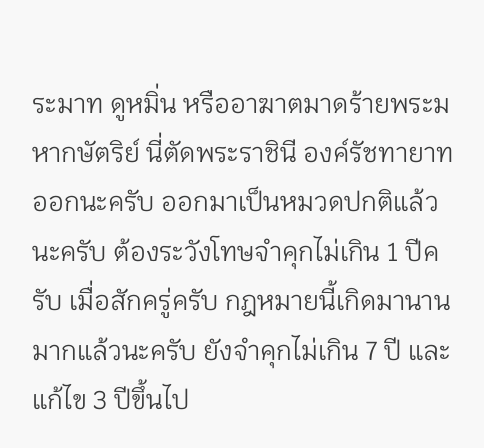ระมาท ดูหมิ่น หรืออาฆาตมาดร้ายพระมหากษัตริย์ นี่ตัดพระราชินี องค์รัชทายาทออกนะครับ ออกมาเป็นหมวดปกติแล้วนะครับ ต้องระวังโทษจำคุกไม่เกิน 1 ปีครับ เมื่อสักครู่ครับ กฎหมายนี้เกิดมานานมากแล้วนะครับ ยังจำคุกไม่เกิน 7 ปี และแก้ไข 3 ปีขึ้นไป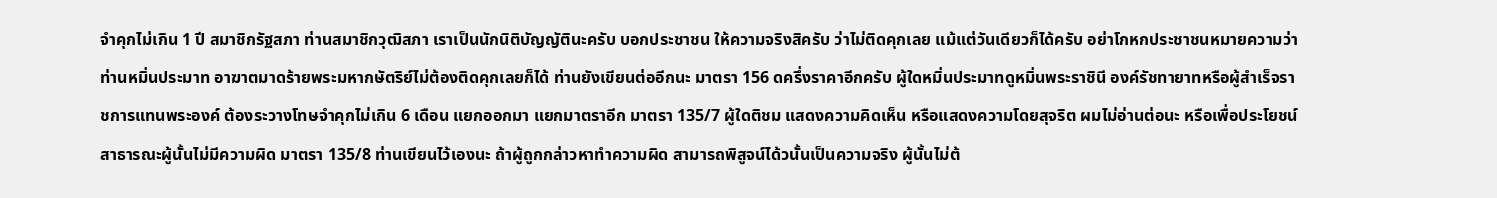จำคุกไม่เกิน 1 ปี สมาชิกรัฐสภา ท่านสมาชิกวุฒิสภา เราเป็นนักนิติบัญญัตินะครับ บอกประชาชน ให้ความจริงสิครับ ว่าไม่ติดคุกเลย แม้แต่วันเดียวก็ได้ครับ อย่าโกหกประชาชนหมายความว่าท่านหมิ่นประมาท อาฆาตมาดร้ายพระมหากษัตริย์ไม่ต้องติดคุกเลยก็ได้ ท่านยังเขียนต่ออีกนะ มาตรา 156 ดครึ่งราคาอีกครับ ผู้ใดหมิ่นประมาทดูหมิ่นพระราชินี องค์รัชทายาทหรือผู้สำเร็จราชการแทนพระองค์ ต้องระวางโทษจำคุกไม่เกิน 6 เดือน แยกออกมา แยกมาตราอีก มาตรา 135/7 ผู้ใดติชม แสดงความคิดเห็น หรือแสดงความโดยสุจริต ผมไม่อ่านต่อนะ หรือเพื่อประโยชน์สาธารณะผู้นั้นไม่มีความผิด มาตรา 135/8 ท่านเขียนไว้เองนะ ถ้าผู้ถูกกล่าวหาทำความผิด สามารถพิสูจน์ได้วนั้นเป็นความจริง ผู้นั้นไม่ต้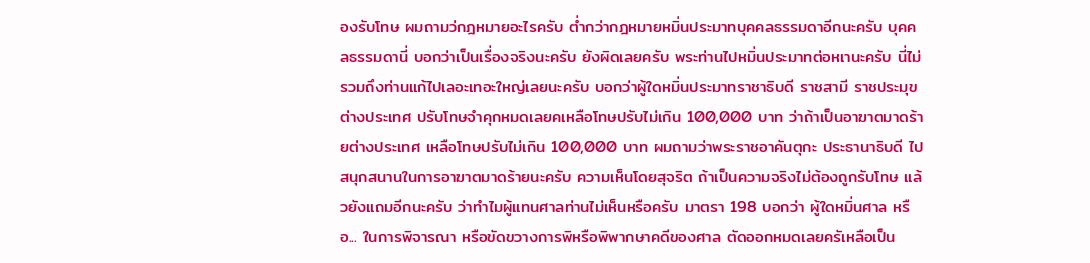องรับโทษ ผมถามว่กฎหมายอะไรครับ ต่ำกว่ากฎหมายหมิ่นประมาทบุคคลธรรมดาอีกนะครับ บุคคลธรรมดานี่ บอกว่าเป็นเรื่องจริงนะครับ ยังผิดเลยครับ พระท่านไปหมิ่นประมาทต่อหเานะครับ นี่ไม่รวมถึงท่านแก้ไปเลอะเทอะใหญ่เลยนะครับ บอกว่าผู้ใดหมิ่นประมาทราชาธิบดี ราชสามี ราชประมุข ต่างประเทศ ปรับโทษจำคุกหมดเลยคเหลือโทษปรับไม่เกิน 100,000 บาท ว่าถ้าเป็นอาฆาตมาดร้ายต่างประเทศ เหลือโทษปรับไม่เกิน 100,000 บาท ผมถามว่าพระราชอาคันตุกะ ประธานาธิบดี ไปสนุกสนานในการอาฆาตมาดร้ายนะครับ ความเห็นโดยสุจริต ถ้าเป็นความจริงไม่ต้องถูกรับโทษ แล้วยังแถมอีกนะครับ ว่าทำไมผู้แทนศาลท่านไม่เห็นหรือครับ มาตรา 198 บอกว่า ผู้ใดหมิ่นศาล หรือ... ในการพิจารณา หรือขัดขวางการพิหรือพิพากษาคดีของศาล ตัดออกหมดเลยครัเหลือเป็น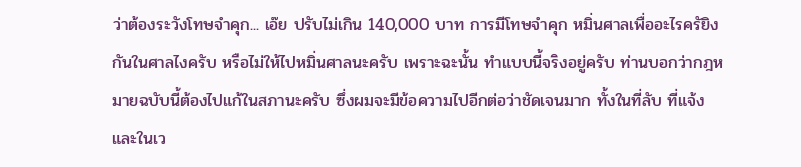ว่าต้องระวังโทษจำคุก... เอ๊ย ปรับไม่เกิน 140,000 บาท การมีโทษจำคุก หมิ่นศาลเพื่ออะไรครัยิงกันในศาลไงครับ หรือไม่ให้ไปหมิ่นศาลนะครับ เพราะฉะนั้น ทำแบบนี้จริงอยู่ครับ ท่านบอกว่ากฎหมายฉบับนี้ต้องไปแก้ในสภานะครับ ซึ่งผมจะมีข้อความไปอีกต่อว่าชัดเจนมาก ทั้งในที่ลับ ที่แจ้ง และในเว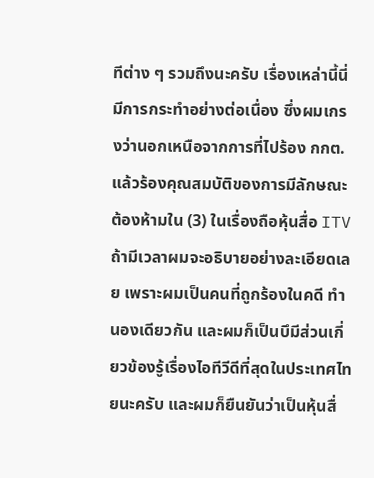ทีต่าง ๆ รวมถึงนะครับ เรื่องเหล่านี้นี่มีการกระทำอย่างต่อเนื่อง ซึ่งผมเกรงว่านอกเหนือจากการที่ไปร้อง กกต. แล้วร้องคุณสมบัติของการมีลักษณะต้องห้ามใน (3) ในเรื่องถือหุ้นสื่อ ITV ถ้ามีเวลาผมจะอธิบายอย่างละเอียดเลย เพราะผมเป็นคนที่ถูกร้องในคดี ทำนองเดียวกัน และผมก็เป็นบึมีส่วนเกี่ยวข้องรู้เรื่องไอทีวีดีที่สุดในประเทศไทยนะครับ และผมก็ยืนยันว่าเป็นหุ้นสื่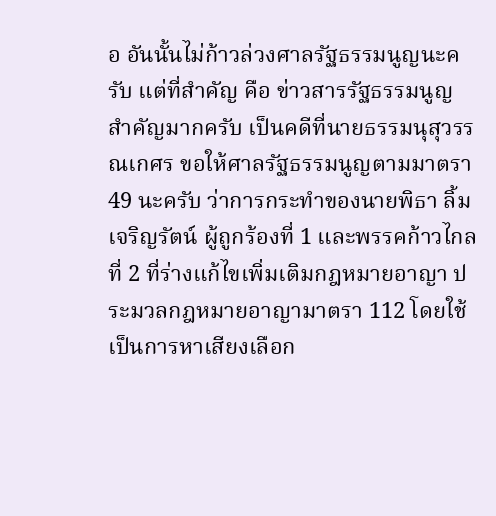อ อันนั้นไม่ก้าวล่วงศาลรัฐธรรมนูญนะครับ แต่ที่สำคัญ คือ ข่าวสารรัฐธรรมนูญ สำคัญมากครับ เป็นคดีที่นายธรรมนุสุวรรณเกศร ขอให้ศาลรัฐธรรมนูญตามมาตรา 49 นะครับ ว่าการกระทำของนายพิธา ลิ้มเจริญรัตน์ ผู้ถูกร้องที่ 1 และพรรคก้าวไกลที่ 2 ที่ร่างแก้ไขเพิ่มเติมกฎหมายอาญา ประมวลกฎหมายอาญามาตรา 112 โดยใช้เป็นการหาเสียงเลือก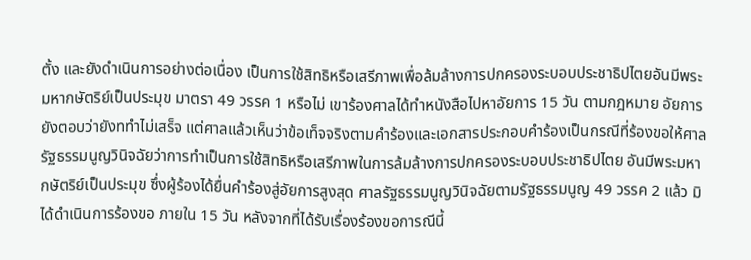ตั้ง และยังดำเนินการอย่างต่อเนื่อง เป็นการใช้สิทธิหรือเสรีภาพเพื่อล้มล้างการปกครองระบอบประชาธิปไตยอันมีพระมหากษัตริย์เป็นประมุข มาตรา 49 วรรค 1 หรือไม่ เขาร้องศาลได้ทำหนังสือไปหาอัยการ 15 วัน ตามกฎหมาย อัยการยังตอบว่ายังททำไม่เสร็จ แต่ศาลแล้วเห็นว่าข้อเท็จจริงตามคำร้องและเอกสารประกอบคำร้องเป็นกรณีที่ร้องขอให้ศาลรัฐธรรมนูญวินิจฉัยว่าการทำเป็นการใช้สิทธิหรือเสรีภาพในการล้มล้างการปกครองระบอบประชาธิปไตย อันมีพระมหากษัตริย์เป็นประมุข ซึ่งผู้ร้องได้ยื่นคำร้องสู่อัยการสูงสุด ศาลรัฐธรรมนูญวินิจฉัยตามรัฐธรรมนูญ 49 วรรค 2 แล้ว มิได้ดำเนินการร้องขอ ภายใน 15 วัน หลังจากที่ได้รับเรื่องร้องขอการณีนี้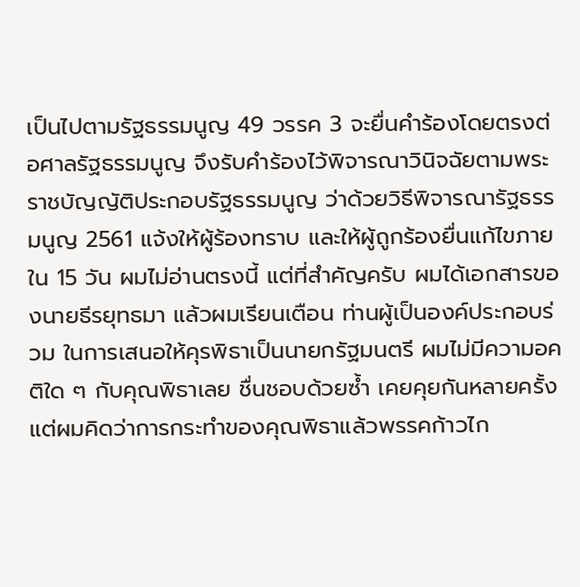เป็นไปตามรัฐธรรมนูญ 49 วรรค 3 จะยื่นคำร้องโดยตรงต่อศาลรัฐธรรมนูญ จึงรับคำร้องไว้พิจารณาวินิจฉัยตามพระราชบัญญัติประกอบรัฐธรรมนูญ ว่าด้วยวิธีพิจารณารัฐธรรมนูญ 2561 แจ้งให้ผู้ร้องทราบ และให้ผู้ถูกร้องยื่นแก้ไขภายใน 15 วัน ผมไม่อ่านตรงนี้ แต่ที่สำคัญครับ ผมได้เอกสารของนายธีรยุทธมา แล้วผมเรียนเตือน ท่านผู้เป็นองค์ประกอบร่วม ในการเสนอให้คุรพิธาเป็นนายกรัฐมนตรี ผมไม่มีความอคติใด ๆ กับคุณพิธาเลย ชื่นชอบด้วยซ้ำ เคยคุยกันหลายครั้ง แต่ผมคิดว่าการกระทำของคุณพิธาแล้วพรรคก้าวไก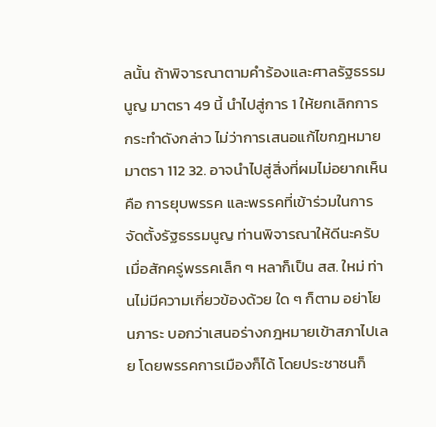ลนั้น ถ้าพิจารณาตามคำร้องและศาลรัฐธรรมนูญ มาตรา 49 นี้ นำไปสู่การ 1 ให้ยกเลิกการกระทำดังกล่าว ไม่ว่าการเสนอแก้ไขกฎหมาย มาตรา 112 32. อาจนำไปสู่สิ่งที่ผมไม่อยากเห็น คือ การยุบพรรค และพรรคที่เข้าร่วมในการจัดตั้งรัฐธรรมนูญ ท่านพิจารณาให้ดีนะครับ เมื่อสักครู่พรรคเล็ก ๆ หลาก็เป็น สส. ใหม่ ท่านไม่มีความเกี่ยวข้องด้วย ใด ๆ ก็ตาม อย่าโยนภาระ บอกว่าเสนอร่างกฎหมายเข้าสภาไปเลย โดยพรรคการเมืองก็ได้ โดยประชาชนก็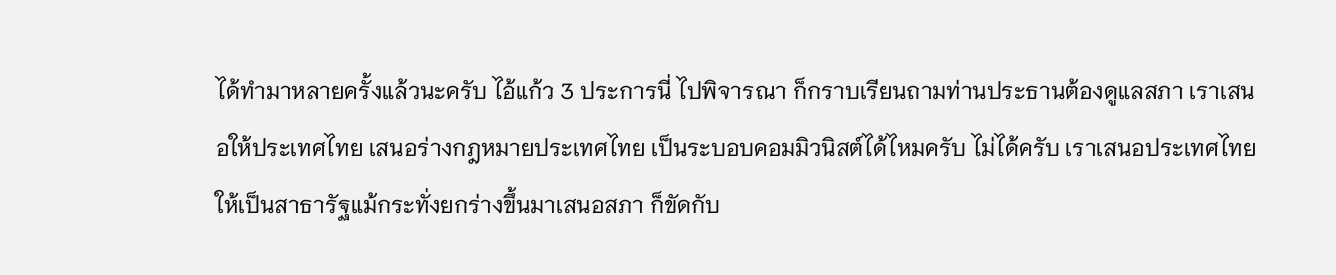ได้ทำมาหลายครั้งแล้วนะครับ ไอ้แก้ว 3 ประการนี่ ไปพิจารณา ก็กราบเรียนถามท่านประธานต้องดูแลสภา เราเสนอให้ประเทศไทย เสนอร่างกฎหมายประเทศไทย เป็นระบอบคอมมิวนิสต์ได้ไหมครับ ไม่ได้ครับ เราเสนอประเทศไทยให้เป็นสาธารัฐแม้กระทั่งยกร่างขึ้นมาเสนอสภา ก็ขัดกับ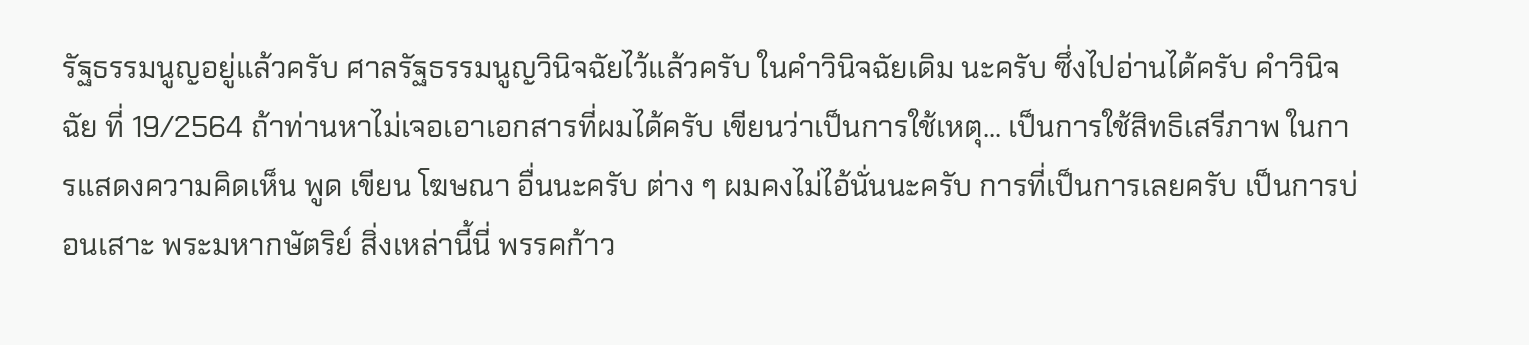รัฐธรรมนูญอยู่แล้วครับ ศาลรัฐธรรมนูญวินิจฉัยไว้แล้วครับ ในคำวินิจฉัยเดิม นะครับ ซึ่งไปอ่านได้ครับ คำวินิจฉัย ที่ 19/2564 ถ้าท่านหาไม่เจอเอาเอกสารที่ผมได้ครับ เขียนว่าเป็นการใช้เหตุ... เป็นการใช้สิทธิเสรีภาพ ในการแสดงความคิดเห็น พูด เขียน โฆษณา อื่นนะครับ ต่าง ๆ ผมคงไม่ไอ้นั่นนะครับ การที่เป็นการเลยครับ เป็นการบ่อนเสาะ พระมหากษัตริย์ สิ่งเหล่านี้นี่ พรรคก้าว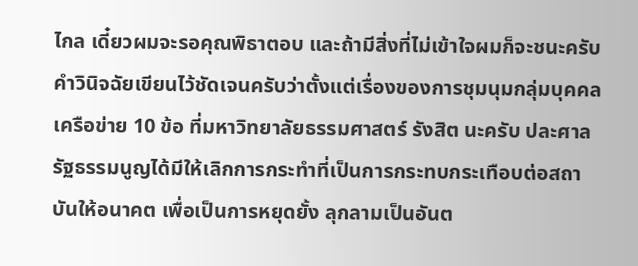ไกล เดี๋ยวผมจะรอคุณพิธาตอบ และถ้ามีสิ่งที่ไม่เข้าใจผมก็จะชนะครับ คำวินิจฉัยเขียนไว้ชัดเจนครับว่าตั้งแต่เรื่องของการชุมนุมกลุ่มบุคคล เครือข่าย 10 ข้อ ที่มหาวิทยาลัยธรรมศาสตร์ รังสิต นะครับ ปละศาลรัฐธรรมนูญได้มีให้เลิกการกระทำที่เป็นการกระทบกระเทือบต่อสถาบันให้อนาคต เพื่อเป็นการหยุดยั้ง ลุกลามเป็นอันต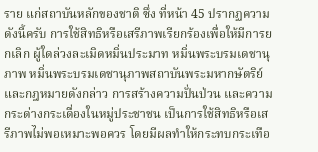ราย แก่สถาบันหลักของชาติ ซึ่ง ที่หน้า 45 ปรากฏความดังนี้ครับ การใช้สิทธิหรือเสรีภาพเรียกร้องเพื่อให้มีการยกเลิก ผู้ใดล่วงละเมิดหมิ่นประมาท หมิ่นพระบรมเดชานุภาพ หมิ่นพระบรมเดชานุภาพสถาบันพระมหากษัตริย์ และกฎหมายดังกล่าว การสร้างความปั่นป่วน และความกระด่างกระเดื่องในหมู่ประชาชน เป็นการใช้สิทธิหรือเสรีภาพไม่พอเหมาะพอควร โดยมีผลทำให้กระทบกระเทือ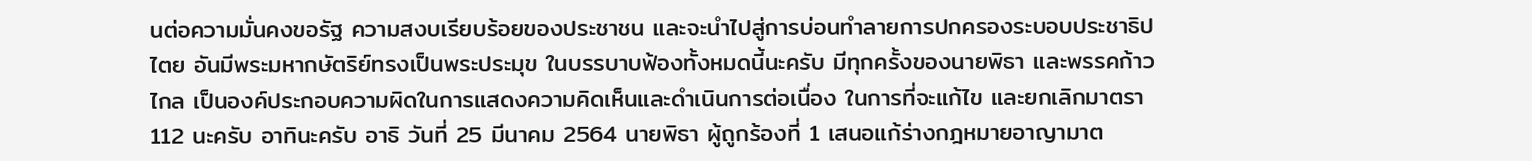นต่อความมั่นคงขอรัฐ ความสงบเรียบร้อยของประชาชน และจะนำไปสู่การบ่อนทำลายการปกครองระบอบประชาธิปไตย อันมีพระมหากษัตริย์ทรงเป็นพระประมุข ในบรรบาบฟ้องทั้งหมดนี้นะครับ มีทุกครั้งของนายพิธา และพรรคก้าวไกล เป็นองค์ประกอบความผิดในการแสดงความคิดเห็นและดำเนินการต่อเนื่อง ในการที่จะแก้ไข และยกเลิกมาตรา 112 นะครับ อาทินะครับ อาธิ วันที่ 25 มีนาคม 2564 นายพิธา ผู้ถูกร้องที่ 1 เสนอแก้ร่างกฎหมายอาญามาต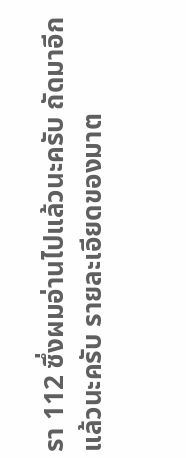รา 112 ซึ่งผมอ่านไปแล้วนะครับ ถัดมาอีกแล้วนะครับ รายละเอียดของมาต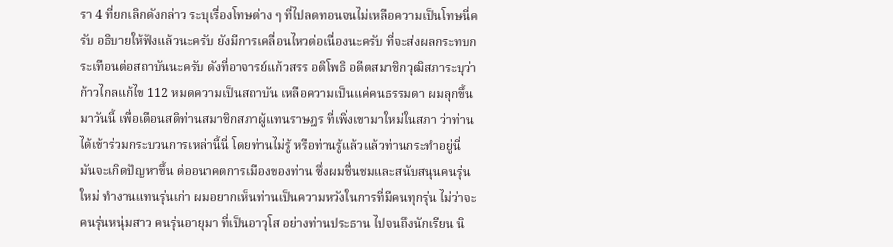รา 4 ที่ยกเลิกดังกล่าว ระบุเรื่องโทษต่าง ๆ ที่ไปลดทอนจนไม่เหลือความเป็นโทษนี่ครับ อธิบายให้ฟังแล้วนะครับ ยังมีการเคลื่อนไหวต่อเนื่องนะครับ ที่จะส่งผลกระทบกระเทือนต่อสถาบันนะครับ ดังที่อาจารย์แก้วสรร อติโพธิ อดีตสมาชิกวุฒิสภาระบุว่าก้าวไกลแก้ไข 112 หมดความเป็นสถาบัน เหลือความเป็นแค่คนธรรมดา ผมลุกขึ้นมาวันนี้ เพื่อเตือนสติท่านสมาชิกสภาผู้แทนราษฎร ที่เพิ่งเขามาใหม่ในสภา ว่าท่านได้เข้าร่วมกระบวนการเหล่านี้นี่ โดยท่านไม่รู้ หรือท่านรู้แล้วแล้วท่านกระทำอยู่นี่ มันจะเกิดปัญหาขึ้น ต่ออนาคตการเมืองของท่าน ซึ่งผมชื่นชมและสนับสนุนคนรุ่นใหม่ ทำงานแทนรุ่นเก่า ผมอยากเห็นท่านเป็นความหวังในการที่มีคนทุกรุ่น ไม่ว่าจะคนรุ่นหนุ่มสาว คนรุ่นอายุมา ที่เป็นอาวุโส อย่างท่านประธาน ไปจนถึงนักเรียน นิ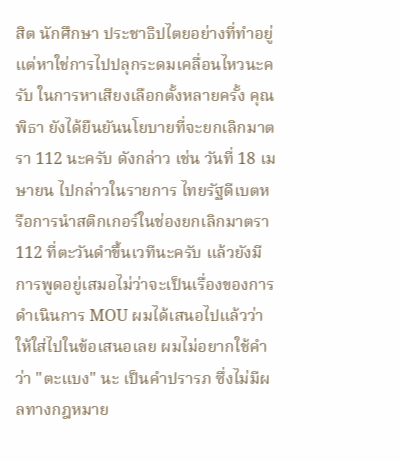สิต นักศึกษา ประชาธิปไตยอย่างที่ทำอยู่ แต่หาใช่การไปปลุกระดมเคลื่อนไหวนะครับ ในการหาเสียงเลือกตั้งหลายครั้ง คุณพิธา ยังได้ยืนยันนโยบายที่จะยกเลิกมาตรา 112 นะครับ ดังกล่าว เช่น วันที่ 18 เมษายน ไปกล่าวในรายการ ไทยรัฐดีเบตหรือการนำสติกเกอร์ในช่องยกเลิกมาตรา 112 ที่ตะวันดำขึ้นเวทีนะครับ แล้วยังมีการพูดอยู่เสมอไม่ว่าจะเป็นเรื่องของการดำเนินการ MOU ผมได้เสนอไปแล้วว่าให้ใส่ไปในข้อเสนอเลย ผมไม่อยากใช้คำว่า "ตะแบง" นะ เป็นคำปรารภ ซึ่งไม่มีผลทางกฎหมาย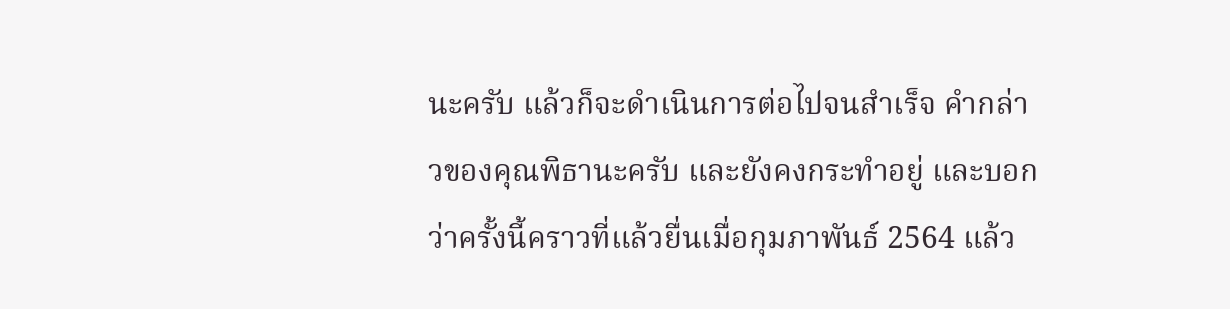นะครับ แล้วก็จะดำเนินการต่อไปจนสำเร็จ คำกล่าวของคุณพิธานะครับ และยังคงกระทำอยู่ และบอกว่าครั้งนี้คราวที่แล้วยื่นเมื่อกุมภาพันธ์ 2564 แล้ว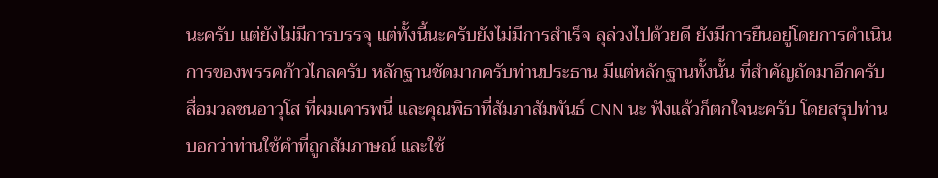นะครับ แต่ยังไม่มีการบรรจุ แต่ทั้งนี้นะครับยังไม่มีการสำเร็จ ลุล่วงไปด้วยดี ยังมีการยืนอยู่โดยการดำเนินการของพรรคก้าวไกลครับ หลักฐานชัดมากครับท่านประธาน มีแต่หลักฐานทั้งนั้น ที่สำคัญถัดมาอีกครับ สื่อมวลชนอาวุโส ที่ผมเคารพนี่ และคุณพิธาที่สัมภาสัมพันธ์ CNN นะ ฟังแล้วก็ตกใจนะครับ โดยสรุปท่านบอกว่าท่านใช้คำที่ถูกสัมภาษณ์ และใช้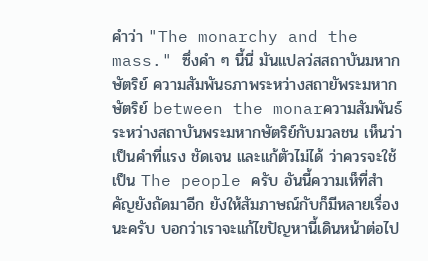คำว่า "The monarchy and the mass." ซึ่งคำ ๆ นี้นี่ มันแปลว่สสถาบันมหากษัตริย์ ความสัมพันธภาพระหว่างสถายัพระมหากษัตริย์ between the monarความสัมพันธ์ระหว่างสถาบันพระมหากษัตริย์กับมวลชน เห็นว่าเป็นคำที่แรง ชัดเจน และแก้ตัวไม่ได้ ว่าควรจะใช้เป็น The people ครับ อันนี้ความเห็ที่สำคัญยังถัดมาอีก ยังให้สัมภาษณ์กับก็มีหลายเรื่องนะครับ บอกว่าเราจะแก้ไขปัญหานี้เดินหน้าต่อไป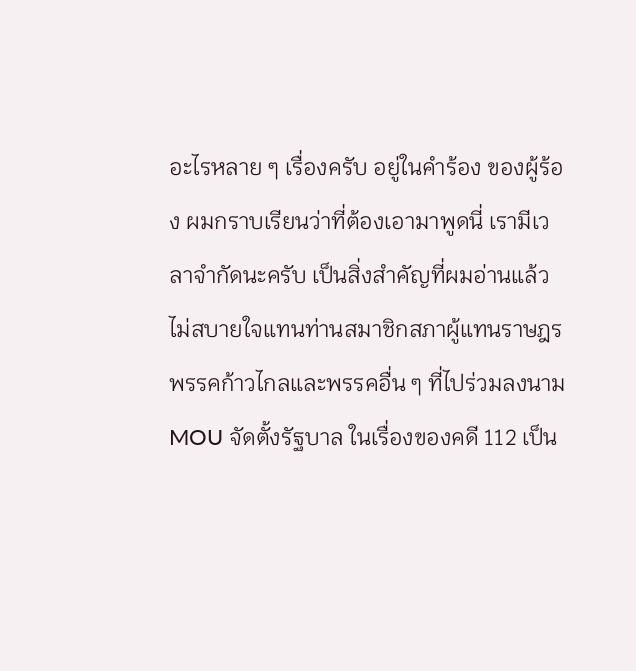อะไรหลาย ๆ เรื่องครับ อยู่ในคำร้อง ของผู้ร้อง ผมกราบเรียนว่าที่ต้องเอามาพูดนี่ เรามีเวลาจำกัดนะครับ เป็นสิ่งสำคัญที่ผมอ่านแล้ว ไม่สบายใจแทนท่านสมาชิกสภาผู้แทนราษฎรพรรคก้าวไกลและพรรคอื่น ๆ ที่ไปร่วมลงนาม MOU จัดตั้งรัฐบาล ในเรื่องของคดี 112 เป็น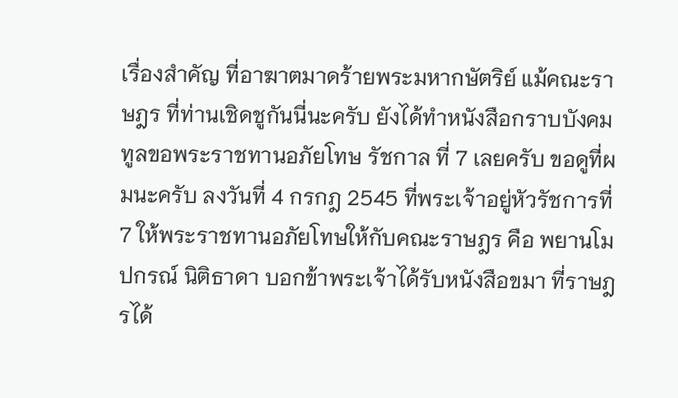เรื่องสำคัญ ที่อาฆาตมาดร้ายพระมหากษัตริย์ แม้คณะราษฎร ที่ท่านเชิดชูกันนี่นะครับ ยังได้ทำหนังสือกราบบังคมทูลขอพระราชทานอภัยโทษ รัชกาล ที่ 7 เลยครับ ขอดูที่ผมนะครับ ลงวันที่ 4 กรกฎ 2545 ที่พระเจ้าอยู่หัวรัชการที่ 7 ให้พระราชทานอภัยโทษให้กับคณะราษฎร คือ พยานโมปกรณ์ นิติธาดา บอกข้าพระเจ้าได้รับหนังสือขมา ที่ราษฎรได้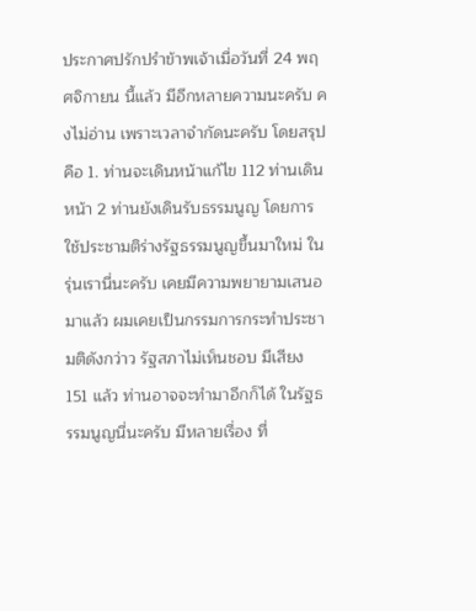ประกาศปรักปรำข้าพเจ้าเมื่อวันที่ 24 พฤศจิกายน นี้แล้ว มีอีกหลายความนะครับ คงไม่อ่าน เพราะเวลาจำกัดนะครับ โดยสรุป คือ 1. ท่านจะเดินหน้าแก้ไข 112 ท่านเดินหน้า 2 ท่านยังเดินรับธรรมนูญ โดยการใช้ประชามติร่างรัฐธรรมนูญขึ้นมาใหม่ ในรุ่นเรานี่นะครับ เคยมีความพยายามเสนอมาแล้ว ผมเคยเป็นกรรมการกระทำประชามติดังกว่าว รัฐสภาไม่เห็นชอบ มีเสียง 151 แล้ว ท่านอาจจะทำมาอีกก็ได้ ในรัฐธรรมนูญนี่นะครับ มีหลายเรื่อง ที่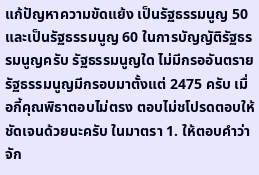แก้ปัญหาความขัดแย้ง เป็นรัฐธรรมนูญ 50 และเป็นรัฐธรรมนูญ 60 ในการบัญญัติรัฐธรรมนูญครับ รัฐธรรมนูญใด ไม่มีกรออันตราย รัฐธรรมนูญมีกรอบมาตั้งแต่ 2475 ครับ เมื่อกี้คุณพิธาตอบไม่ตรง ตอบไม่ชโปรดตอบให้ชัดเจนด้วยนะครับ ในมาตรา 1. ให้ตอบคำว่าจัก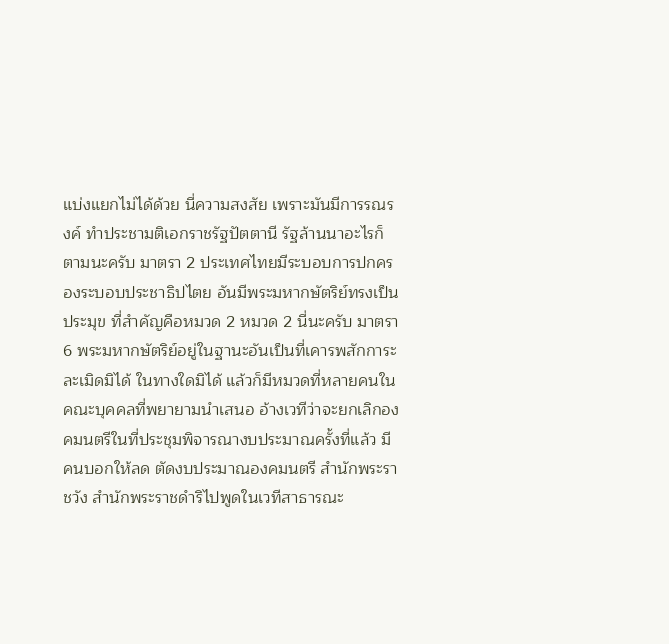แบ่งแยกไม่ได้ด้วย นี่ความสงสัย เพราะมันมีการรณรงค์ ทำประชามติเอกราชรัฐปัตตานี รัฐล้านนาอะไรก็ตามนะครับ มาตรา 2 ประเทศไทยมีระบอบการปกครองระบอบประชาธิปไตย อันมีพระมหากษัตริย์ทรงเป็นประมุข ที่สำคัญคือหมวด 2 หมวด 2 นี่นะครับ มาตรา 6 พระมหากษัตริย์อยู่ในฐานะอันเป็นที่เคารพสักการะ ละเมิดมิได้ ในทางใดมิได้ แล้วก็มีหมวดที่หลายคนในคณะบุคคลที่พยายามนำเสนอ อ้างเวทีว่าจะยกเลิกองคมนตรีในที่ประชุมพิจารณางบประมาณครั้งที่แล้ว มีคนบอกให้ลด ตัดงบประมาณองคมนตรี สำนักพระราชวัง สำนักพระราชดำริไปพูดในเวทีสาธารณะ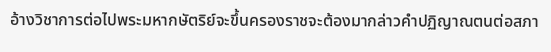อ้างวิชาการต่อไปพระมหากษัตริย์จะขึ้นครองราชจะต้องมากล่าวคำปฏิญาณตนต่อสภา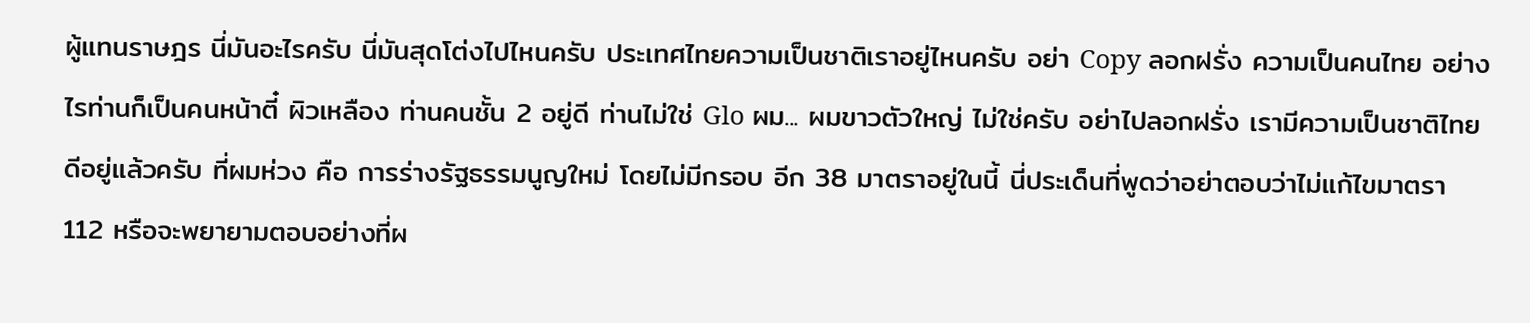ผู้แทนราษฎร นี่มันอะไรครับ นี่มันสุดโต่งไปไหนครับ ประเทศไทยความเป็นชาติเราอยู่ไหนครับ อย่า Copy ลอกฝรั่ง ความเป็นคนไทย อย่างไรท่านก็เป็นคนหน้าตี๋ ผิวเหลือง ท่านคนชั้น 2 อยู่ดี ท่านไม่ใช่ Glo ผม... ผมขาวตัวใหญ่ ไม่ใช่ครับ อย่าไปลอกฝรั่ง เรามีความเป็นชาติไทยดีอยู่แล้วครับ ที่ผมห่วง คือ การร่างรัฐธรรมนูญใหม่ โดยไม่มีกรอบ อีก 38 มาตราอยู่ในนี้ นี่ประเด็นที่พูดว่าอย่าตอบว่าไม่แก้ไขมาตรา 112 หรือจะพยายามตอบอย่างที่ผ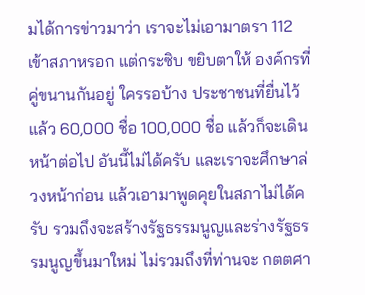มได้การข่าวมาว่า เราจะไม่เอามาตรา 112 เข้าสภาหรอก แต่กระซิบ ขยิบตาให้ องค์กรที่คู่ขนานกันอยู่ ใครรอบ้าง ประชาชนที่ยื่นไว้แล้ว 60,000 ชื่อ 100,000 ชื่อ แล้วก็จะเดินหน้าต่อไป อันนี้ไม่ได้ครับ และเราจะศึกษาล่วงหน้าก่อน แล้วเอามาพูดคุยในสภาไม่ได้ครับ รวมถึงจะสร้างรัฐธรรมนูญและร่างรัฐธรรมนูญขึ้นมาใหม่ ไม่รวมถึงที่ท่านจะ กตตศา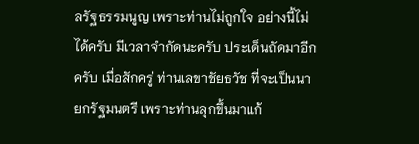ลรัฐธรรมนูญ เพราะท่านไม่ถูกใจ อย่างนี้ไม่ได้ครับ มีเวลาจำกัดนะครับ ประเด็นถัดมาอีกครับ เมื่อสักครู่ ท่านเลขาชัยธวัช ที่จะเป็นนายกรัฐมนตรี เพราะท่านลุกขึ้นมาแก้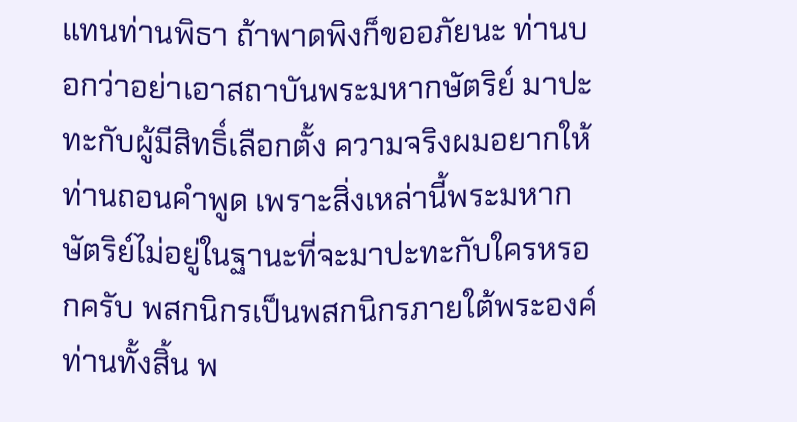แทนท่านพิธา ถ้าพาดพิงก็ขออภัยนะ ท่านบอกว่าอย่าเอาสถาบันพระมหากษัตริย์ มาปะทะกับผู้มีสิทธิ์เลือกตั้ง ความจริงผมอยากให้ท่านถอนคำพูด เพราะสิ่งเหล่านี้พระมหากษัตริย์ไม่อยู่ในฐานะที่จะมาปะทะกับใครหรอกครับ พสกนิกรเป็นพสกนิกรภายใต้พระองค์ท่านทั้งสิ้น พ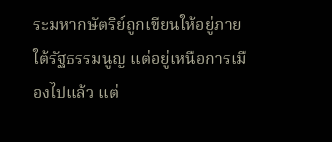ระมหากษัตริย์ถูกเขียนให้อยู่ภายใต้รัฐธรรมนูญ แต่อยู่เหนือการเมืองไปแล้ว แต่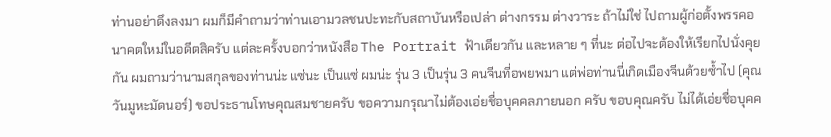ท่านอย่าดึงลงมา ผมก็มีคำถามว่าท่านเอามวลชนปะทะกับสถาบันหรือเปล่า ต่างกรรม ต่างวาระ ถ้าไม่ใช่ ไปถามผู้ก่อตั้งพรรคอนาคตใหม่ในอดีตสิครับ แต่ละครั้งบอกว่าหนังสือ The Portrait ฟ้าเดียวกัน และหลาย ๆ ที่นะ ต่อไปจะต้องให้เรียกไปนั่งคุยกัน ผมถามว่านามสกุลของท่านน่ะ แซ่นะ เป็นแซ่ ผมน่ะ รุ่น 3 เป็นรุ่น 3 คนจีนที่อพยพมา แต่พ่อท่านนี่เกิดเมืองจีนด้วยซ้ำไป (คุณวันมูหะมัดนอร์) ขอประธานโทษคุณสมชายครับ ขอความกรุณาไม่ต้องเอ่ยชื่อบุคคลภายนอก ครับ ขอบคุณครับ ไม่ได้เอ่ยชื่อบุคค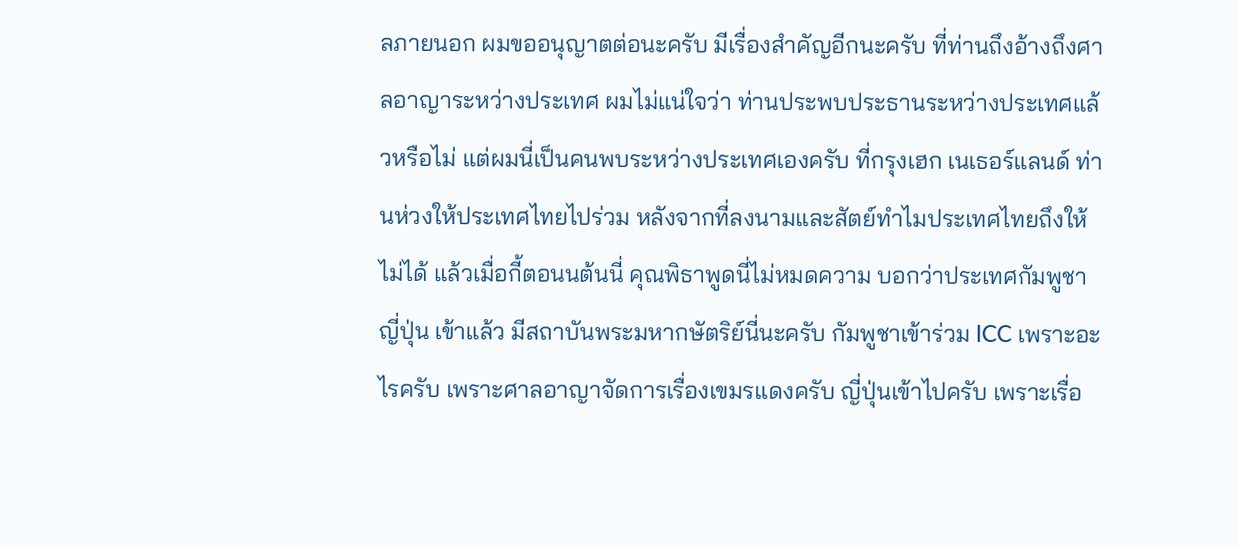ลภายนอก ผมขออนุญาตต่อนะครับ มีเรื่องสำคัญอีกนะครับ ที่ท่านถึงอ้างถึงศาลอาญาระหว่างประเทศ ผมไม่แน่ใจว่า ท่านประพบประธานระหว่างประเทศแล้วหรือไม่ แต่ผมนี่เป็นคนพบระหว่างประเทศเองครับ ที่กรุงเฮก เนเธอร์แลนด์ ท่านห่วงให้ประเทศไทยไปร่วม หลังจากที่ลงนามและสัตย์ทำไมประเทศไทยถึงให้ไม่ได้ แล้วเมื่อกี้ตอนนต้นนี่ คุณพิธาพูดนี่ไม่หมดความ บอกว่าประเทศกัมพูชา ญี่ปุ่น เข้าแล้ว มีสถาบันพระมหากษัตริย์นี่นะครับ กัมพูชาเข้าร่วม ICC เพราะอะไรครับ เพราะศาลอาญาจัดการเรื่องเขมรแดงครับ ญี่ปุ่นเข้าไปครับ เพราะเรื่อ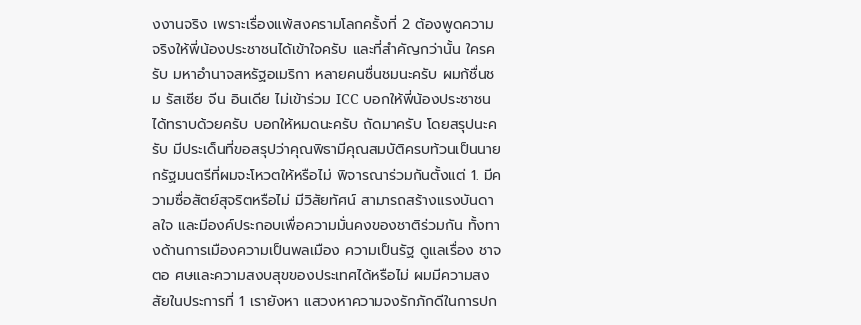งงานจริง เพราะเรื่องแพ้สงครามโลกครั้งที่ 2 ต้องพูดความจริงให้พี่น้องประชาชนได้เข้าใจครับ และที่สำคัญกว่านั้น ใครครับ มหาอำนาจสหรัฐอเมริกา หลายคนชื่นชมนะครับ ผมก้ชื่นชม รัสเซีย จีน อินเดีย ไม่เข้าร่วม ICC บอกให้พี่น้องประชาชนได้ทราบด้วยครับ บอกให้หมดนะครับ ถัดมาครับ โดยสรุปนะครับ มีประเด็นที่ขอสรุปว่าคุณพิธามีคุณสมบัติครบท้วนเป็นนายกรัฐมนตรีที่ผมจะโหวตให้หรือไม่ พิจารณาร่วมกันตั้งแต่ 1. มีความซื่อสัตย์สุจริตหรือไม่ มีวิสัยทัศน์ สามารถสร้างแรงบันดาลใจ และมีองค์ประกอบเพื่อความมั่นคงของชาติร่วมกัน ทั้งทางด้านการเมืองความเป็นพลเมือง ความเป็นรัฐ ดูแลเรื่อง ชาจตอ ศษและความสงบสุขของประเทศได้หรือไม่ ผมมีความสงสัยในประการที่ 1 เรายังหา แสวงหาความจงรักภักดีในการปก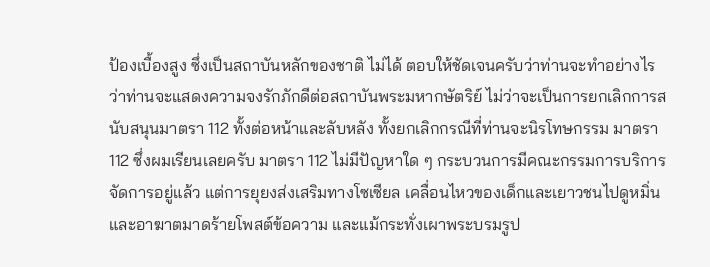ป้องเบื้องสูง ซึ่งเป็นสถาบันหลักของชาติ ไม่ได้ ตอบให้ชัดเจนครับว่าท่านจะทำอย่างไร ว่าท่านจะแสดงความจงรักภักดีต่อสถาบันพระมหากษัตริย์ ไม่ว่าจะเป็นการยกเลิกการสนับสนุนมาตรา 112 ทั้งต่อหน้าและลับหลัง ทั้งยกเลิกกรณีที่ท่านจะนิรโทษกรรม มาตรา 112 ซึ่งผมเรียนเลยครับ มาตรา 112 ไม่มีปัญหาใด ๆ กระบวนการมีคณะกรรมการบริการจัดการอยู่แล้ว แต่การยุยงส่งเสริมทางโซเซียล เคลื่อนไหวของเด็กและเยาวชนไปดูหมิ่นและอาฆาตมาดร้ายโพสต์ข้อความ และแม้กระทั่งเผาพระบรมรูป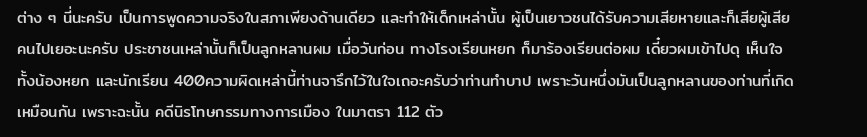ต่าง ๆ นี่นะครับ เป็นการพูดความจริงในสภาเพียงด้านเดียว และทำให้เด็กเหล่านั้น ผู้เป็นเยาวชนได้รับความเสียหายและก็เสียผู้เสียคนไปเยอะนะครับ ประชาชนเหล่านั้นก็เป็นลูกหลานผม เมื่อวันก่อน ทางโรงเรียนหยก ก็มาร้องเรียนต่อผม เดี๋ยวผมเข้าไปดุ เห็นใจทั้งน้องหยก และนักเรียน 400ความผิดเหล่านี้ท่านจารึกไว้ในใจเถอะครับว่าท่านทำบาป เพราะวันหนึ่งมันเป็นลูกหลานของท่านที่เกิดเหมือนกัน เพราะฉะนั้น คดีนิรโทษกรรมทางการเมือง ในมาตรา 112 ตัว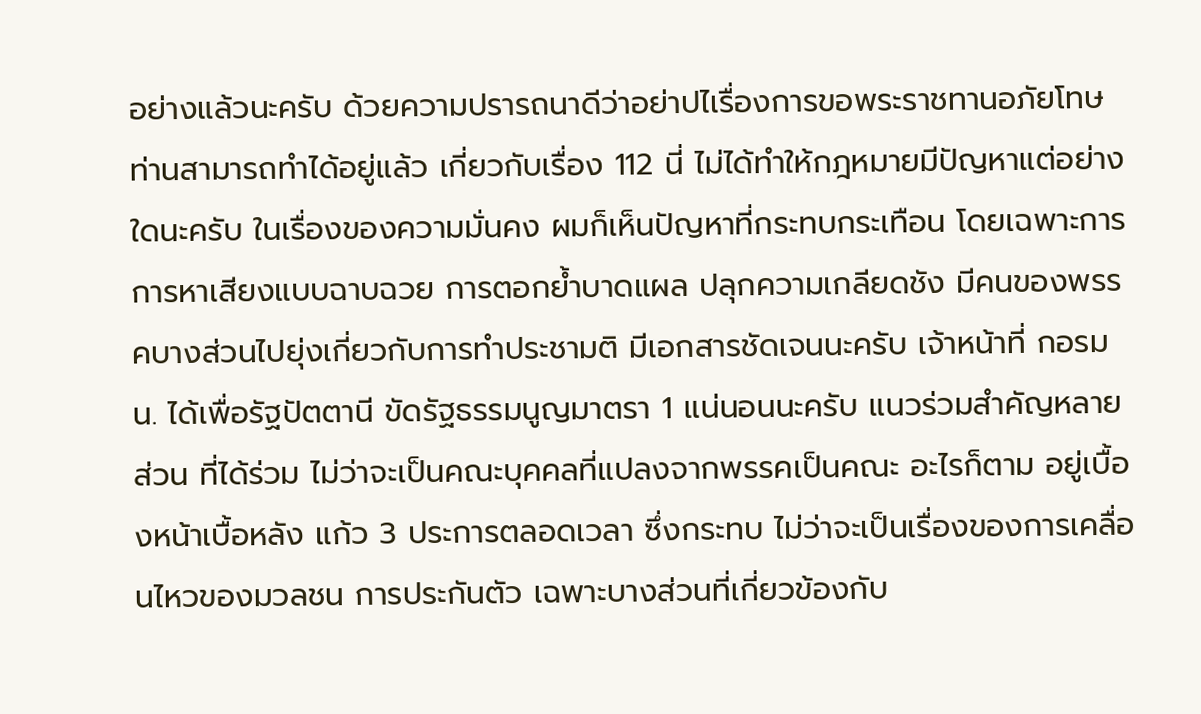อย่างแล้วนะครับ ด้วยความปรารถนาดีว่าอย่าปไเรื่องการขอพระราชทานอภัยโทษท่านสามารถทำได้อยู่แล้ว เกี่ยวกับเรื่อง 112 นี่ ไม่ได้ทำให้กฎหมายมีปัญหาแต่อย่างใดนะครับ ในเรื่องของความมั่นคง ผมก็เห็นปัญหาที่กระทบกระเทือน โดยเฉพาะการการหาเสียงแบบฉาบฉวย การตอกย้ำบาดแผล ปลุกความเกลียดชัง มีคนของพรรคบางส่วนไปยุ่งเกี่ยวกับการทำประชามติ มีเอกสารชัดเจนนะครับ เจ้าหน้าที่ กอรมน. ได้เพื่อรัฐปัตตานี ขัดรัฐธรรมนูญมาตรา 1 แน่นอนนะครับ แนวร่วมสำคัญหลายส่วน ที่ได้ร่วม ไม่ว่าจะเป็นคณะบุคคลที่แปลงจากพรรคเป็นคณะ อะไรก็ตาม อยู่เบื้องหน้าเบื้อหลัง แก้ว 3 ประการตลอดเวลา ซึ่งกระทบ ไม่ว่าจะเป็นเรื่องของการเคลื่อนไหวของมวลชน การประกันตัว เฉพาะบางส่วนที่เกี่ยวข้องกับ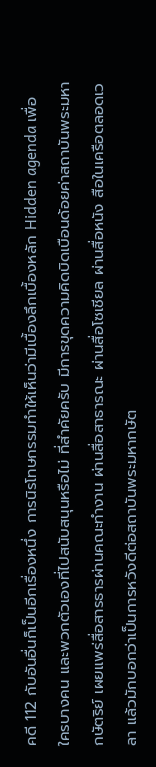คดี 112 กับอันอื่นก็เป็นอีกเรื่องหนึ่ง การนิรโทษกรรมทำให้เห็นว่ามีเบื้องลึกเบื้องหลัก Hidden agenda เพื่อใครบางคน และพวกตัวเองที่ไปสนับสนุนหรือไม่ ที่สำคัยครับ มีการขุดความคิดบิดเบือนด้อยค่าสถาบันพระมหากษัตริย์ เผยแพร่สื่อสารธารผ่านคณะทำงาน ผ่านสื่อสาธารณะ ผ่านสื่อโซเชียล ผ่านสื่อหนัง สือในเครือตลอดเวลา แล้วมักบอกว่าเป็นการหวังดีต่อสถาบันพระมหากษัต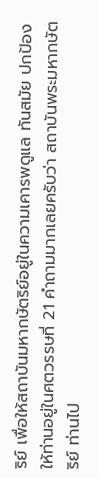ริย์ เพื่อให้สถาบันมหากษัตริย์อยู่ในความเคารพดูแล ทันสมัย ปกป้อง ให้ท่านอยู่ในศตวรรษที่ 21 คำถามมากเลยครับว่า สถาบันพระมหากษัตริย์ ท่านไป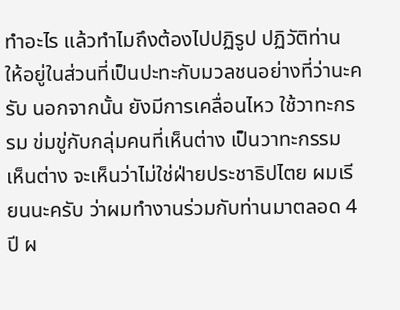ทำอะไร แล้วทำไมถึงต้องไปปฏิรูป ปฏิวัติท่าน ให้อยู่ในส่วนที่เป็นปะทะกับมวลชนอย่างที่ว่านะครับ นอกจากนั้น ยังมีการเคลื่อนไหว ใช้วาทะกรรม ข่มขู่กับกลุ่มคนที่เห็นต่าง เป็นวาทะกรรม เห็นต่าง จะเห็นว่าไม่ใช่ฝ่ายประชาธิปไตย ผมเรียนนะครับ ว่าผมทำงานร่วมกับท่านมาตลอด 4 ปี ผ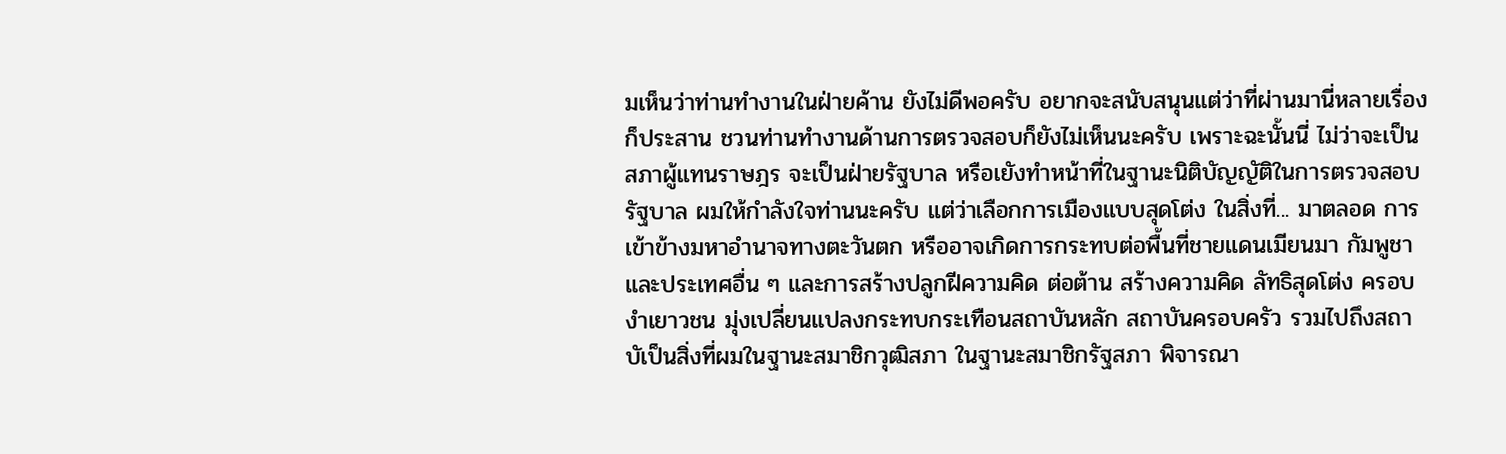มเห็นว่าท่านทำงานในฝ่ายค้าน ยังไม่ดีพอครับ อยากจะสนับสนุนแต่ว่าที่ผ่านมานี่หลายเรื่องก็ประสาน ชวนท่านทำงานด้านการตรวจสอบก็ยังไม่เห็นนะครับ เพราะฉะนั้นนี่ ไม่ว่าจะเป็นสภาผู้แทนราษฎร จะเป็นฝ่ายรัฐบาล หรือเยังทำหน้าที่ในฐานะนิติบัญญัติในการตรวจสอบรัฐบาล ผมให้กำลังใจท่านนะครับ แต่ว่าเลือกการเมืองแบบสุดโต่ง ในสิ่งที่... มาตลอด การเข้าข้างมหาอำนาจทางตะวันตก หรืออาจเกิดการกระทบต่อพื้นที่ชายแดนเมียนมา กัมพูชา และประเทศอื่น ๆ และการสร้างปลูกฝีความคิด ต่อต้าน สร้างความคิด ลัทธิสุดโต่ง ครอบงำเยาวชน มุ่งเปลี่ยนแปลงกระทบกระเทือนสถาบันหลัก สถาบันครอบครัว รวมไปถึงสถาบัเป็นสิ่งที่ผมในฐานะสมาชิกวุฒิสภา ในฐานะสมาชิกรัฐสภา พิจารณา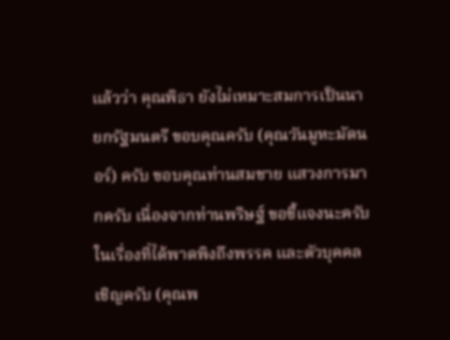แล้วว่า คุณพิธา ยังไม่เหมาะสมการเป็นนายกรัฐมนตรี ขอบคุณครับ (คุณวันมูหะมัดนอร์) ครับ ขอบคุณท่านสมชาย แสวงการมากครับ เนื่องจากท่านพริษฐ์ ขอชี้แจงนะครับ ในเรื่องที่ได้พาดพิงถึงพรรค และตัวบุคคล เชิญครับ (คุณพ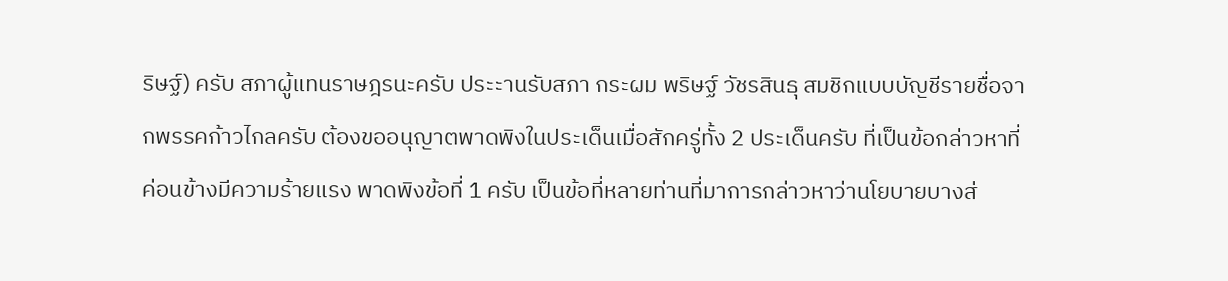ริษฐ์) ครับ สภาผู้แทนราษฎรนะครับ ประะานรับสภา กระผม พริษฐ์ วัชรสินธุ สมชิกแบบบัญชีรายชื่อจากพรรคก้าวไกลครับ ต้องขออนุญาตพาดพิงในประเด็นเมื่อสักครู่ทั้ง 2 ประเด็นครับ ที่เป็นข้อกล่าวหาที่ค่อนข้างมีความร้ายแรง พาดพิงข้อที่ 1 ครับ เป็นข้อที่หลายท่านที่มาการกล่าวหาว่านโยบายบางส่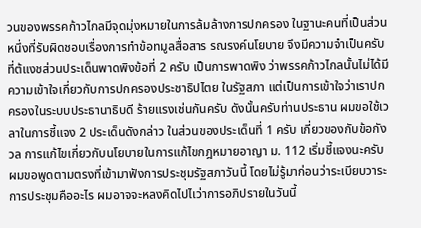วนของพรรคก้าวไกลมีจุดมุ่งหมายในการล้มล้างการปกครอง ในฐานะคนที่เป็นส่วนหนึ่งที่รับผิดชอบเรื่องการทำข้อทมูลสื่อสาร รณรงค์นโยบาย จึงมีความจำเป็นครับ ที่ต้แงชส่วนประเด็นพาดพิงข้อที่ 2 ครับ เป็นการพาดพิง ว่าพรรคก้าวไกลนั้นไม่ได้มีความเข้าใจเกี่ยวกับการปกครองประชาธิปไตย ในรัฐสภา แต่เป็นการเข้าใจว่าเราปกครองในระบบประธานาธิบดี ร้ายแรงเช่นกันครับ ดังนั้นครับท่านประธาน ผมขอใช้เวลาในการชี้แจง 2 ประเด็นดังกล่าว ในส่วนของประเด็นที่ 1 ครับ เกี่ยวของกับข้อกังวล การแก้ไขเกี่ยวกับนโยบายในการแก้ไขกฎหมายอาญา ม. 112 เริ่มชี้แจงนะครับ ผมขอพูดตามตรงที่เข้ามาฟังการประชุมรัฐสภาวันนี้ โดยไม่รู้มาก่อนว่าระเบียบวาระการประชุมคืออะไร ผมอาจจะหลงคิดไปไเว่าการอภิปรายในวันนี้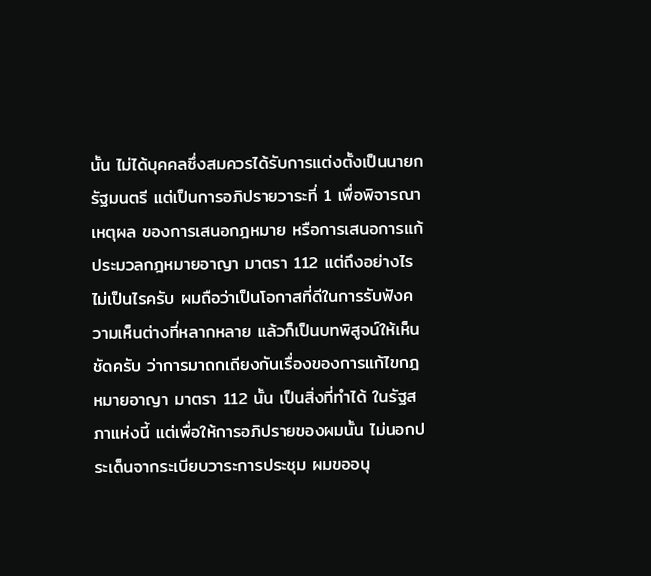นั้น ไม่ได้บุคคลซึ่งสมควรได้รับการแต่งตั้งเป็นนายกรัฐมนตรี แต่เป็นการอภิปรายวาระที่ 1 เพื่อพิจารณาเหตุผล ของการเสนอกฎหมาย หรือการเสนอการแก้ประมวลกฎหมายอาญา มาตรา 112 แต่ถึงอย่างไรไม่เป็นไรครับ ผมถือว่าเป็นโอกาสที่ดีในการรับฟังความเห็นต่างที่หลากหลาย แล้วก็เป็นบทพิสูจน์ให้เห็นชัดครับ ว่าการมาถกเถียงกันเรื่องของการแก้ไขกฎหมายอาญา มาตรา 112 นั้น เป็นสิ่งที่ทำได้ ในรัฐสภาแห่งนี้ แต่เพื่อให้การอภิปรายของผมนั้น ไม่นอกประเด็นจากระเบียบวาระการประชุม ผมขออนุ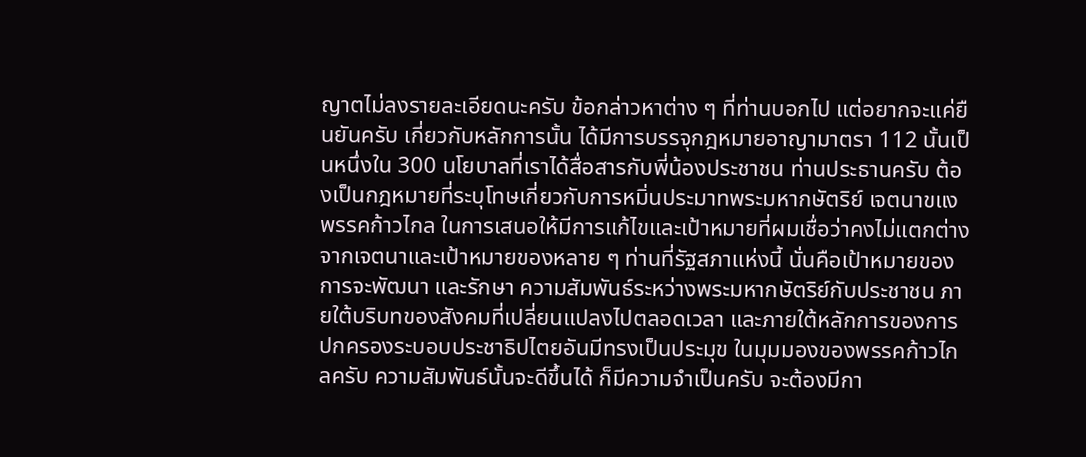ญาตไม่ลงรายละเอียดนะครับ ข้อกล่าวหาต่าง ๆ ที่ท่านบอกไป แต่อยากจะแค่ยืนยันครับ เกี่ยวกับหลักการนั้น ได้มีการบรรจุกฎหมายอาญามาตรา 112 นั้นเป็นหนึ่งใน 300 นโยบาลที่เราได้สื่อสารกับพี่น้องประชาชน ท่านประธานครับ ต้องเป็นกฎหมายที่ระบุโทษเกี่ยวกับการหมิ่นประมาทพระมหากษัตริย์ เจตนาขแงพรรคก้าวไกล ในการเสนอให้มีการแก้ไขและเป้าหมายที่ผมเชื่อว่าคงไม่แตกต่างจากเจตนาและเป้าหมายของหลาย ๆ ท่านที่รัฐสภาแห่งนี้ นั่นคือเป้าหมายของการจะพัฒนา และรักษา ความสัมพันธ์ระหว่างพระมหากษัตริย์กับประชาชน ภายใต้บริบทของสังคมที่เปลี่ยนแปลงไปตลอดเวลา และภายใต้หลักการของการปกครองระบอบประชาธิปไตยอันมีทรงเป็นประมุข ในมุมมองของพรรคก้าวไกลครับ ความสัมพันธ์นั้นจะดีขึ้นได้ ก็มีความจำเป็นครับ จะต้องมีกา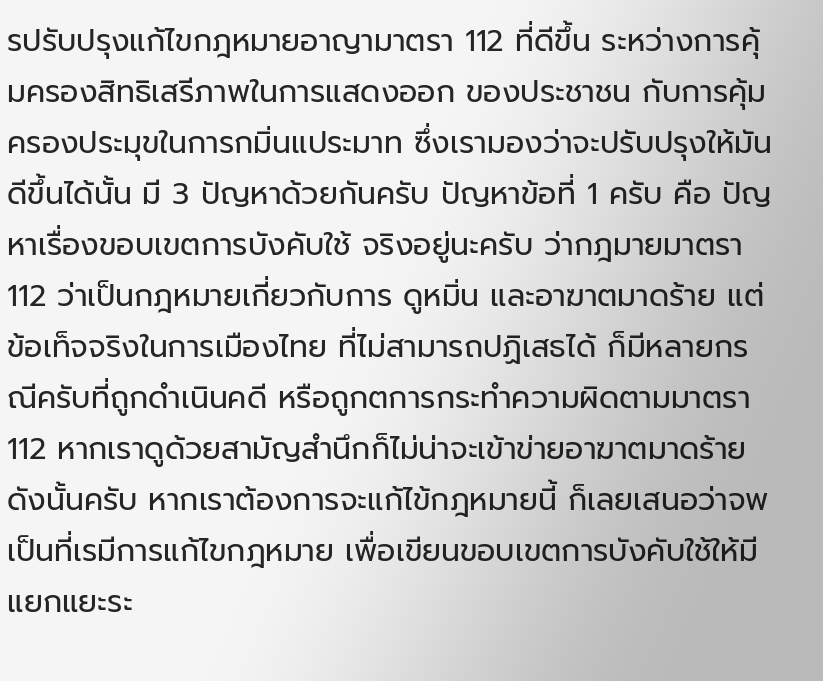รปรับปรุงแก้ไขกฎหมายอาญามาตรา 112 ที่ดีขึ้น ระหว่างการคุ้มครองสิทธิเสรีภาพในการแสดงออก ของประชาชน กับการคุ้มครองประมุขในการกมิ่นแประมาท ซึ่งเรามองว่าจะปรับปรุงให้มันดีขึ้นได้นั้น มี 3 ปัญหาด้วยกันครับ ปัญหาข้อที่ 1 ครับ คือ ปัญหาเรื่องขอบเขตการบังคับใช้ จริงอยู่นะครับ ว่ากฎมายมาตรา 112 ว่าเป็นกฎหมายเกี่ยวกับการ ดูหมิ่น และอาฆาตมาดร้าย แต่ข้อเท็จจริงในการเมืองไทย ที่ไม่สามารถปฏิเสธได้ ก็มีหลายกรณีครับที่ถูกดำเนินคดี หรือถูกตการกระทำความผิดตามมาตรา 112 หากเราดูด้วยสามัญสำนึกก็ไม่น่าจะเข้าข่ายอาฆาตมาดร้าย ดังนั้นครับ หากเราต้องการจะแก้ไข้กฎหมายนี้ ก็เลยเสนอว่าจพเป็นที่เรมีการแก้ไขกฎหมาย เพื่อเขียนขอบเขตการบังคับใช้ให้มีแยกแยะระ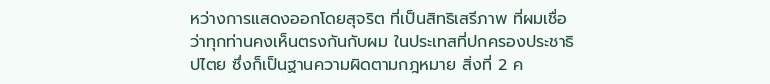หว่างการแสดงออกโดยสุจริต ที่เป็นสิทธิเสรีภาพ ที่ผมเชื่อว่าทุกท่านคงเห็นตรงกันกับผม ในประเทสที่ปกครองประชาธิปไตย ซึ่งก็เป็นฐานความผิดตามกฎหมาย สิ่งที่ 2 ค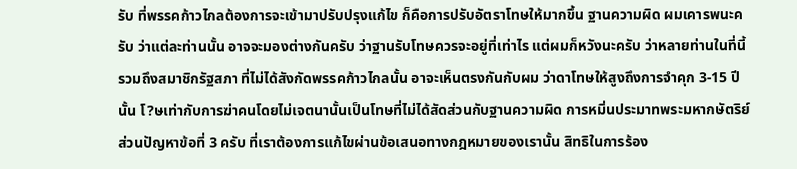รับ ที่พรรคก้าวไกลต้องการจะเข้ามาปรับปรุงแก้ไข ก็คือการปรับอัตราโทษให้มากขึ้น ฐานความผิด ผมเคารพนะครับ ว่าแต่ละท่านนั้น อาจจะมองต่างกันครับ ว่าฐานรับโทษควรจะอยู่ที่เท่าไร แต่ผมก็หวังนะครับ ว่าหลายท่านในที่นี้ รวมถึงสมาชิกรัฐสภา ที่ไม่ได้สังกัดพรรคก้าวไกลนั้น อาจะเห็นตรงกันกับผม ว่าดาโทษให้สูงถึงการจำคุก 3-15 ปีนั้น โ?ษเท่ากับการฆ่าคนโดยไม่เจตนานั้นเป็นโทษที่ไม่ได้สัดส่วนกับฐานความผิด การหมิ่นประมาทพระมหากษัตริย์ ส่วนปัญหาข้อที่ 3 ครับ ที่เราต้องการแก้ไขผ่านข้อเสนอทางกฎหมายของเรานั้น สิทธิในการร้อง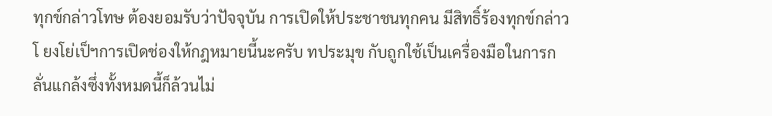ทุกข์กล่าวโทษ ต้องยอมรับว่าปัจจุบัน การเปิดให้ประชาชนทุกคน มีสิทธิ์ร้องทุกข์กล่าวโ ยงโย่เป็ฯการเปิดช่องให้กฎหมายนี้นะครับ ทประมุข กับถูกใช้เป็นเครื่องมือในการกลั่นแกล้งซึ่งทั้งหมดนี้ก็ล้วนไม่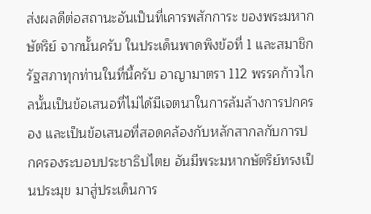ส่งผลดีต่อสถานะอันเป็นที่เคารพสักการะ ของพระมหากษัตริย์ จากนั้นครับ ในประเด็นพาดพิงข้อที่ 1 และสมาชิกรัฐสภาทุกท่านในที่นี้ครับ อาญามาตรา 112 พรรคก้าวไกลนั้นเป็นข้อเสนอที่ไม่ได้มีเจตนาในการล้มล้างการปกครอง และเป็นข้อเสนอที่สอดคล้องกับหลักสากลกับการปกครองระบอบประชาธิปไตย อันมีพระมหากษัตริย์ทรงเป็นประมุข มาสู่ประเด็นการ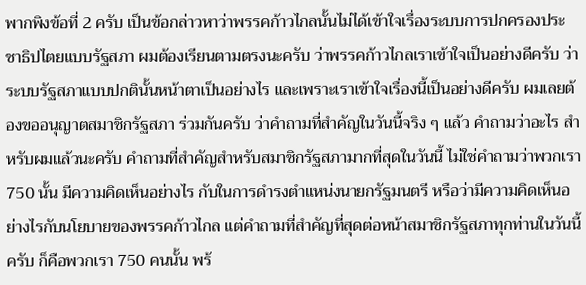พากพิงข้อที่ 2 ครับ เป็นข้อกล่าวหาว่าพรรคก้าวไกลนั้นไม่ได้เข้าใจเรื่องระบบการปกครองประชาธิปไตยแบบรัฐสภา ผมต้องเรียนตามตรงนะครับ ว่าพรรคก้าวไกลเราเข้าใจเป็นอย่างดีครับ ว่าระบบรัฐสภาแบบปกตินั้นหน้าตาเป็นอย่างไร และเพราะเราเข้าใจเรื่องนี้เป็นอย่างดีครับ ผมเลยต้องขออนุญาตสมาชิกรัฐสภา ร่วมกันครับ ว่าคำถามที่สำคัญในวันนี้จริง ๆ แล้ว คำถามว่าอะไร สำหรับผมแล้วนะครับ คำถามที่สำคัญสำหรับสมาชิกรัฐสภามากที่สุดในวันนี้ ไม่ใช่คำถามว่าพวกเรา 750 นั้น มีความคิดเห็นอย่างไร กับในการดำรงตำแหน่งนายกรัฐมนตรี หรือว่ามีความคิดเห็นอย่างไรกับนโยบายของพรรคก้าวไกล แต่คำถามที่สำคัญที่สุดต่อหน้าสมาชิกรัฐสภาทุกท่านในวันนี้ครับ ก็คือพวกเรา 750 คนนั้น พร้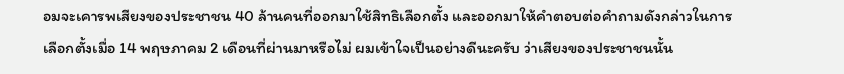อมจะเคารพเสียงของประชาชน 40 ล้านคนที่ออกมาใช้สิทธิเลือกตั้ง และออกมาให้คำตอบต่อคำถามดังกล่าวในการเลือกตั้งเมื่อ 14 พฤษภาคม 2 เดือนที่ผ่านมาหรือไม่ ผมเข้าใจเป็นอย่างดีนะครับ ว่าเสียงของประชาชนนั้น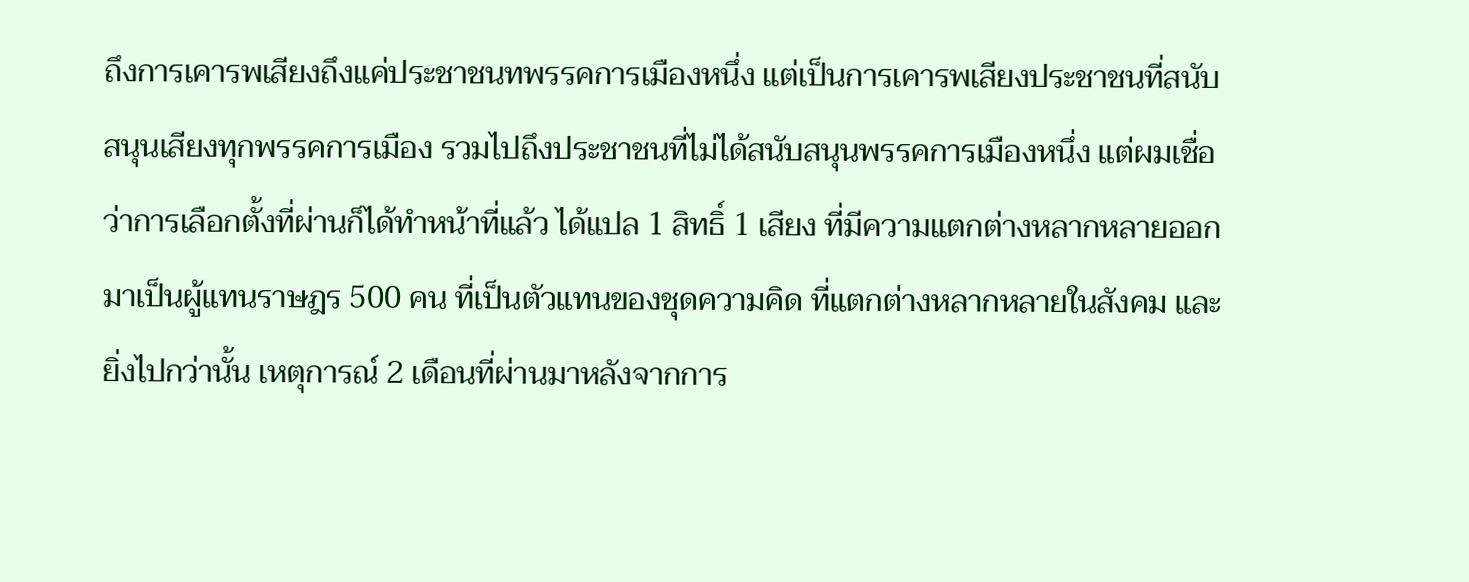ถึงการเคารพเสียงถึงแค่ประชาชนทพรรคการเมืองหนึ่ง แต่เป็นการเคารพเสียงประชาชนที่สนับสนุนเสียงทุกพรรคการเมือง รวมไปถึงประชาชนที่ไม่ได้สนับสนุนพรรคการเมืองหนึ่ง แต่ผมเชื่อว่าการเลือกตั้งที่ผ่านก็ได้ทำหน้าที่แล้ว ได้แปล 1 สิทธิ์ 1 เสียง ที่มีความแตกต่างหลากหลายออกมาเป็นผู้แทนราษฎร 500 คน ที่เป็นตัวแทนของชุดความคิด ที่แตกต่างหลากหลายในสังคม และยิ่งไปกว่านั้น เหตุการณ์ 2 เดือนที่ผ่านมาหลังจากการ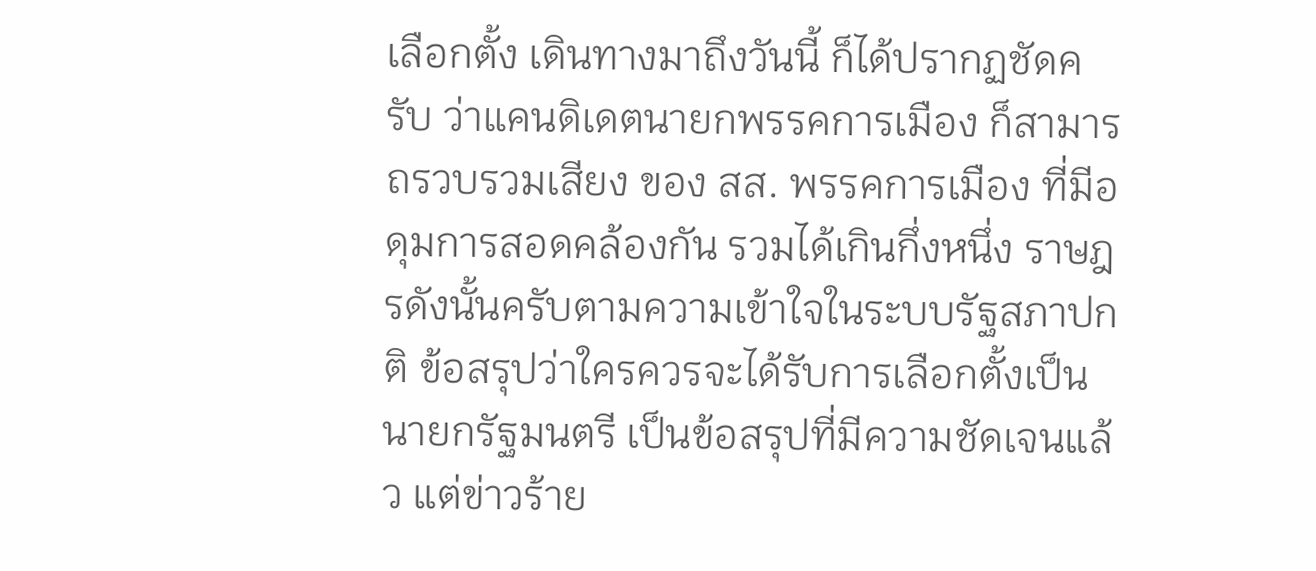เลือกตั้ง เดินทางมาถึงวันนี้ ก็ได้ปรากฏชัดครับ ว่าแคนดิเดตนายกพรรคการเมือง ก็สามารถรวบรวมเสียง ของ สส. พรรคการเมือง ที่มีอดุมการสอดคล้องกัน รวมได้เกินกึ่งหนึ่ง ราษฎรดังนั้นครับตามความเข้าใจในระบบรัฐสภาปกติ ข้อสรุปว่าใครควรจะได้รับการเลือกตั้งเป็นนายกรัฐมนตรี เป็นข้อสรุปที่มีความชัดเจนแล้ว แต่ข่าวร้าย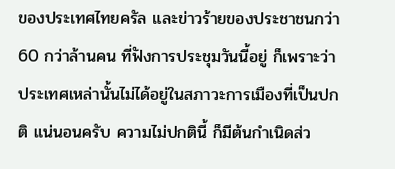ของประเทศไทยครัล และข่าวร้ายของประชาชนกว่า 60 กว่าล้านคน ที่ฟังการประชุมวันนี้อยู่ ก็เพราะว่าประเทศเหล่านั้นไม่ได้อยู่ในสภาวะการเมืองที่เป็นปกติ แน่นอนครับ ความไม่ปกตินี้ ก็มีต้นกำเนิดส่ว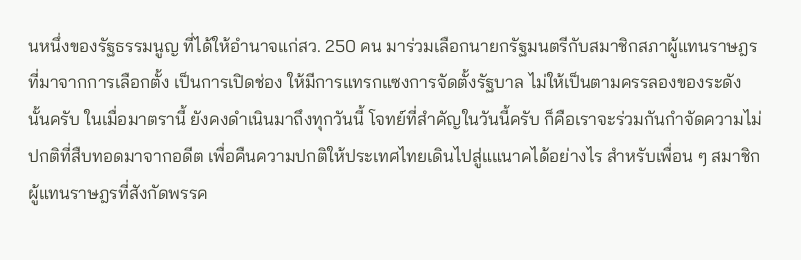นหนึ่งของรัฐธรรมนูญ ที่ได้ให้อำนาจแก่สว. 250 คน มาร่วมเลือกนายกรัฐมนตรีกับสมาชิกสภาผู้แทนราษฎรที่มาจากการเลือกตั้ง เป็นการเปิดช่อง ให้มีการแทรกแซงการจัดตั้งรัฐบาล ไม่ให้เป็นตามครรลองของระดังนั้นครับ ในเมื่อมาตรานี้ ยังคงดำเนินมาถึงทุกวันนี้ โจทย์ที่สำคัญในวันนี้ครับ ก็คือเราจะร่วมกันกำจัดความไม่ปกติที่สืบทอดมาจากอดีต เพื่อคืนความปกติให้ประเทศไทยเดินไปสู่แแนาคได้อย่างไร สำหรับเพื่อน ๆ สมาชิกผู้แทนราษฎรที่สังกัดพรรค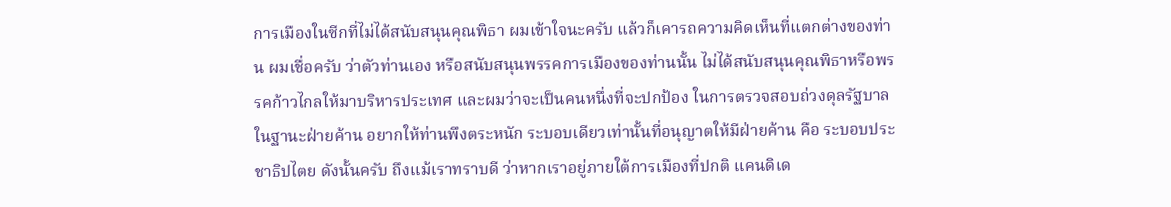การเมืองในซีกที่ไม่ได้สนับสนุนคุณพิธา ผมเข้าใจนะครับ แล้วก็เคารถความคิดเห็นที่แตกต่างของท่าน ผมเชื่อครับ ว่าตัวท่านเอง หรือสนับสนุนพรรคการเมืองของท่านนั้น ไม่ได้สนับสนุนคุณพิธาหรือพรรคก้าวไกลให้มาบริหารประเทศ และผมว่าจะเป็นคนหนึ่งที่จะปกป้อง ในการตรวจสอบถ่วงดุลรัฐบาลในฐานะฝ่ายค้าน อยากให้ท่านพึงตระหนัก ระบอบเดียวเท่านั้นที่อนุญาตให้มีฝ่ายค้าน คือ ระบอบประชาธิปไตย ดังนั้นครับ ถึงแม้เราทราบดี ว่าหากเราอยู่ภายใต้การเมืองที่ปกติ แคนดิเด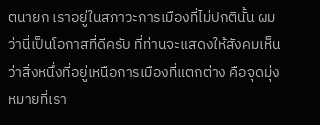ตนายก เราอยู่ในสภาวะการเมืองที่ไม่ปกตินั้น ผมว่านี่เป็นโอกาสที่ดีครับ ที่ท่านจะแสดงให้สังคมเห็น ว่าสิ่งหนึ่งที่อยู่เหนือการเมืองที่แตกต่าง คือจุดมุ่งหมายที่เรา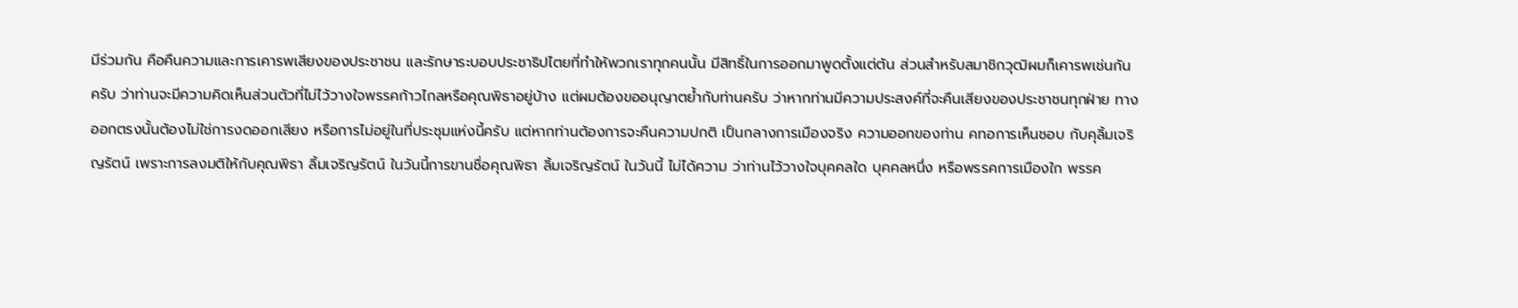มีร่วมกัน คือคืนความและการเคารพเสียงของประชาชน และรักษาระบอบประชาธิปไตยที่ทำให้พวกเราทุกคนนั้น มีสิทธิ์ในการออกมาพูดตั้งแต่ต้น ส่วนสำหรับสมาชิกวุฒิผมก็เคารพเช่นกันครับ ว่าท่านจะมีความคิดเห็นส่วนตัวที่ไม่ไว้วางใจพรรคก้าวไกลหรือคุณพิธาอยู่บ้าง แต่ผมต้องขออนุญาตย้ำกับท่านครับ ว่าหากท่านมีความประสงค์ที่จะคืนเสียงของประชาชนทุกฝ่าย ทางออกตรงนั้นต้องไม่ใช่การงดออกเสียง หรือการไม่อยู่ในที่ประชุมแห่งนี้ครับ แต่หากท่านต้องการจะคืนความปกติ เป็นกลางการเมืองจริง ความออกของท่าน คทอการเห็นชอบ กับคุลิ้มเจริญรัตน์ เพราะการลงมติให้กับคุณพิธา ลิ้มเจริญรัตน์ ในวันนี้การขานชื่อคุณพิธา ลิ้มเจริญรัตน์ ในวันนี้ ไม่ได้ความ ว่าท่านไว้วางใจบุคคลใด บุคคลหนึ่ง หรือพรรคการเมืองใก พรรค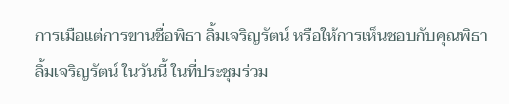การเมือแต่การขานชื่อพิธา ลิ้มเจริญรัตน์ หรือให้การเห็นชอบกับคุณพิธา ลิ้มเจริญรัตน์ ในวันนี้ ในที่ประชุมร่วม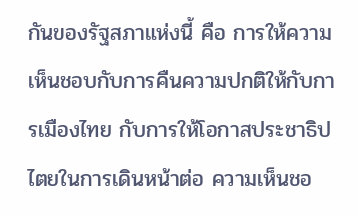กันของรัฐสภาแห่งนี้ คือ การให้ความเห็นชอบกับการคืนความปกติให้กับการเมืองไทย กับการให้โอกาสประชาธิปไตยในการเดินหน้าต่อ ความเห็นชอ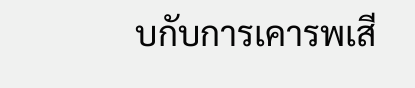บกับการเคารพเสี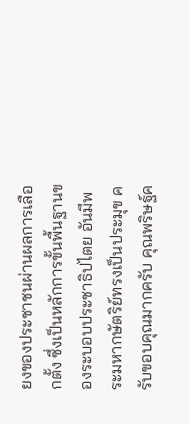ยงของประชาชนผ่านผลการเลือกตั้ง ซึ่งเป็นหลักการขั้นพื้นฐานของระบอบประชาธิปไตย อันมีพระมหากษัตริย์ทรงเป็นประมุข ครับขอบคุณมากครับ คุณพริษฐ์ค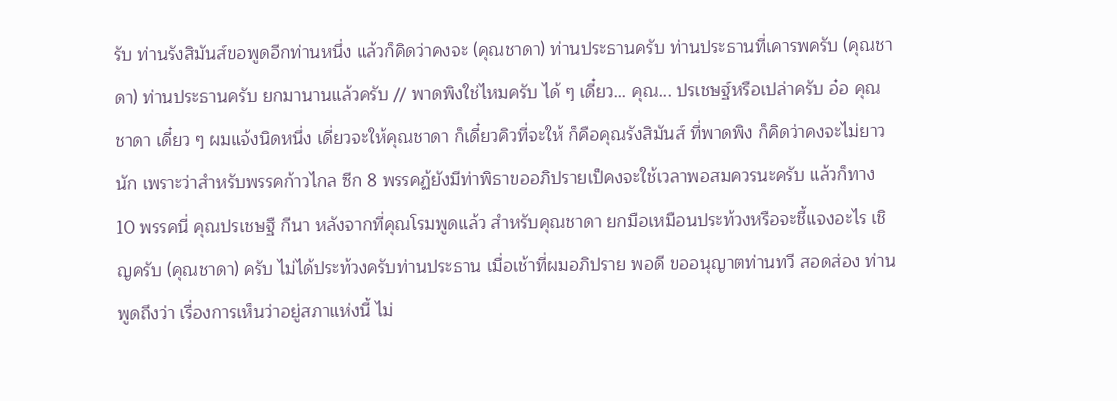รับ ท่านรังสิมันส์ขอพูดอีกท่านหนึ่ง แล้วก็คิดว่าคงจะ (คุณชาดา) ท่านประธานครับ ท่านประธานที่เคารพครับ (คุณชาดา) ท่านประธานครับ ยกมานานแล้วครับ // พาดพิงใช่ไหมครับ ได้ ๆ เดี๋ยว... คุณ... ปรเชษฐ์หรือเปล่าครับ อ๋อ คุณชาดา เดี๋ยว ๆ ผมแจ้งนิดหนึ่ง เดี่ยวจะให้คุณชาดา ก็เดี๋ยวคิวที่จะให้ ก็คือคุณรังสิมันส์ ที่พาดพิง ก็คิดว่าคงจะไม่ยาวนัก เพราะว่าสำหรับพรรคก้าวไกล ซีก 8 พรรคฏ้ยังมีท่าพิธาขออภิปรายเป็คงจะใช้เวลาพอสมควรนะครับ แล้วก็ทาง 10 พรรคนี่ คุณปรเชษฐื กีนา หลังจากที่คุณโรมพูดแล้ว สำหรับคุณชาดา ยกมือเหมือนประท้วงหรือจะชี้แจงอะไร เชิญครับ (คุณชาดา) ครับ ไม่ได้ประท้วงครับท่านประธาน เมื่อเช้าที่ผมอภิปราย พอดี ขออนุญาตท่านทวี สอดส่อง ท่านพูดถึงว่า เรื่องการเห็นว่าอยู่สภาแห่งนี้ ไม่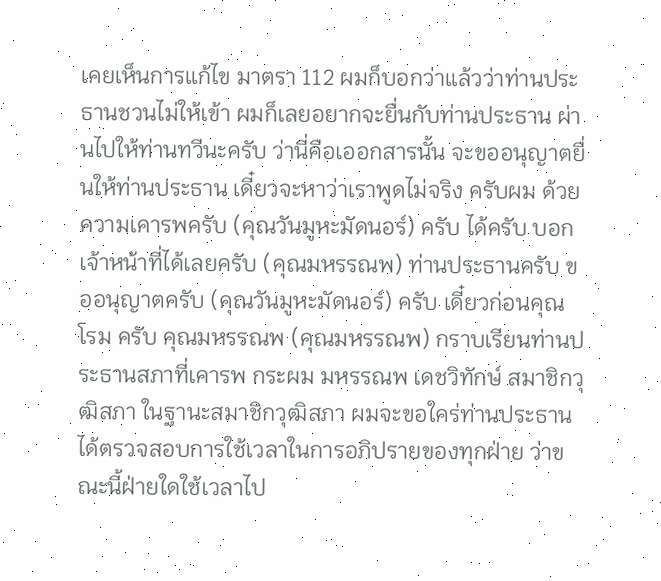เคยเห็นการแก้ไข มาตรา 112 ผมก็บอกว่าแล้วว่าท่านประธานชวนไม่ให้เข้า ผมก็เลยอยากจะยื่นกับท่านประธาน ผ่านไปให้ท่านทวีนะครับ ว่านี่คือเออกสารนั้น จะขออนุญาตยื่นให้ท่านประธาน เดี๋ยวจะหาว่าเราพูดไม่จริง ครับผม ด้วยความเคารพครับ (คุณวันมูหะมัดนอร์) ครับ ได้ครับ บอกเจ้าหน้าที่ได้เลยครับ (คุณมหรรณพ) ท่านประธานครับ ขออนุญาตครับ (คุณวันมูหะมัดนอร์) ครับ เดี๋ยวก่อนคุณ โรม ครับ คุณมหรรณพ (คุณมหรรณพ) กราบเรียนท่านประธานสภาที่เคารพ กระผม มหรรณพ เดชวิทักษ์ สมาชิกวุฒิสภา ในฐานะสมาชิกวุฒิสภา ผมจะขอใคร่ท่านประธานได้ตรวจสอบการใช้เวลาในการอภิปรายของทุกฝ่าย ว่าขณะนี้ฝ่ายใดใช้เวลาไป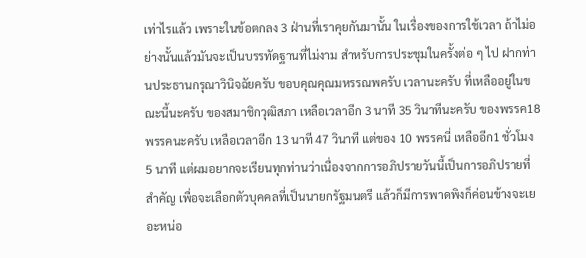เท่าไรแล้ว เพราะในข้อตกลง 3 ฝ่านที่เราคุยกันมานั้น ในเรื่องของการใช้เวลา ถ้าไม่อย่างนั้นแล้วมันจะเป็นบรรทัดฐานที่ไม่งาม สำหรับการประชุมในครั้งต่อ ๆ ไป ฝากท่านประธานกรุณาวินิจฉัยครับ ขอบคุณคุณมหรรณพครับ เวลานะครับ ที่เหลืออยู่ในขณะนี้นะครับ ของสมาชิกวุฒิสภา เหลือเวลาอีก 3 นาที 35 วินาทีนะครับ ของพรรค18 พรรคนะครับ เหลือเวลาอีก 13 นาที 47 วินาที แต่ของ 10 พรรคนี่ เหลืออีก1 ชั่วโมง 5 นาที แต่ผมอยากจะเรียนทุกท่านว่าเนื่องจากการอภิปรายวันนี้เป็นการอภิปรายที่สำคัญ เพื่อจะเลือกตัวบุคคลที่เป็นนายกรัฐมนตรี แล้วก็มีการพาดพิงก็ค่อนข้างจะเยอะหน่อ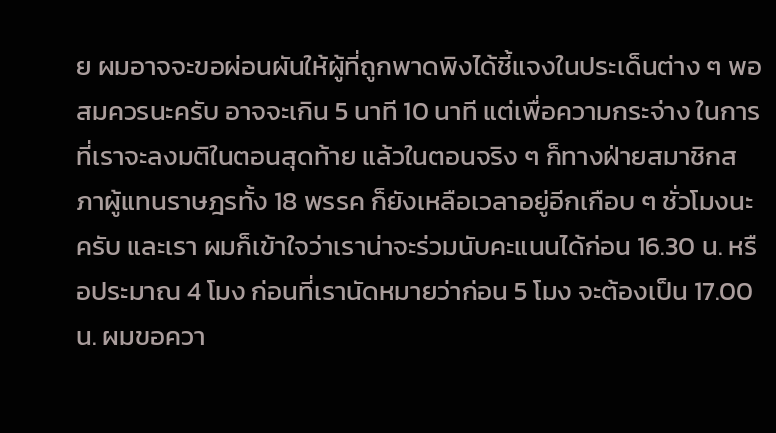ย ผมอาจจะขอผ่อนผันให้ผู้ที่ถูกพาดพิงได้ชี้แจงในประเด็นต่าง ๆ พอสมควรนะครับ อาจจะเกิน 5 นาที 10 นาที แต่เพื่อความกระจ่าง ในการที่เราจะลงมติในตอนสุดท้าย แล้วในตอนจริง ๆ ก็ทางฝ่ายสมาชิกสภาผู้แทนราษฎรทั้ง 18 พรรค ก็ยังเหลือเวลาอยู่อีกเกือบ ๆ ชั่วโมงนะครับ และเรา ผมก็เข้าใจว่าเราน่าจะร่วมนับคะแนนได้ก่อน 16.30 น. หรือประมาณ 4 โมง ก่อนที่เรานัดหมายว่าก่อน 5 โมง จะต้องเป็น 17.00 น. ผมขอควา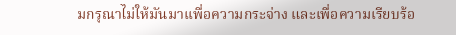มกรุณาไม่ให้มันมาเเพื่อความกระจ่าง และเพื่อความเรียบร้อ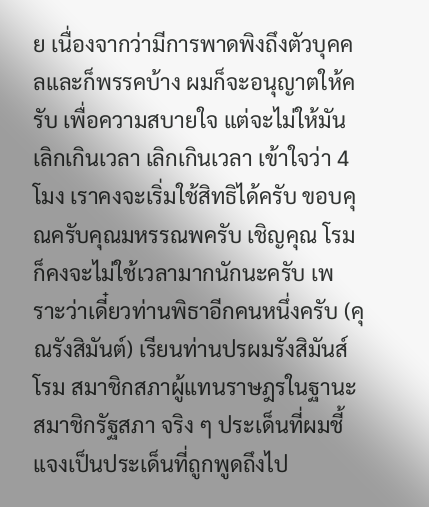ย เนื่องจากว่ามีการพาดพิงถึงตัวบุคคลและก็พรรคบ้าง ผมก็จะอนุญาตให้ครับ เพื่อความสบายใจ แต่จะไม่ให้มันเลิกเกินเวลา เลิกเกินเวลา เข้าใจว่า 4 โมง เราคงจะเริ่มใช้สิทธิได้ครับ ขอบคุณครับคุณมหรรณพครับ เชิญคุณ โรม ก็คงจะไม่ใช้เวลามากนักนะครับ เพราะว่าเดี๋ยวท่านพิธาอีกคนหนึ่งครับ (คุณรังสิมันต์) เรียนท่านปรผมรังสิมันส์ โรม สมาชิกสภาผู้แทนราษฎรในฐานะสมาชิกรัฐสภา จริง ๆ ประเด็นที่ผมชี้แจงเป็นประเด็นที่ถูกพูดถึงไป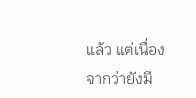แล้ว แต่เนื่องจากว่ายังมี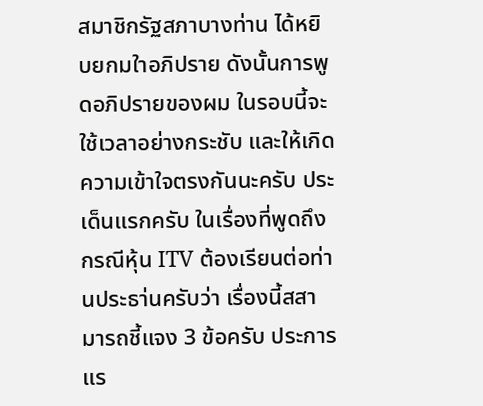สมาชิกรัฐสภาบางท่าน ได้หยิบยกมใาอภิปราย ดังนั้นการพูดอภิปรายของผม ในรอบนี้จะใช้เวลาอย่างกระชับ และให้เกิดความเข้าใจตรงกันนะครับ ประเด็นแรกครับ ในเรื่องที่พูดถึงกรณีหุ้น ITV ต้องเรียนต่อท่านประธา่นครับว่า เรื่องนี้สสามารถชี้แจง 3 ข้อครับ ประการแร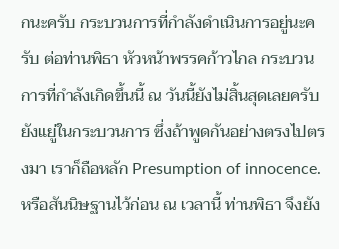กนะครับ กระบวนการที่กำลังดำเนินการอยู่นะครับ ต่อท่านพิธา หัวหน้าพรรคก้าวไกล กระบวนการที่กำลังเกิดขึ้นนี้ ณ วันนี้ยังไม่สิ้นสุดเลยครับ ยังแยู่ในกระบวนการ ซึ่งถ้าพูดกันอย่างตรงไปตรงมา เราก็ถือหลัก Presumption of innocence. หรือสันนิษฐานไว้ก่อน ณ เวลานี้ ท่านพิธา จึงยัง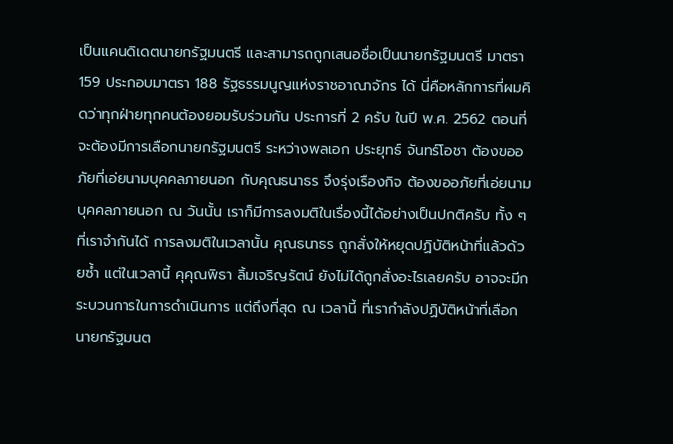เป็นแคนดิเดตนายกรัฐมนตรี และสามารถถูกเสนอชื่อเป็นนายกรัฐมนตรี มาตรา 159 ประกอบมาตรา 188 รัฐธรรมนูญแห่งราชอาณาจักร ได้ นี่คือหลักการที่ผมคิดว่าทุกฝ่ายทุกคนต้องยอมรับร่วมกัน ประการที่ 2 ครับ ในปี พ.ศ. 2562 ตอนที่จะต้องมีการเลือกนายกรัฐมนตรี ระหว่างพลเอก ประยุทธ์ จันทร์โอชา ต้องขออภัยที่เอ่ยนามบุคคลภายนอก กับคุณธนาธร จึงรุ่งเรืองกิจ ต้องขออภัยที่เอ่ยนามบุคคลภายนอก ณ วันนั้น เราก็มีการลงมติในเรื่องนี้ได้อย่างเป็นปกติครับ ทั้ง ๆ ที่เราจำกันได้ การลงมติในเวลานั้น คุณธนาธร ถูกสั่งให้หยุดปฏิบัติหน้าที่แล้วด้วยซ้ำ แต่ในเวลานี้ คุคุณพิธา ลิ้มเจริญรัตน์ ยังไม่ได้ถูกสั่งอะไรเลยครับ อาจจะมีกระบวนการในการดำเนินการ แต่ถึงที่สุด ณ เวลานี้ ที่เรากำลังปฏิบัติหน้าที่เลือกนายกรัฐมนต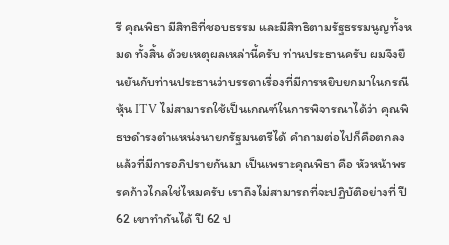รี คุณพิธา มีสิทธิที่ชอบธรรม และมีสิทธิตามรัฐธรรมนูญทั้งหมด ทั้งสิ้น ด้วยเหตุผลเหล่านี้ครับ ท่านประธานครับ ผมจึงยืนยันกับท่านประธานว่าบรรดาเรื่องที่มีการหยิบยกมาในกรณีหุ้น ITV ไม่สามารถใช้เป็นเกณฑ์ในการพิจารณาได้ว่า คุณพิธษดำรงตำแหน่งนายกรัฐมนตรีได้ คำถามต่อไปก็คือตกลงแล้วที่มีการอภิปรายกันมา เป็นเพราะคุณพิธา คือ หัวหน้าพรรคก้าวไกลใช่ไหมครับ เราถึงไม่สามารถที่จะปฏิบัติอย่างที่ ปี 62 เขาทำกันได้ ปี 62 ป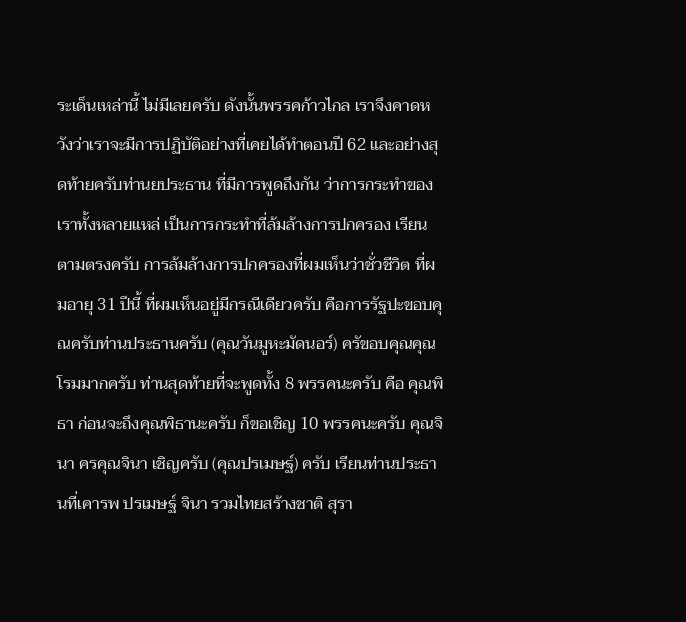ระเด็นเหล่านี้ ไม่มีเลยครับ ดังนั้นพรรคก้าวไกล เราจึงคาดหวังว่าเราจะมีการปฏิบัติอย่างที่เคยได้ทำตอนปี 62 และอย่างสุดท้ายครับท่านยประธาน ที่มีการพูดถึงกัน ว่าการกระทำของเราทั้งหลายแหล่ เป็นการกระทำที่ล้มล้างการปกครอง เรียนตามตรงครับ การล้มล้างการปกครองที่ผมเห็นว่าชั่วชีวิต ที่ผมอายุ 31 ปีนี้ ที่ผมเห็นอยู่มีกรณีเดียวครับ คือการรัฐปะขอบคุณครับท่านประธานครับ (คุณวันมูหะมัดนอร์) ครัขอบคุณคุณโรมมากครับ ท่านสุดท้ายที่จะพูดทั้ง 8 พรรคนะครับ คือ คุณพิธา ก่อนจะถึงคุณพิธานะครับ ก็ขอเชิญ 10 พรรคนะครับ คุณจินา ครคุณจินา เชิญครับ (คุณปรเมษฐ์) ครับ เรียนท่านประธานที่เคารพ ปรเมษฐ์ จินา รวมไทยสร้างชาติ สุรา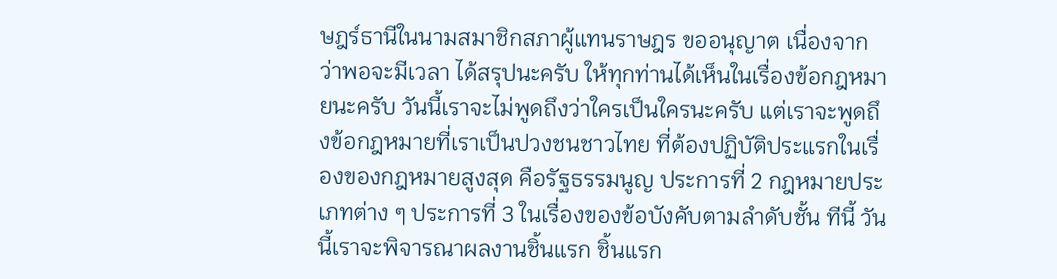ษฎร์ธานีในนามสมาชิกสภาผู้แทนราษฎร ขออนุญาต เนื่องจากว่าพอจะมีเวลา ได้สรุปนะครับ ให้ทุกท่านได้เห็นในเรื่องข้อกฎหมายนะครับ วันนี้เราจะไม่พูดถึงว่าใครเป็นใครนะครับ แต่เราจะพูดถึงข้อกฎหมายที่เราเป็นปวงชนชาวไทย ที่ต้องปฏิบัติประแรกในเรื่องของกฎหมายสูงสุด คือรัฐธรรมนูญ ประการที่ 2 กฎหมายประเภทต่าง ๆ ประการที่ 3 ในเรื่องของข้อบังคับตามลำดับชั้น ทีนี้ วันนี้เราจะพิจารณาผลงานชิ้นแรก ชิ้นแรก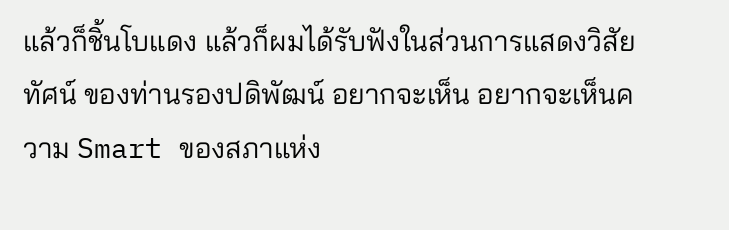แล้วก็ชิ้นโบแดง แล้วก็ผมได้รับฟังในส่วนการแสดงวิสัยทัศน์ ของท่านรองปดิพัฒน์ อยากจะเห็น อยากจะเห็นความ Smart ของสภาแห่ง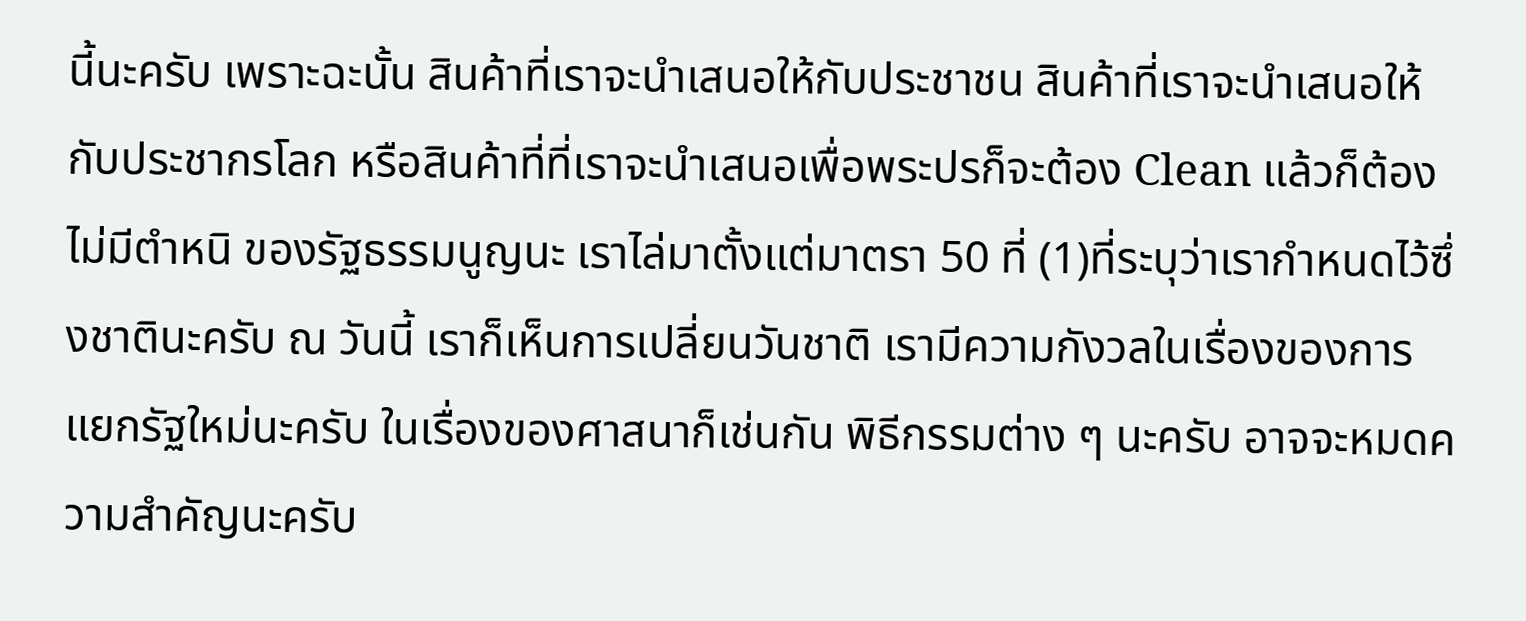นี้นะครับ เพราะฉะนั้น สินค้าที่เราจะนำเสนอให้กับประชาชน สินค้าที่เราจะนำเสนอให้กับประชากรโลก หรือสินค้าที่ที่เราจะนำเสนอเพื่อพระปรก็จะต้อง Clean แล้วก็ต้องไม่มีตำหนิ ของรัฐธรรมนูญนะ เราไล่มาตั้งแต่มาตรา 50 ที่ (1)ที่ระบุว่าเรากำหนดไว้ซึ่งชาตินะครับ ณ วันนี้ เราก็เห็นการเปลี่ยนวันชาติ เรามีความกังวลในเรื่องของการแยกรัฐใหม่นะครับ ในเรื่องของศาสนาก็เช่นกัน พิธีกรรมต่าง ๆ นะครับ อาจจะหมดความสำคัญนะครับ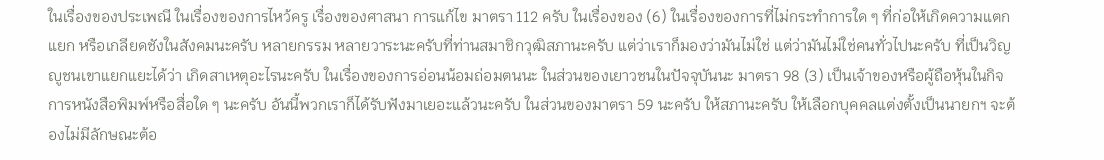ในเรื่องของประเพณี ในเรื่องของการไหว้ครู เรื่องของศาสนา การแก้ไข มาตรา 112 ครับ ในเรื่องของ (6) ในเรื่องของการที่ไม่กระทำการใด ๆ ที่ก่อให้เกิดความแตกแยก หรือเกลียดชังในสังคมนะครับ หลายกรรม หลายวาระนะครับที่ท่านสมาชิกวุฒิสภานะครับ แต่ว่าเราก็มองว่ามันไม่ใช่ แต่ว่ามันไม่ใช่คนทั่วไปนะครับ ที่เป็นวิญญูชนเขาแยกแยะได้ว่า เกิดสาเหตุอะไรนะครับ ในเรื่องของการอ่อนน้อมถ่อมตนนะ ในส่วนของเยาวชนในปัจจุบันนะ มาตรา 98 (3) เป็นเจ้าของหรือผู้ถือหุ้นในกิจการหนังสือพิมพ์หรือสื่อใด ๆ นะครับ อันนี้พวกเราก็ได้รับฟังมาเยอะแล้วนะครับ ในส่วนของมาตรา 59 นะครับ ให้สภานะครับ ให้เลือกบุคคลแต่งตั้งเป็นนายกฯ จะต้องไม่มีลักษณะต้อ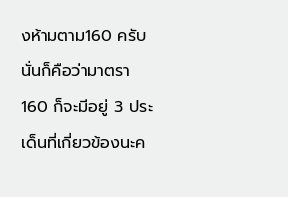งห้ามตาม160 ครับ นั่นก็คือว่ามาตรา 160 ก็จะมีอยู่ 3 ประเด็นที่เกี่ยวข้องนะค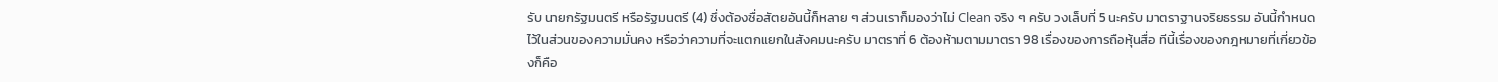รับ นายกรัฐมนตรี หรือรัฐมนตรี (4) ซึ่งต้องซื่อสัตยอันนี้ก็หลาย ๆ ส่วนเราก็มองว่าไม่ Clean จริง ๆ ครับ วงเล็บที่ 5 นะครับ มาตราฐานจริยธรรม อันนี้กำหนดไว้ในส่วนของความมั่นคง หรือว่าความที่จะแตกแยกในสังคมนะครับ มาตราที่ 6 ต้องห้ามตามมาตรา 98 เรื่องของการถือหุ้นสื่อ ทีนี้เรื่องของกฎหมายที่เกี่ยวข้องก็คือ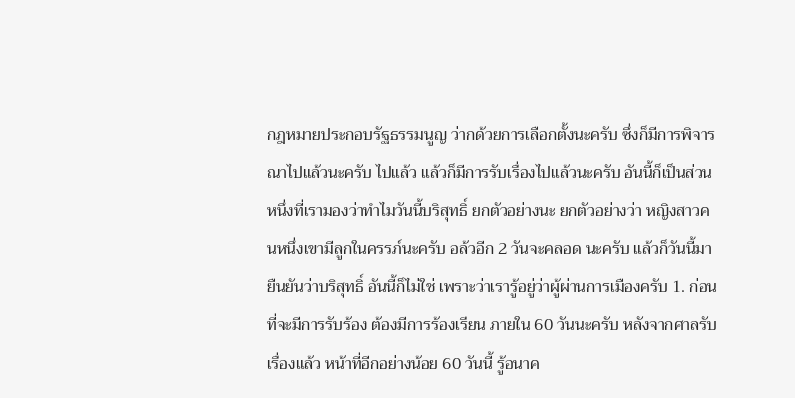กฎหมายประกอบรัฐธรรมนูญ ว่ากด้วยการเลือกตั้งนะครับ ซึ่งก็มีการพิจารณาไปแล้วนะครับ ไปแล้ว แล้วก็มีการรับเรื่องไปแล้วนะครับ อันนี้ก็เป็นส่วนหนึ่งที่เรามองว่าทำไมวันนี้บริสุทธิ์ ยกตัวอย่างนะ ยกตัวอย่างว่า หญิงสาวคนหนึ่งเขามีลูกในครรภ์นะครับ อล้วอีก 2 วันจะคลอด นะครับ แล้วก็วันนี้มายืนยันว่าบริสุทธิ์ อันนี้ก็ไม่ใช่ เพราะว่าเรารู้อยู่ว่าผู้ผ่านการเมืองครับ 1. ก่อนที่จะมีการรับร้อง ต้องมีการร้องเรียน ภายใน 60 วันนะครับ หลังจากศาลรับเรื่องแล้ว หน้าที่อีกอย่างน้อย 60 วันนี้ รู้อนาค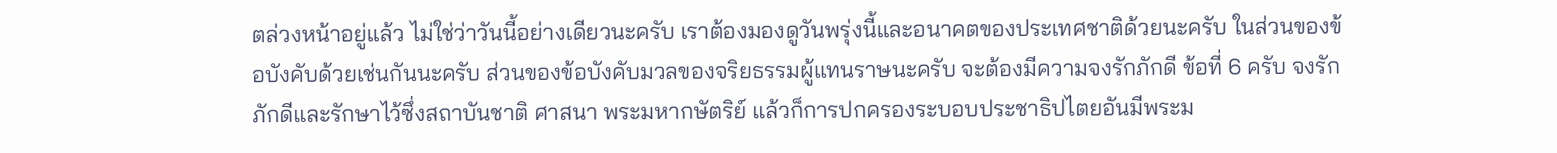ตล่วงหน้าอยู่แล้ว ไม่ใช่ว่าวันนี้อย่างเดียวนะครับ เราต้องมองดูวันพรุ่งนี้และอนาคตของประเทศชาติด้วยนะครับ ในส่วนของข้อบังคับด้วยเช่นกันนะครับ ส่วนของข้อบังคับมวลของจริยธรรมผู้แทนราษนะครับ จะต้องมีความจงรักภักดี ข้อที่ 6 ครับ จงรักภักดีและรักษาไว้ซึ่งสถาบันชาติ ศาสนา พระมหากษัตริย์ แล้วก็การปกครองระบอบประชาธิปไตยอันมีพระม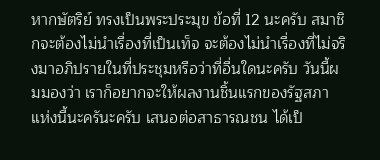หากษัตริย์ ทรงเป็นพระประมุข ข้อที่ 12 นะครับ สมาชิกจะต้องไม่นำเรื่องที่เป็นเท็จ จะต้องไม่นำเรื่องที่ไม่จริงมาอภิปรายในที่ประชุมหรือว่าที่อื่นใดนะครับ วันนี้ผมมองว่า เราก็อยากจะให้ผลงานชิ้นแรกของรัฐสภาแห่งนี้นะครันะครับ เสนอต่อสาธารณชน ได้เป็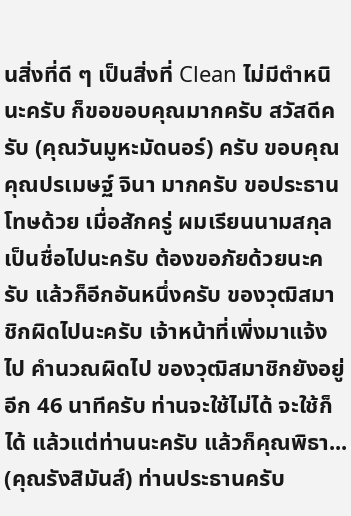นสิ่งที่ดี ๆ เป็นสิ่งที่ Clean ไม่มีตำหนินะครับ ก็ขอขอบคุณมากครับ สวัสดีครับ (คุณวันมูหะมัดนอร์) ครับ ขอบคุณ คุณปรเมษฐ์ จินา มากครับ ขอประธานโทษด้วย เมื่อสักครู่ ผมเรียนนามสกุล เป็นชื่อไปนะครับ ต้องขอภัยด้วยนะครับ แล้วก็อีกอันหนึ่งครับ ของวุฒิสมาชิกผิดไปนะครับ เจ้าหน้าที่เพิ่งมาแจ้งไป คำนวณผิดไป ของวุฒิสมาชิกยังอยู่อีก 46 นาทีครับ ท่านจะใช้ไม่ได้ จะใช้ก็ได้ แล้วแต่ท่านนะครับ แล้วก็คุณพิธา... (คุณรังสิมันส์) ท่านประธานครับ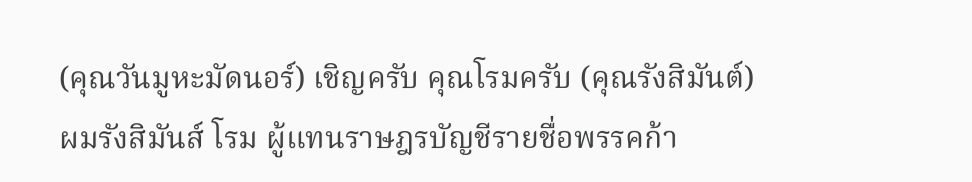(คุณวันมูหะมัดนอร์) เชิญครับ คุณโรมครับ (คุณรังสิมันต์) ผมรังสิมันส์ โรม ผู้แทนราษฎรบัญชีรายชื่อพรรคก้า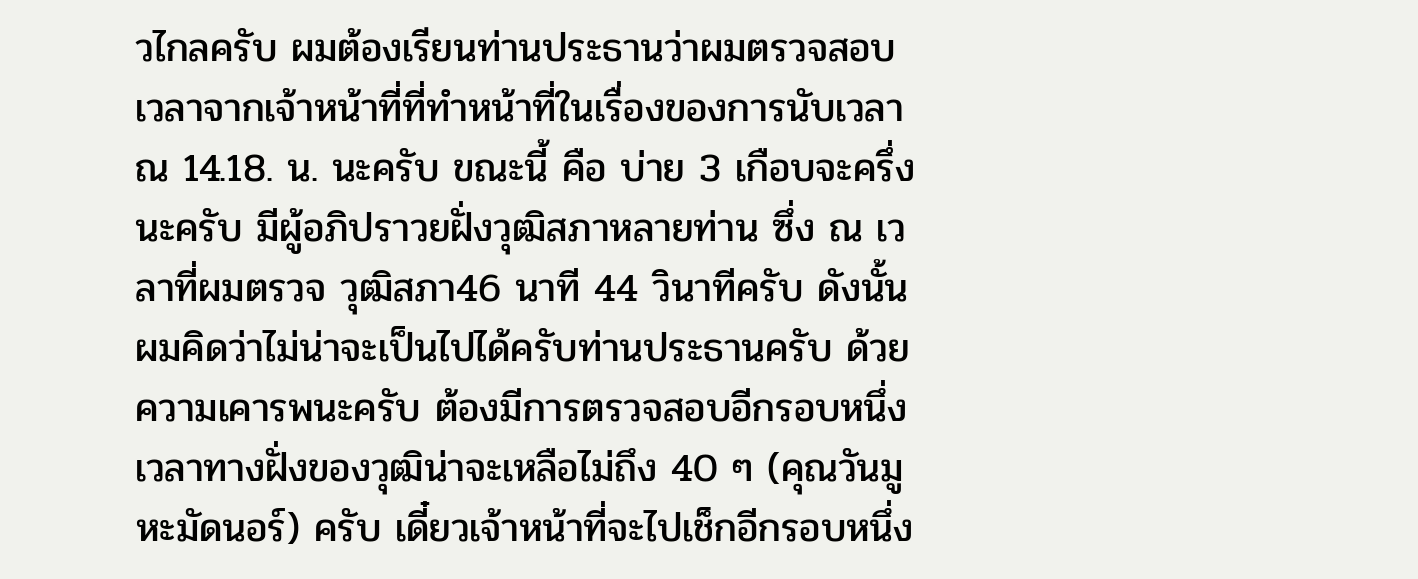วไกลครับ ผมต้องเรียนท่านประธานว่าผมตรวจสอบเวลาจากเจ้าหน้าที่ที่ทำหน้าที่ในเรื่องของการนับเวลา ณ 14.18. น. นะครับ ขณะนี้ คือ บ่าย 3 เกือบจะครึ่งนะครับ มีผู้อภิปราวยฝั่งวุฒิสภาหลายท่าน ซึ่ง ณ เวลาที่ผมตรวจ วุฒิสภา46 นาที 44 วินาทีครับ ดังนั้น ผมคิดว่าไม่น่าจะเป็นไปได้ครับท่านประธานครับ ด้วยความเคารพนะครับ ต้องมีการตรวจสอบอีกรอบหนึ่ง เวลาทางฝั่งของวุฒิน่าจะเหลือไม่ถึง 40 ๆ (คุณวันมูหะมัดนอร์) ครับ เดี๋ยวเจ้าหน้าที่จะไปเช็กอีกรอบหนึ่ง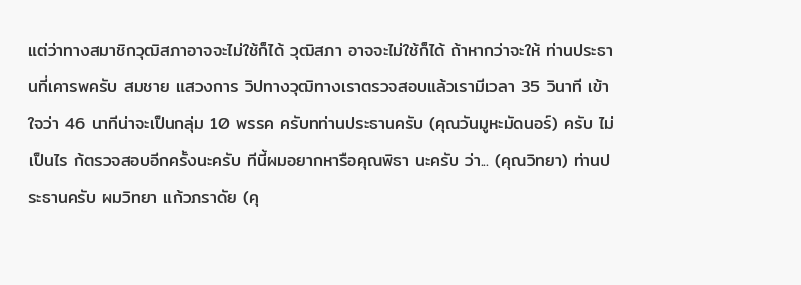แต่ว่าทางสมาชิกวุฒิสภาอาจจะไม่ใช้ก็ได้ วุฒิสภา อาจจะไม่ใช้ก็ได้ ถ้าหากว่าจะให้ ท่านประธานที่เคารพครับ สมชาย แสวงการ วิปทางวุฒิทางเราตรวจสอบแล้วเรามีเวลา 35 วินาที เข้าใจว่า 46 นาทีน่าจะเป็นกลุ่ม 10 พรรค ครับทท่านประธานครับ (คุณวันมูหะมัดนอร์) ครับ ไม่เป็นไร ก้ตรวจสอบอีกครั้งนะครับ ทีนี้ผมอยากหารือคุณพิธา นะครับ ว่า... (คุณวิทยา) ท่านประธานครับ ผมวิทยา แก้วภราดัย (คุ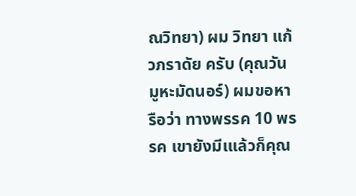ณวิทยา) ผม วิทยา แก้วภราดัย ครับ (คุณวันมูหะมัดนอร์) ผมขอหารือว่า ทางพรรค 10 พรรค เขายังมีเแล้วก็คุณ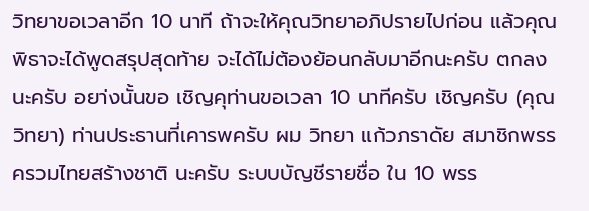วิทยาขอเวลาอีก 10 นาที ถ้าจะให้คุณวิทยาอภิปรายไปก่อน แล้วคุณพิธาจะได้พูดสรุปสุดท้าย จะได้ไม่ต้องย้อนกลับมาอีกนะครับ ตกลงนะครับ อยา่งนั้นขอ เชิญคุท่านขอเวลา 10 นาทีครับ เชิญครับ (คุณวิทยา) ท่านประธานที่เคารพครับ ผม วิทยา แก้วภราดัย สมาชิกพรรครวมไทยสร้างชาติ นะครับ ระบบบัญชีรายชื่อ ใน 10 พรร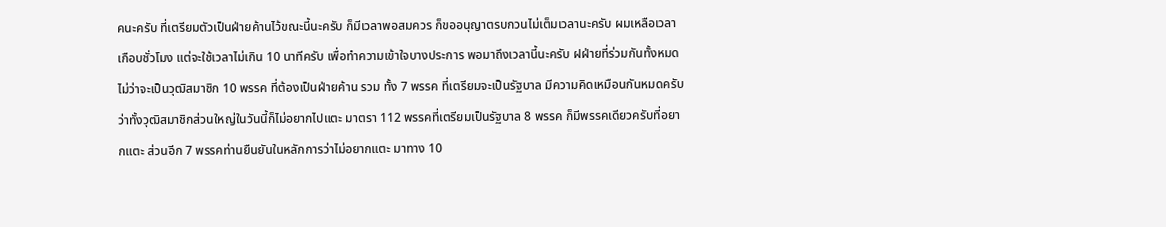คนะครับ ที่เตรียมตัวเป็นฝ่ายค้านไว้ขณะนี้นะครับ ก็มีเวลาพอสมควร ก็ขออนุญาตรบกวนไม่เต็มเวลานะครับ ผมเหลือเวลาเกือบชั่วโมง แต่จะใช้เวลาไม่เกิน 10 นาทีครับ เพื่อทำความเข้าใจบางประการ พอมาถึงเวลานี้นะครับ ฝฝ่ายที่ร่วมกันทั้งหมดไม่ว่าจะเป็นวุฒิสมาชิก 10 พรรค ที่ต้องเป็นฝ่ายค้าน รวม ทั้ง 7 พรรค ที่เตรียมจะเป็นรัฐบาล มีความคิดเหมือนกันหมดครับ ว่าทั้งวุฒิสมาชิกส่วนใหญ่ในวันนี้ก็ไม่อยากไปแตะ มาตรา 112 พรรคที่เตรียมเป็นรัฐบาล 8 พรรค ก็มีพรรคเดียวครับที่อยากแตะ ส่วนอีก 7 พรรคท่านยืนยันในหลักการว่าไม่อยากแตะ มาทาง 10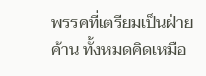พรรคที่เตรียมเป็นฝ่ายค้าน ทั้งหมดคิดเหมือ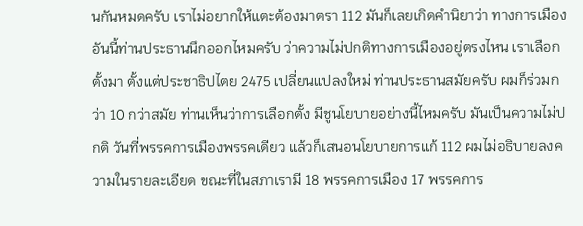นกันหมดครับ เราไม่อยากให้แตะต้องมาตรา 112 มันก็เลยเกิดคำนิยาว่า ทางการเมือง อันนี้ท่านประธานนึกออกไหมครับ ว่าความไม่ปกติทางการเมืองอยู่ตรงไหน เราเลือกตั้งมา ตั้งแต่ประชาธิปไตย 2475 เปลี่ยนแปลงใหม่ ท่านประธานสมัยครับ ผมก็ร่วมกว่า 10 กว่าสมัย ท่านเห็นว่าการเลือกตั้ง มีชูนโยบายอย่างนี้ไหมครับ มันเป็นความไม่ปกติ วันที่พรรคการเมืองพรรคเดียว แล้วก็เสนอนโยบายการแก้ 112 ผมไม่อธิบายลงความในรายละเอียด ขณะที่ในสภาเรามี 18 พรรคการเมือง 17 พรรคการ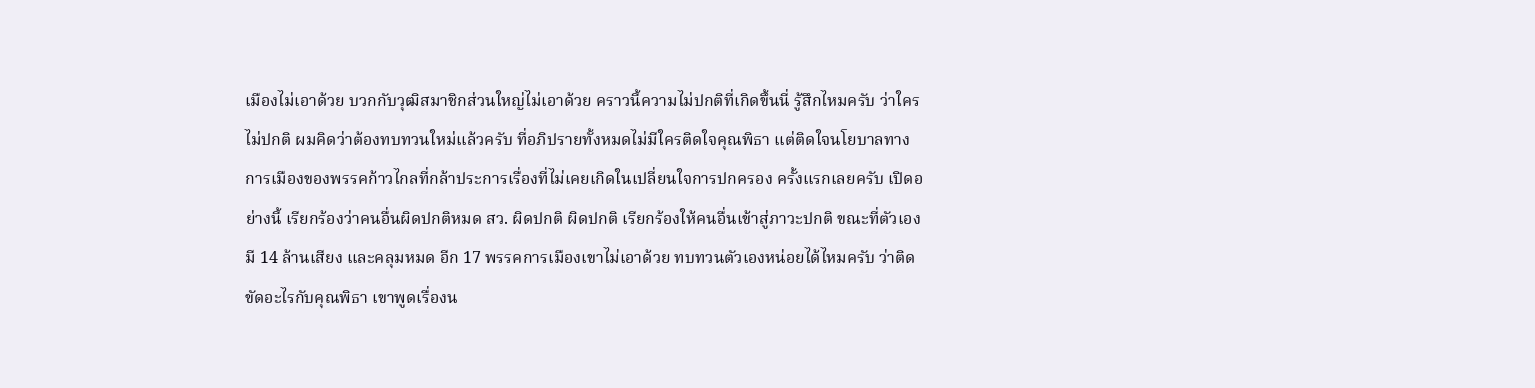เมืองไม่เอาด้วย บวกกับวุฒิสมาชิกส่วนใหญ่ไม่เอาด้วย คราวนี้ความไม่ปกติที่เกิดขึ้นนี่ รู้สึกไหมครับ ว่าใครไม่ปกติ ผมคิดว่าต้องทบทวนใหม่แล้วครับ ที่อภิปรายทั้งหมดไม่มีใครติดใจคุณพิธา แต่ติดใจนโยบาลทางการเมืองของพรรคก้าวไกลที่กล้าประการเรื่องที่ไม่เคยเกิดในเปลี่ยนใจการปกครอง ครั้งแรกเลยครับ เปิดอย่างนี้ เรียกร้องว่าคนอื่นผิดปกติหมด สว. ผิดปกติ ผิดปกติ เรียกร้องให้คนอื่นเข้าสู่ภาวะปกติ ขณะที่ตัวเองมี 14 ล้านเสียง และคลุมหมด อีก 17 พรรคการเมืองเขาไม่เอาด้วย ทบทวนตัวเองหน่อยได้ไหมครับ ว่าติดขัดอะไรกับคุณพิธา เขาพูดเรื่องน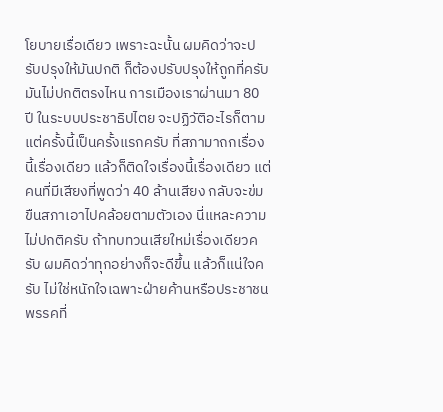โยบายเรื่อเดียว เพราะฉะนั้น ผมคิดว่าจะปรับปรุงให้มันปกติ ก็ต้องปรับปรุงให้ถูกที่ครับ มันไม่ปกติตรงไหน การเมืองเราผ่านมา 80 ปี ในระบบประชาธิปไตย จะปฏิวัติอะไรก็ตาม แต่ครั้งนี้เป็นครั้งแรกครับ ที่สภามาถกเรื่องนี้เรื่องเดียว แล้วก็ติดใจเรื่องนี้เรื่องเดียว แต่คนที่มีเสียงที่พูดว่า 40 ล้านเสียง กลับจะข่มขืนสภาเอาไปคล้อยตามตัวเอง นี่แหละความไม่ปกติครับ ถ้าทบทวนเสียใหม่เรื่องเดียวครับ ผมคิดว่าทุกอย่างก็จะดีขึ้น แล้วก็แน่ใจครับ ไม่ใช่หนักใจเฉพาะฝ่ายค้านหรือประชาชน พรรคที่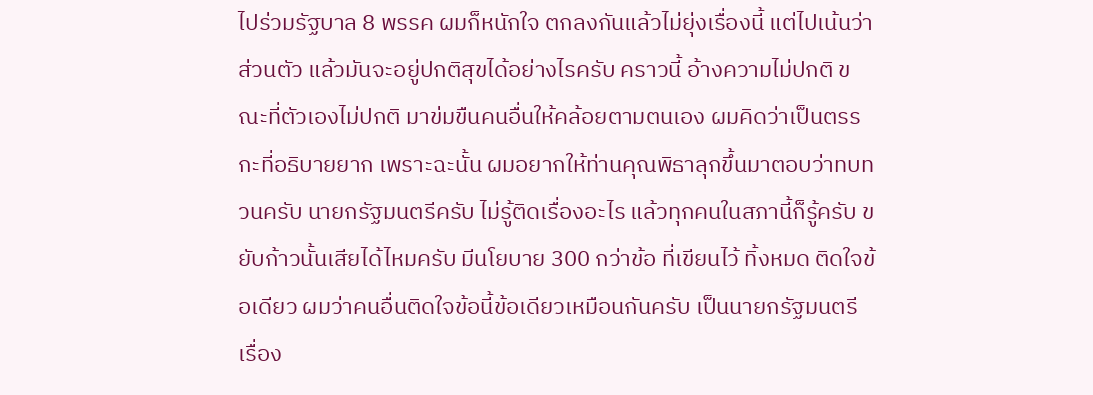ไปร่วมรัฐบาล 8 พรรค ผมก็หนักใจ ตกลงกันแล้วไม่ยุ่งเรื่องนี้ แต่ไปเน้นว่าส่วนตัว แล้วมันจะอยู่ปกติสุขได้อย่างไรครับ คราวนี้ อ้างความไม่ปกติ ขณะที่ตัวเองไม่ปกติ มาข่มขืนคนอื่นให้คล้อยตามตนเอง ผมคิดว่าเป็นตรรกะที่อธิบายยาก เพราะฉะนั้น ผมอยากให้ท่านคุณพิธาลุกขึ้นมาตอบว่าทบทวนครับ นายกรัฐมนตรีครับ ไม่รู้ติดเรื่องอะไร แล้วทุกคนในสภานี้ก็รู้ครับ ขยับก้าวนั้นเสียได้ไหมครับ มีนโยบาย 300 กว่าข้อ ที่เขียนไว้ ทิ้งหมด ติดใจข้อเดียว ผมว่าคนอื่นติดใจข้อนี้ข้อเดียวเหมือนกันครับ เป็นนายกรัฐมนตรี เรื่อง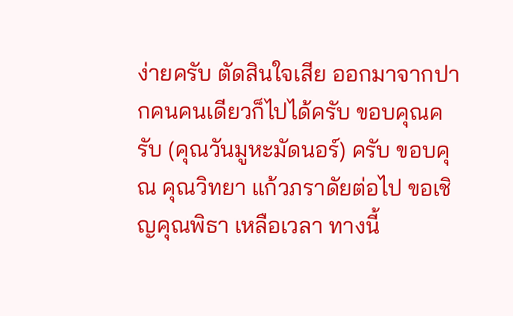ง่ายครับ ตัดสินใจเสีย ออกมาจากปากคนคนเดียวก็ไปได้ครับ ขอบคุณครับ (คุณวันมูหะมัดนอร์) ครับ ขอบคุณ คุณวิทยา แก้วภราดัยต่อไป ขอเชิญคุณพิธา เหลือเวลา ทางนี้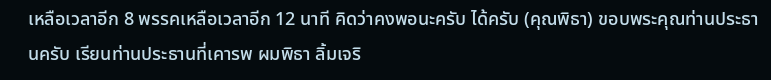เหลือเวลาอีก 8 พรรคเหลือเวลาอีก 12 นาที คิดว่าคงพอนะครับ ได้ครับ (คุณพิธา) ขอบพระคุณท่านประธานครับ เรียนท่านประธานที่เคารพ ผมพิธา ลิ้มเจริ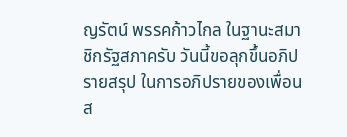ญรัตน์ พรรคก้าวไกล ในฐานะสมาชิกรัฐสภาครับ วันนี้ขอลุกขึ้นอภิปรายสรุป ในการอภิปรายของเพื่อนส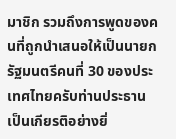มาชิก รวมถึงการพูดของคนที่ถูกนำเสนอให้เป็นนายกรัฐมนตรีคนที่ 30 ของประเทศไทยครับท่านประธาน เป็นเกียรติอย่างยิ่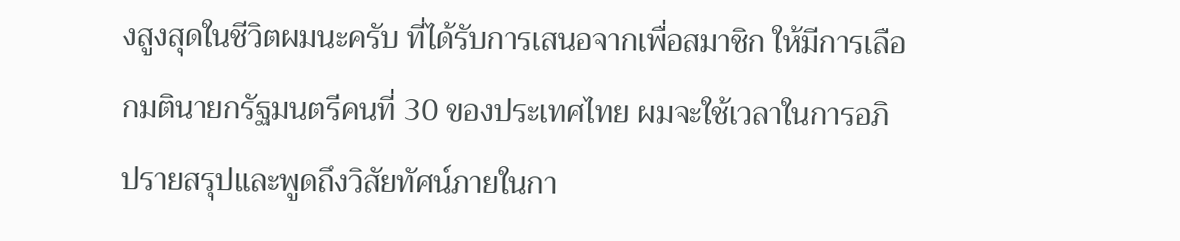งสูงสุดในชีวิตผมนะครับ ที่ได้รับการเสนอจากเพื่อสมาชิก ให้มีการเลือกมตินายกรัฐมนตรีคนที่ 30 ของประเทศไทย ผมจะใช้เวลาในการอภิปรายสรุปและพูดถึงวิสัยทัศน์ภายในกา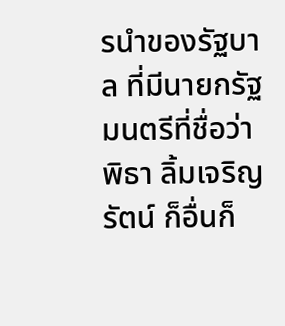รนำของรัฐบาล ที่มีนายกรัฐมนตรีที่ชื่อว่าพิธา ลิ้มเจริญรัตน์ ก็อื่นก็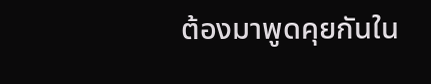ต้องมาพูดคุยกันใน